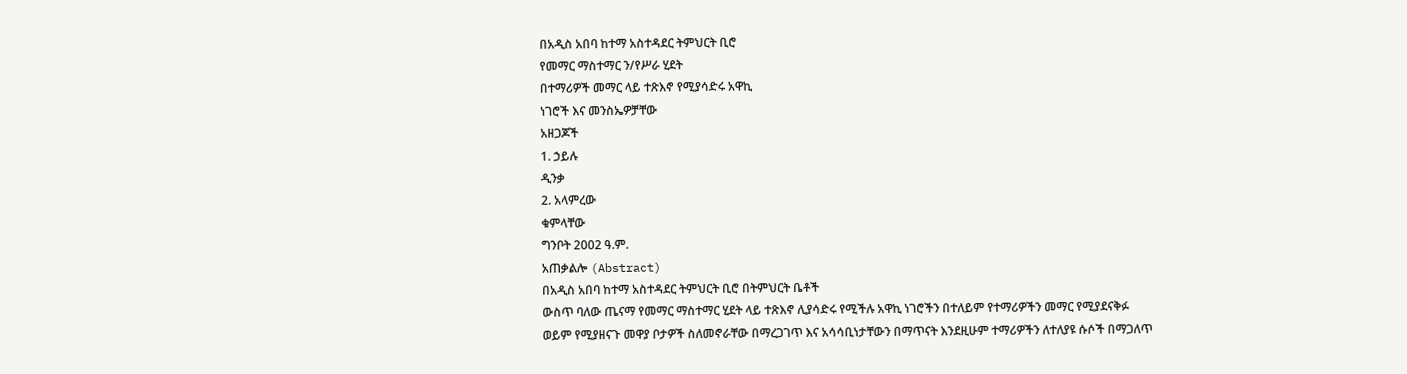በአዲስ አበባ ከተማ አስተዳደር ትምህርት ቢሮ
የመማር ማስተማር ን/የሥራ ሂደት
በተማሪዎች መማር ላይ ተጽእኖ የሚያሳድሩ አዋኪ
ነገሮች እና መንስኤዎቻቸው
አዘጋጆች
1. ኃይሉ
ዲንቃ
2. አላምረው
ቁምላቸው
ግንቦት 2002 ዓ.ም.
አጠቃልሎ (Abstract)
በአዲስ አበባ ከተማ አስተዳደር ትምህርት ቢሮ በትምህርት ቤቶች
ውስጥ ባለው ጤናማ የመማር ማስተማር ሂደት ላይ ተጽእኖ ሊያሳድሩ የሚችሉ አዋኪ ነገሮችን በተለይም የተማሪዎችን መማር የሚያደናቅፉ
ወይም የሚያዘናጉ መዋያ ቦታዎች ስለመኖራቸው በማረጋገጥ እና አሳሳቢነታቸውን በማጥናት እንደዚሁም ተማሪዎችን ለተለያዩ ሱሶች በማጋለጥ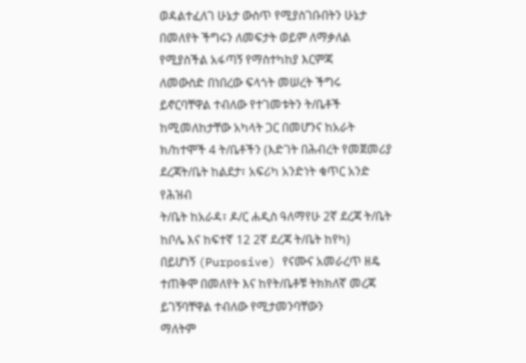ወዳልተፈለገ ሁኔታ ውስጥ የሚያስገቡበትን ሁኔታ በመለየት ችግሩን ለመፍታት ወይም ለማቃለል የሚያስችል አፋጣኝ የማስተካከያ እርምጃ
ለመውስድ በነበረው ፍላጎት መሠረት ችግሩ ይኖርባቸዋል ተብለው የተገመቱትን ት/ቤቶች ከሚመለከታቸው አካላት ጋር በመሆንና ከአራት
ክ/ከተሞች 4 ት/ቤቶችን (እድገት በሕብረት የመጀመሪያ ደረጃት/ቤት ከልደታ፣ አፍሪካ አንድነት ቁጥር አንድ የሕዝብ
ት/ቤት ከአራዳ፣ ዶ/ር ሐዲስ ዓለማየሁ 2ኛ ደረጃ ት/ቤት ከቦሌ እና ከፍተኛ 12 2ኛ ደረጃ ት/ቤት ከየካ)
በይሆነኝ (Purposive) የናሙና አመራረጥ ዘዴ ተጠቅሞ በመለየት እና ከየት/ቤቶቹ ትክክለኛ መረጃ ይገኝባቸዋል ተብለው የሚታመንባቸውን
ማለትም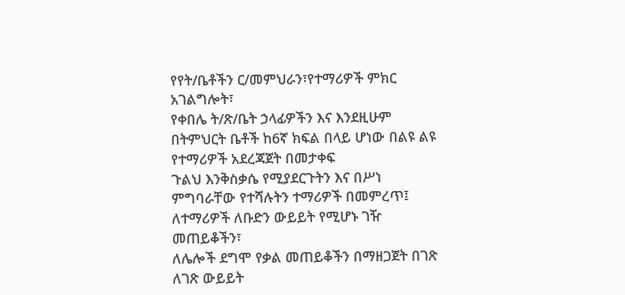የየት/ቤቶችን ር/መምህራን፣የተማሪዎች ምክር አገልግሎት፣
የቀበሌ ት/ጽ/ቤት ኃላፊዎችን እና እንደዚሁም በትምህርት ቤቶች ከ6ኛ ክፍል በላይ ሆነው በልዩ ልዩ የተማሪዎች አደረጃጀት በመታቀፍ
ጉልህ እንቅስቃሴ የሚያደርጉትን እና በሥነ ምግባራቸው የተሻሉትን ተማሪዎች በመምረጥ፤ ለተማሪዎች ለቡድን ውይይት የሚሆኑ ገዥ መጠይቆችን፣
ለሌሎች ደግሞ የቃል መጠይቆችን በማዘጋጀት በገጽ ለገጽ ውይይት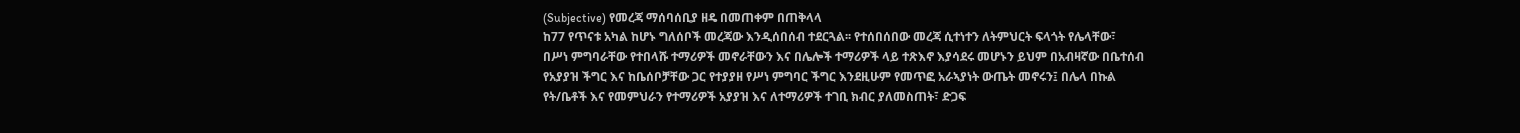(Subjective) የመረጃ ማሰባሰቢያ ዘዴ በመጠቀም በጠቅላላ
ከ77 የጥናቱ አካል ከሆኑ ግለሰቦች መረጃው እንዲሰበሰብ ተደርጓል፡፡ የተሰበሰበው መረጃ ሲተነተን ለትምህርት ፍላጎት የሌላቸው፣
በሥነ ምግባራቸው የተበላሹ ተማሪዎች መኖራቸውን እና በሌሎች ተማሪዎች ላይ ተጽእኖ እያሳደሩ መሆኑን ይህም በአብዛኛው በቤተሰብ
የአያያዝ ችግር እና ከቤሰቦቻቸው ጋር የተያያዘ የሥነ ምግባር ችግር እንደዚሁም የመጥፎ አራኣያነት ውጤት መኖሩን፤ በሌላ በኩል
የት/ቤቶች እና የመምህራን የተማሪዎች አያያዝ እና ለተማሪዎች ተገቢ ክብር ያለመስጠት፣ ድጋፍ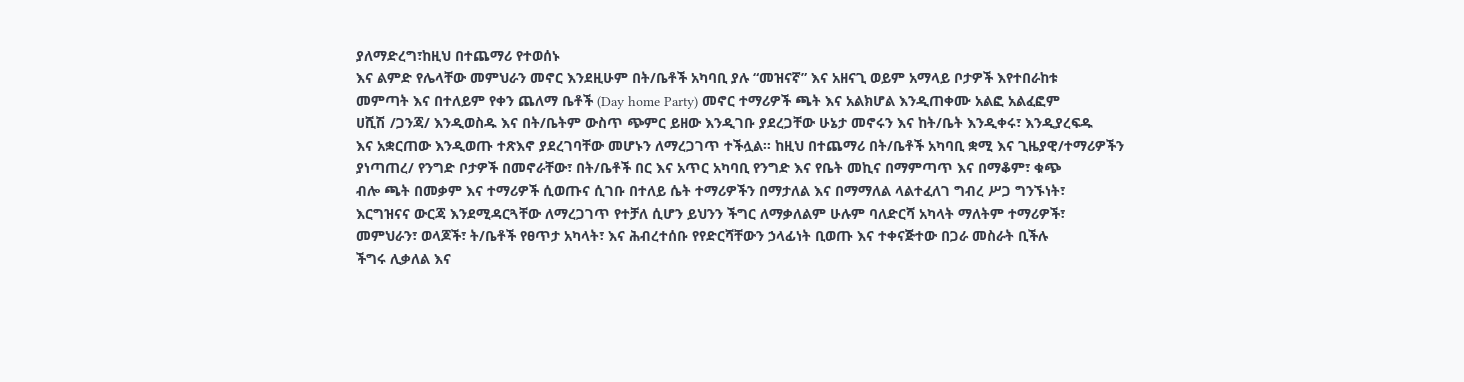ያለማድረግ፣ከዚህ በተጨማሪ የተወሰኑ
እና ልምድ የሌላቸው መምህራን መኖር እንደዚሁም በት/ቤቶች አካባቢ ያሉ “መዝናኛ” እና አዘናጊ ወይም አማላይ ቦታዎች እየተበራከቱ
መምጣት እና በተለይም የቀን ጨለማ ቤቶች (Day home Party) መኖር ተማሪዎች ጫት እና አልክሆል እንዲጠቀሙ አልፎ አልፈፎም
ሀሺሽ /ጋንጃ/ እንዲወስዱ እና በት/ቤትም ውስጥ ጭምር ይዘው እንዲገቡ ያደረጋቸው ሁኔታ መኖሩን እና ከት/ቤት እንዲቀሩ፣ እንዲያረፍዱ
እና አቋርጠው እንዲወጡ ተጽእኖ ያደረገባቸው መሆኑን ለማረጋገጥ ተችሏል፡፡ ከዚህ በተጨማሪ በት/ቤቶች አካባቢ ቋሚ እና ጊዜያዊ/ተማሪዎችን
ያነጣጠረ/ የንግድ ቦታዎች በመኖራቸው፣ በት/ቤቶች በር እና አጥር አካባቢ የንግድ እና የቤት መኪና በማምጣጥ እና በማቆም፣ ቁጭ
ብሎ ጫት በመቃም እና ተማሪዎች ሲወጡና ሲገቡ በተለይ ሴት ተማሪዎችን በማታለል እና በማማለል ላልተፈለገ ግብረ ሥጋ ግንኙነት፣
እርግዝናና ውርጃ እንደሚዳርጓቸው ለማረጋገጥ የተቻለ ሲሆን ይህንን ችግር ለማቃለልም ሁሉም ባለድርሻ አካላት ማለትም ተማሪዎች፣
መምህራን፣ ወላጆች፣ ት/ቤቶች የፀጥታ አካላት፣ እና ሕብረተሰቡ የየድርሻቸውን ኃላፊነት ቢወጡ እና ተቀናጅተው በጋራ መስራት ቢችሉ
ችግሩ ሊቃለል እና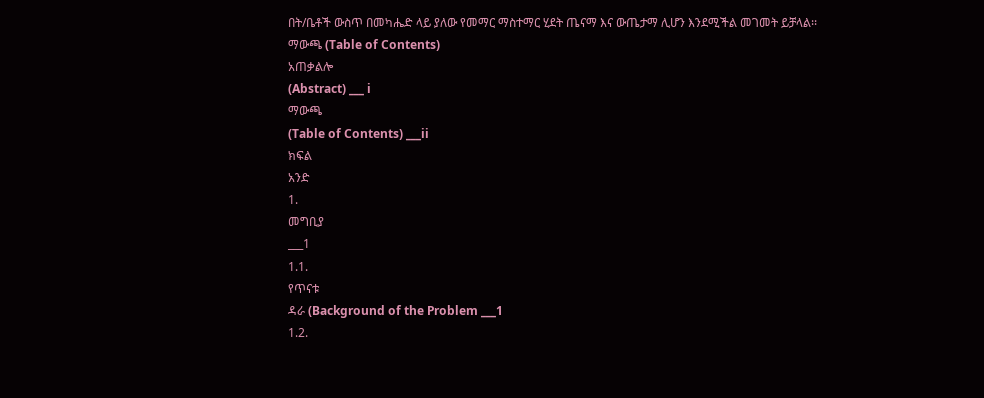በት/ቤቶች ውስጥ በመካሔድ ላይ ያለው የመማር ማስተማር ሂደት ጤናማ እና ውጤታማ ሊሆን እንደሚችል መገመት ይቻላል፡፡
ማውጫ (Table of Contents)
አጠቃልሎ
(Abstract) ___ i
ማውጫ
(Table of Contents) ___ii
ክፍል
አንድ
1.
መግቢያ
___1
1.1.
የጥናቱ
ዳራ (Background of the Problem ___1
1.2.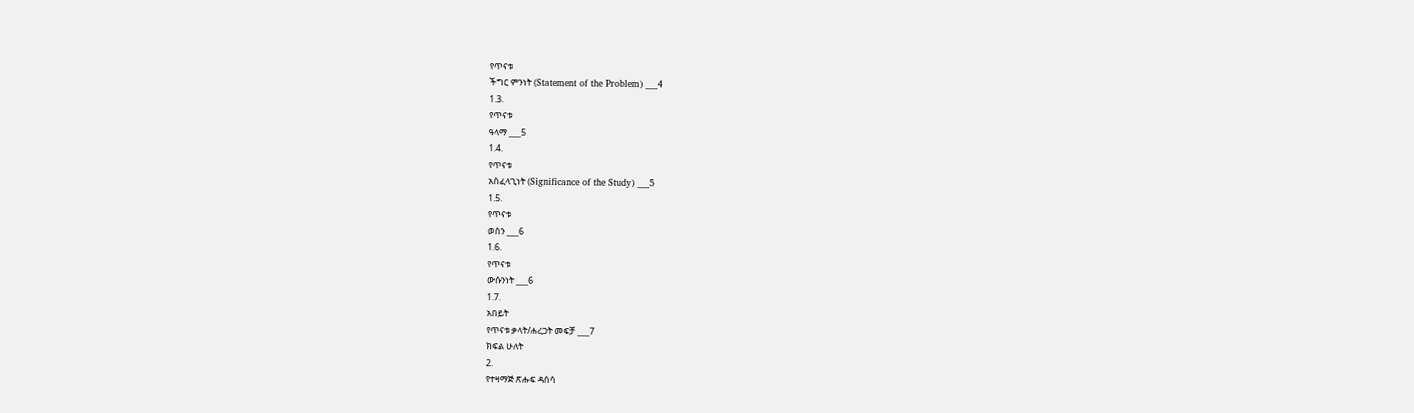የጥናቱ
ችግር ምንነት (Statement of the Problem) ___4
1.3.
የጥናቱ
ዓላማ ___5
1.4.
የጥናቱ
አስፈላጊነት (Significance of the Study) ___5
1.5.
የጥናቱ
ወሰን ___6
1.6.
የጥናቱ
ውሱንነት ___6
1.7.
አበይት
የጥናቱ ቃላት/ሐረጋት መፍቻ ___7
ክፍል ሁለት
2.
የተዛማጅ ጽሑፍ ዳሰሳ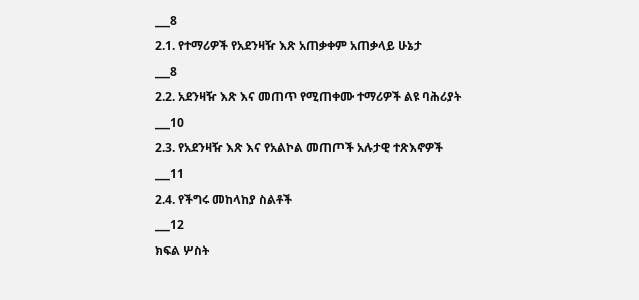___8
2.1. የተማሪዎች የአደንዛዥ እጽ አጠቃቀም አጠቃላይ ሁኔታ
___8
2.2. አደንዛዥ እጽ እና መጠጥ የሚጠቀሙ ተማሪዎች ልዩ ባሕሪያት
___10
2.3. የአደንዛዥ እጽ እና የአልኮል መጠጦች አሉታዊ ተጽእኖዎች
___11
2.4. የችግሩ መከላከያ ስልቶች
___12
ክፍል ሦስት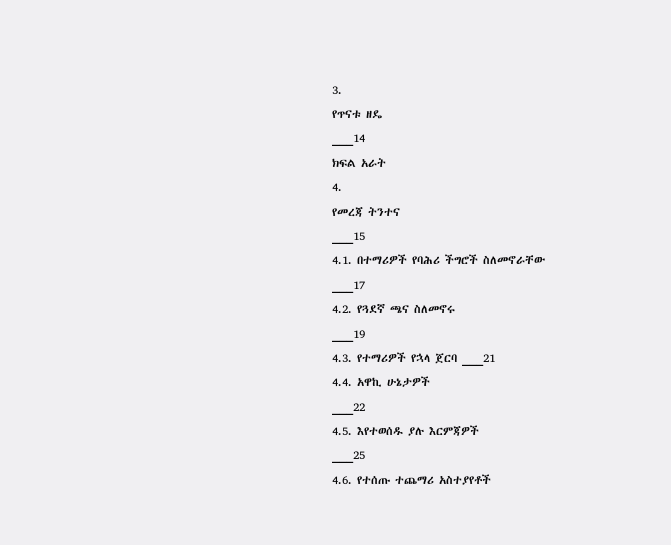3.
የጥናቱ ዘዴ
___14
ክፍል አራት
4.
የመረጃ ትንተና
___15
4.1. በተማሪዎች የባሕሪ ችግሮች ስለመኖራቸው
___17
4.2. የጓደኛ ጫና ስለመኖሩ
___19
4.3. የተማሪዎች የኋላ ጀርባ ___21
4.4. አዋኪ ሁኔታዎች
___22
4.5. እየተወሰዱ ያሉ እርምጃዎች
___25
4.6. የተሰጡ ተጨማሪ አስተያየቶች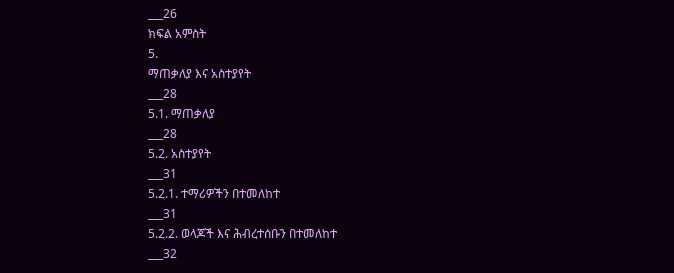___26
ክፍል አምስት
5.
ማጠቃለያ እና አስተያየት
___28
5.1. ማጠቃለያ
___28
5.2. አስተያየት
___31
5.2.1. ተማሪዎችን በተመለከተ
___31
5.2.2. ወላጆች እና ሕብረተሰቡን በተመለከተ
___32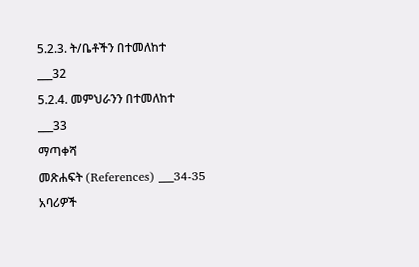5.2.3. ት/ቤቶችን በተመለከተ
___32
5.2.4. መምህራንን በተመለከተ
___33
ማጣቀሻ
መጽሐፍት (References) ___34-35
አባሪዎች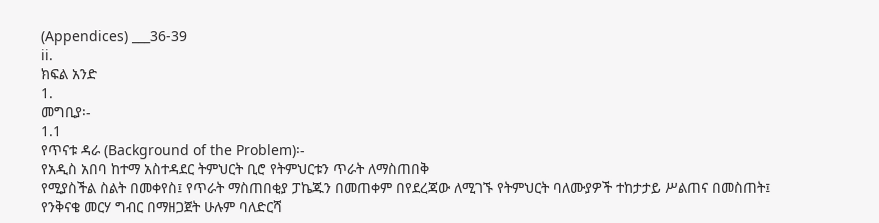(Appendices) ___36-39
ii.
ክፍል አንድ
1.
መግቢያ፡-
1.1
የጥናቱ ዳራ (Background of the Problem)፡-
የአዲስ አበባ ከተማ አስተዳደር ትምህርት ቢሮ የትምህርቱን ጥራት ለማስጠበቅ
የሚያስችል ስልት በመቀየስ፤ የጥራት ማስጠበቂያ ፓኬጁን በመጠቀም በየደረጃው ለሚገኙ የትምህርት ባለሙያዎች ተከታታይ ሥልጠና በመስጠት፤
የንቅናቄ መርሃ ግብር በማዘጋጀት ሁሉም ባለድርሻ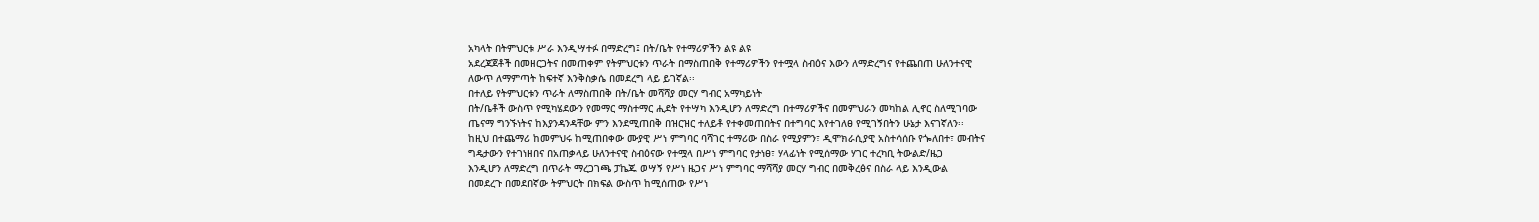አካላት በትምህርቱ ሥራ እንዲሣተፉ በማድረግ፤ በት/ቤት የተማሪዎችን ልዩ ልዩ
አደረጃጀቶች በመዘርጋትና በመጠቀም የትምህርቱን ጥራት በማስጠበቅ የተማሪዎችን የተሟላ ስብዕና እውን ለማድረግና የተጨበጠ ሁለንተናዊ
ለውጥ ለማምጣት ከፍተኛ እንቅስቃሴ በመደረግ ላይ ይገኛል፡፡
በተለይ የትምህርቱን ጥራት ለማስጠበቅ በት/ቤት መሻሻያ መርሃ ግብር አማካይነት
በት/ቤቶች ውስጥ የሚካሄደውን የመማር ማስተማር ሒደት የተሣካ እንዲሆን ለማድረግ በተማሪዎችና በመምህራን መካከል ሊኖር ስለሚገባው
ጤናማ ግንኙነትና ከእያንዳንዳቸው ምን እንደሚጠበቅ በዝርዝር ተለይቶ የተቀመጠበትና በተግባር እየተገለፀ የሚገኝበትን ሁኔታ እናገኛለን፡፡
ከዚህ በተጨማሪ ከመምህሩ ከሚጠበቀው ሙያዊ ሥነ ምግባር ባሻገር ተማሪው በስራ የሚያምን፣ ዲሞክራሲያዊ አስተሳሰቡ የጐለበተ፣ መብትና
ግዴታውን የተገነዘበና በአጠቃላይ ሁለንተናዊ ስብዕናው የተሟላ በሥነ ምግባር የታነፀ፣ ሃላፊነት የሚሰማው ሃገር ተረካቢ ትውልድ/ዜጋ
እንዲሆን ለማድረግ በጥራት ማረጋገጫ ፓኬጁ ወሣኝ የሥነ ዜጋና ሥነ ምግባር ማሻሻያ መርሃ ግብር በመቅረፅና በስራ ላይ እንዲውል
በመደረጉ በመደበኛው ትምህርት በክፍል ውስጥ ከሚሰጠው የሥነ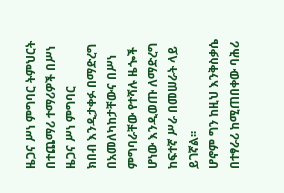ዜጋና ሥነ ምግባር ትምህርት በተጨማሪ ተማሪዎች በሥነ ዜጋና ሥነ ምግባር
ክበብ እንዲታቀፉ በማድረግ በአመለካከታቸውና በሥነ ምግባራቸው የተሻሉ ዜጐች ሆነው እንዲወጡ ለማድረግ ከፍተኛ ሥራ በመሠራት ላይ
ይገኛል፡፡
ሆኖም ግን ከዚህ እንቅስቃሴ በተፃራሪ ከሚጠበቀው ባሕሪ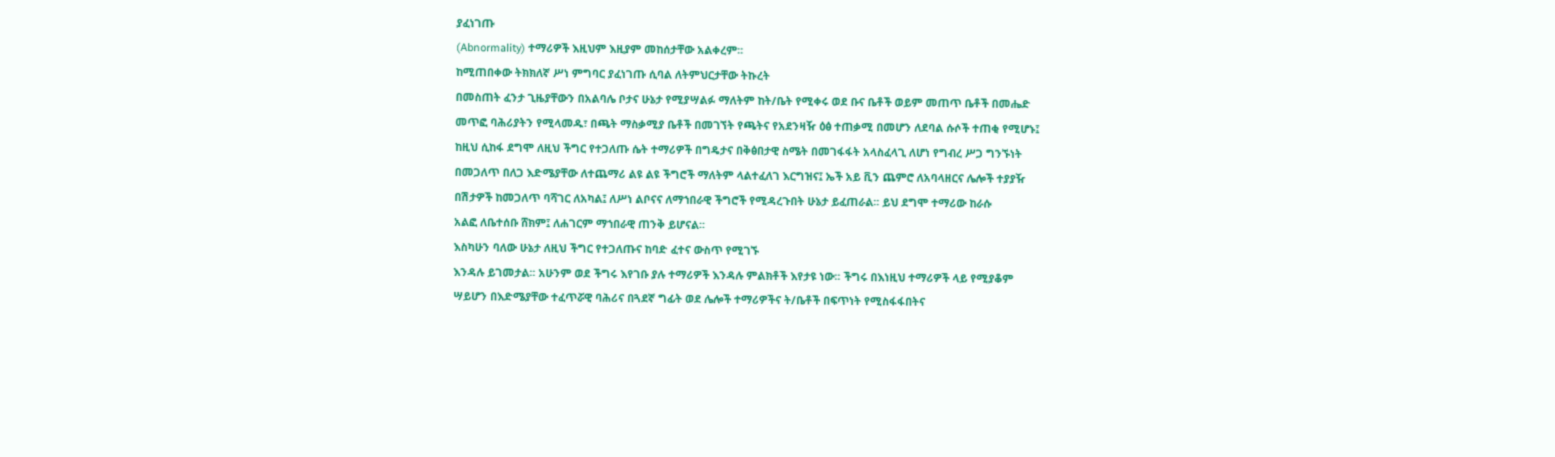ያፈነገጡ
(Abnormality) ተማሪዎች እዚህም እዚያም መከሰታቸው አልቀረም፡፡
ከሚጠበቀው ትክክለኛ ሥነ ምግባር ያፈነገጡ ሲባል ለትምህርታቸው ትኩረት
በመስጠት ፈንታ ጊዜያቸውን በአልባሌ ቦታና ሁኔታ የሚያሣልፉ ማለትም ከት/ቤት የሚቀሩ ወደ ቡና ቤቶች ወይም መጠጥ ቤቶች በመሔድ
መጥፎ ባሕሪያትን የሚላመዱ፣ በጫት ማስቃሚያ ቤቶች በመገኘት የጫትና የአደንዛዥ ዕፅ ተጠቃሚ በመሆን ለደባል ሱሶች ተጠቂ የሚሆኑ፤
ከዚህ ሲከፋ ደግሞ ለዚህ ችግር የተጋለጡ ሴት ተማሪዎች በግዴታና በቅፅበታዊ ስሜት በመገፋፋት አላስፈላጊ ለሆነ የግብረ ሥጋ ግንኙነት
በመጋለጥ በለጋ እድሜያቸው ለተጨማሪ ልዩ ልዩ ችግሮች ማለትም ላልተፈለገ እርግዝና፤ ኤች አይ ቪን ጨምሮ ለአባላዘርና ሌሎች ተያያዥ
በሽታዎች ከመጋለጥ ባሻገር ለአካል፤ ለሥነ ልቦናና ለማኀበራዊ ችግሮች የሚዳረጉበት ሁኔታ ይፈጠራል፡፡ ይህ ደግሞ ተማሪው ከራሱ
አልፎ ለቤተሰቡ ሸክም፤ ለሐገርም ማኀበራዊ ጠንቅ ይሆናል፡፡
እስካሁን ባለው ሁኔታ ለዚህ ችግር የተጋለጡና ከባድ ፈተና ውስጥ የሚገኙ
እንዳሉ ይገመታል፡፡ አሁንም ወደ ችግሩ እየገቡ ያሉ ተማሪዎች እንዳሉ ምልክቶች እየታዩ ነው፡፡ ችግሩ በእነዚህ ተማሪዎች ላይ የሚያቆም
ሣይሆን በእድሜያቸው ተፈጥሯዊ ባሕሪና በጓደኛ ግፊት ወደ ሌሎች ተማሪዎችና ት/ቤቶች በፍጥነት የሚስፋፋበትና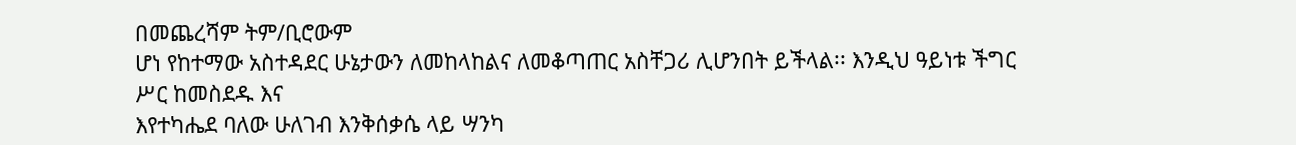በመጨረሻም ትም/ቢሮውም
ሆነ የከተማው አስተዳደር ሁኔታውን ለመከላከልና ለመቆጣጠር አስቸጋሪ ሊሆንበት ይችላል፡፡ እንዲህ ዓይነቱ ችግር ሥር ከመስደዱ እና
እየተካሔደ ባለው ሁለገብ እንቅሰቃሴ ላይ ሣንካ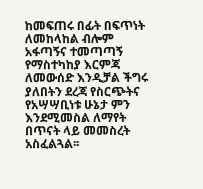ከመፍጠሩ በፊት በፍጥነት ለመከላከል ብሎም አፋጣኝና ተመጣጣኝ የማስተካከያ እርምጃ
ለመውሰድ እንዲቻል ችግሩ ያለበትን ደረጃ የስርጭትና የአሣሣቢነቱ ሁኔታ ምን እንደሚመስል ለማየት በጥናት ላይ መመስረት አስፈልጓል፡፡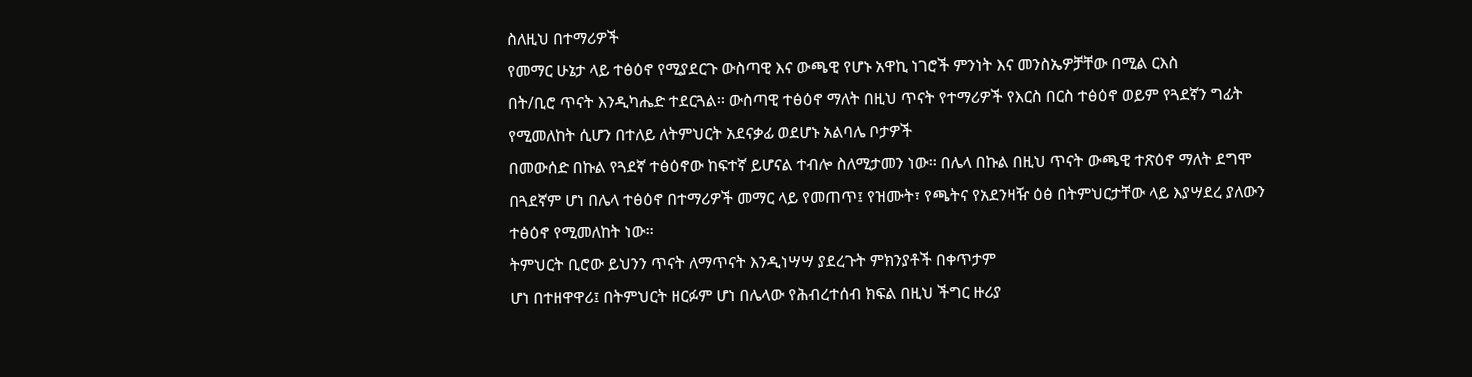ስለዚህ በተማሪዎች
የመማር ሁኔታ ላይ ተፅዕኖ የሚያደርጉ ውስጣዊ እና ውጫዊ የሆኑ አዋኪ ነገሮች ምንነት እና መንስኤዎቻቸው በሚል ርእስ
በት/ቢሮ ጥናት እንዲካሔድ ተደርጓል፡፡ ውስጣዊ ተፅዕኖ ማለት በዚህ ጥናት የተማሪዎች የእርስ በርስ ተፅዕኖ ወይም የጓደኛን ግፊት
የሚመለከት ሲሆን በተለይ ለትምህርት አደናቃፊ ወደሆኑ አልባሌ ቦታዎች
በመውሰድ በኩል የጓደኛ ተፅዕኖው ከፍተኛ ይሆናል ተብሎ ስለሚታመን ነው፡፡ በሌላ በኩል በዚህ ጥናት ውጫዊ ተጽዕኖ ማለት ደግሞ
በጓደኛም ሆነ በሌላ ተፅዕኖ በተማሪዎች መማር ላይ የመጠጥ፤ የዝሙት፣ የጫትና የአደንዛዥ ዕፅ በትምህርታቸው ላይ እያሣደረ ያለውን
ተፅዕኖ የሚመለከት ነው፡፡
ትምህርት ቢሮው ይህንን ጥናት ለማጥናት እንዲነሣሣ ያደረጉት ምክንያቶች በቀጥታም
ሆነ በተዘዋዋሪ፤ በትምህርት ዘርፉም ሆነ በሌላው የሕብረተሰብ ክፍል በዚህ ችግር ዙሪያ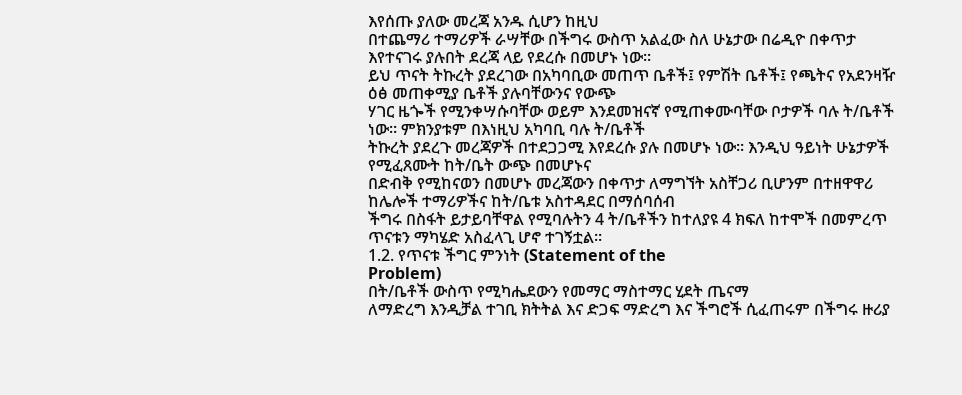እየሰጡ ያለው መረጃ አንዱ ሲሆን ከዚህ
በተጨማሪ ተማሪዎች ራሣቸው በችግሩ ውስጥ አልፈው ስለ ሁኔታው በሬዲዮ በቀጥታ እየተናገሩ ያሉበት ደረጃ ላይ የደረሱ በመሆኑ ነው፡፡
ይህ ጥናት ትኩረት ያደረገው በአካባቢው መጠጥ ቤቶች፤ የምሽት ቤቶች፤ የጫትና የአደንዛዥ ዕፅ መጠቀሚያ ቤቶች ያሉባቸውንና የውጭ
ሃገር ዜጐች የሚንቀሣሱባቸው ወይም እንደመዝናኛ የሚጠቀሙባቸው ቦታዎች ባሉ ት/ቤቶች ነው፡፡ ምክንያቱም በእነዚህ አካባቢ ባሉ ት/ቤቶች
ትኩረት ያደረጉ መረጃዎች በተደጋጋሚ እየደረሱ ያሉ በመሆኑ ነው፡፡ እንዲህ ዓይነት ሁኔታዎች የሚፈጸሙት ከት/ቤት ውጭ በመሆኑና
በድብቅ የሚከናወን በመሆኑ መረጃውን በቀጥታ ለማግኘት አስቸጋሪ ቢሆንም በተዘዋዋሪ ከሌሎች ተማሪዎችና ከት/ቤቱ አስተዳደር በማሰባሰብ
ችግሩ በስፋት ይታይባቸዋል የሚባሉትን 4 ት/ቤቶችን ከተለያዩ 4 ክፍለ ከተሞች በመምረጥ ጥናቱን ማካሄድ አስፈላጊ ሆኖ ተገኝቷል፡፡
1.2. የጥናቱ ችግር ምንነት (Statement of the
Problem)
በት/ቤቶች ውስጥ የሚካሔደውን የመማር ማስተማር ሂደት ጤናማ
ለማድረግ እንዲቻል ተገቢ ክትትል እና ድጋፍ ማድረግ እና ችግሮች ሲፈጠሩም በችግሩ ዙሪያ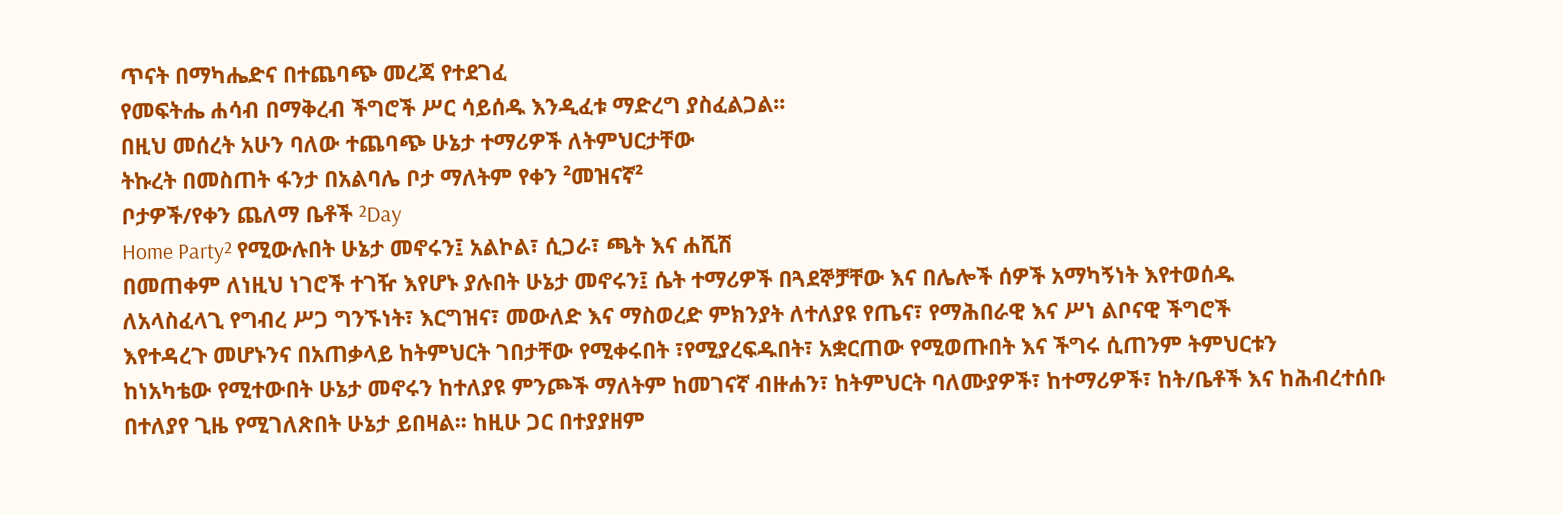ጥናት በማካሔድና በተጨባጭ መረጃ የተደገፈ
የመፍትሔ ሐሳብ በማቅረብ ችግሮች ሥር ሳይሰዱ እንዲፈቱ ማድረግ ያስፈልጋል፡፡
በዚህ መሰረት አሁን ባለው ተጨባጭ ሁኔታ ተማሪዎች ለትምህርታቸው
ትኩረት በመስጠት ፋንታ በአልባሌ ቦታ ማለትም የቀን ²መዝናኛ²
ቦታዎች/የቀን ጨለማ ቤቶች ²Day
Home Party² የሚውሉበት ሁኔታ መኖሩን፤ አልኮል፣ ሲጋራ፣ ጫት እና ሐሺሽ
በመጠቀም ለነዚህ ነገሮች ተገዥ እየሆኑ ያሉበት ሁኔታ መኖሩን፤ ሴት ተማሪዎች በጓደኞቻቸው እና በሌሎች ሰዎች አማካኝነት እየተወሰዱ
ለአላስፈላጊ የግብረ ሥጋ ግንኙነት፣ እርግዝና፣ መውለድ እና ማስወረድ ምክንያት ለተለያዩ የጤና፣ የማሕበራዊ እና ሥነ ልቦናዊ ችግሮች
እየተዳረጉ መሆኑንና በአጠቃላይ ከትምህርት ገበታቸው የሚቀሩበት ፣የሚያረፍዱበት፣ አቋርጠው የሚወጡበት እና ችግሩ ሲጠንም ትምህርቱን
ከነአካቴው የሚተውበት ሁኔታ መኖሩን ከተለያዩ ምንጮች ማለትም ከመገናኛ ብዙሐን፣ ከትምህርት ባለሙያዎች፣ ከተማሪዎች፣ ከት/ቤቶች እና ከሕብረተሰቡ
በተለያየ ጊዜ የሚገለጽበት ሁኔታ ይበዛል፡፡ ከዚሁ ጋር በተያያዘም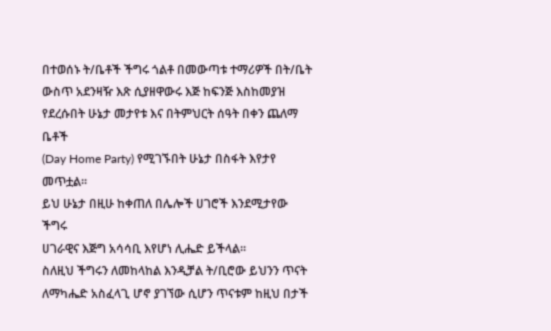በተወሰኑ ት/ቤቶች ችግሩ ጎልቶ በመውጣቱ ተማሪዎች በት/ቤት
ውስጥ አደንዛዥ እጽ ሲያዘዋውሩ እጅ ከፍንጅ እስከመያዝ የደረሱበት ሁኔታ መታየቱ እና በትምህርት ሰዓት በቀን ጨለማ ቤቶች
(Day Home Party) የሚገኙበት ሁኔታ በስፋት እየታየ መጥቷል፡፡
ይህ ሁኔታ በዚሁ ከቀጠለ በሌሎች ሀገሮች እንደሚታየው ችግሩ
ሀገራዊና እጅግ አሳሳቢ እየሆነ ሊሔድ ይችላል፡፡
ስለዚህ ችግሩን ለመከላከል እንዲቻል ት/ቢሮው ይህንን ጥናት
ለማካሔድ አስፈላጊ ሆኖ ያገኘው ሲሆን ጥናቱም ከዚህ በታች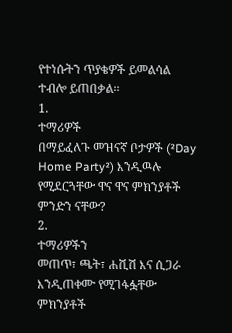የተነሱትን ጥያቄዎች ይመልሳል ተብሎ ይጠበቃል፡፡
1.
ተማሪዎች
በማይፈለጉ መዝናኛ ቦታዎች (²Day
Home Party²) እንዲዉሉ የሚደርጓቸው ዋና ዋና ምክንያቶች ምንድን ናቸው?
2.
ተማሪዎችን
መጠጥ፣ ጫት፣ ሐሺሽ እና ሲጋራ እንዲጠቀሙ የሚገፋፏቸው ምክንያቶች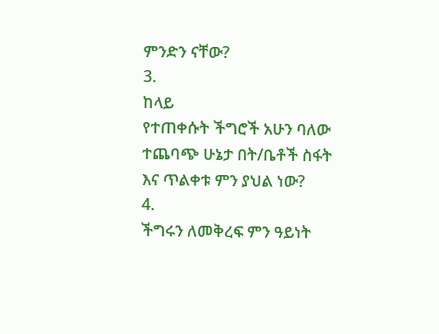ምንድን ናቸው?
3.
ከላይ
የተጠቀሱት ችግሮች አሁን ባለው ተጨባጭ ሁኔታ በት/ቤቶች ስፋት እና ጥልቀቱ ምን ያህል ነው?
4.
ችግሩን ለመቅረፍ ምን ዓይነት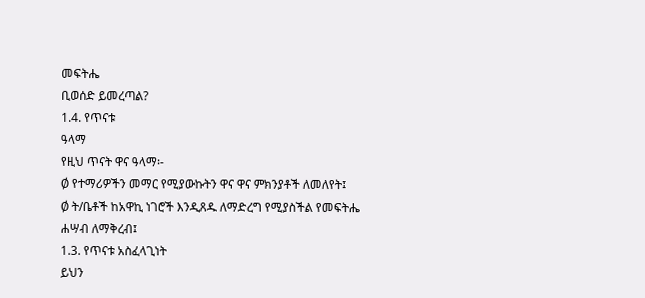መፍትሔ
ቢወሰድ ይመረጣል?
1.4. የጥናቱ
ዓላማ
የዚህ ጥናት ዋና ዓላማ፡-
Ø የተማሪዎችን መማር የሚያውኩትን ዋና ዋና ምክንያቶች ለመለየት፤
Ø ት/ቤቶች ከአዋኪ ነገሮች እንዲጸዱ ለማድረግ የሚያስችል የመፍትሔ ሐሣብ ለማቅረብ፤
1.3. የጥናቱ አስፈላጊነት
ይህን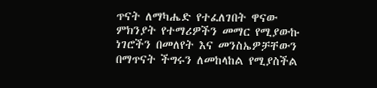ጥናት ለማካሔድ የተፈለገበት ዋናው
ምክንያት የተማሪዎችን መማር የሚያውኩ ነገሮችን በመለየት እና መንስኤዎቻቸውን
በማጥናት ችግሩን ለመከላከል የሚያስችል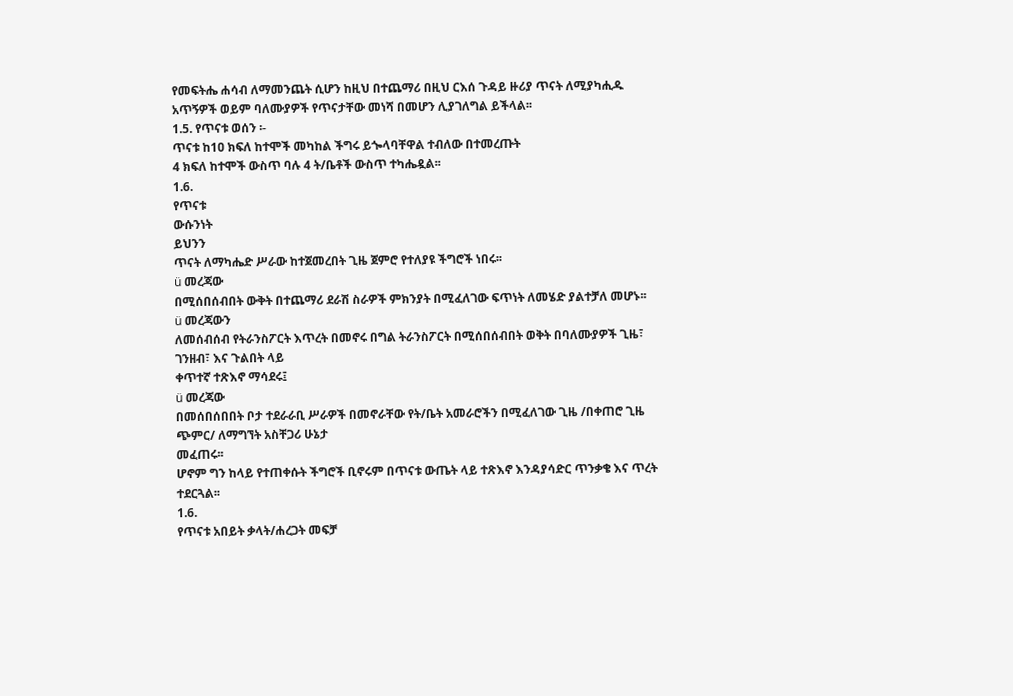የመፍትሔ ሐሳብ ለማመንጨት ሲሆን ከዚህ በተጨማሪ በዚህ ርእሰ ጉዳይ ዙሪያ ጥናት ለሚያካሒዱ
አጥኝዎች ወይም ባለሙያዎች የጥናታቸው መነሻ በመሆን ሊያገለግል ይችላል፡፡
1.5. የጥናቱ ወሰን ፡-
ጥናቱ ከ1ዐ ክፍለ ከተሞች መካከል ችግሩ ይጐላባቸዋል ተብለው በተመረጡት
4 ክፍለ ከተሞች ውስጥ ባሉ 4 ት/ቤቶች ውስጥ ተካሔዷል፡፡
1.6.
የጥናቱ
ውሱንነት
ይህንን
ጥናት ለማካሔድ ሥራው ከተጀመረበት ጊዜ ጀምሮ የተለያዩ ችግሮች ነበሩ፡፡
ü መረጃው
በሚሰበሰብበት ውቅት በተጨማሪ ደራሽ ስራዎች ምክንያት በሚፈለገው ፍጥነት ለመሄድ ያልተቻለ መሆኑ፡፡
ü መረጃውን
ለመሰብሰብ የትራንስፖርት እጥረት በመኖሩ በግል ትራንስፖርት በሚሰበሰብበት ወቅት በባለሙያዎች ጊዜ፣ ገንዘብ፣ እና ጉልበት ላይ
ቀጥተኛ ተጽእኖ ማሳደሩ፤
ü መረጃው
በመሰበሰበበት ቦታ ተደራራቢ ሥራዎች በመኖራቸው የት/ቤት አመራሮችን በሚፈለገው ጊዜ /በቀጠሮ ጊዜ ጭምር/ ለማግኘት አስቸጋሪ ሁኔታ
መፈጠሩ፡፡
ሆኖም ግን ከላይ የተጠቀሱት ችግሮች ቢኖሩም በጥናቱ ውጤት ላይ ተጽእኖ እንዳያሳድር ጥንቃቄ እና ጥረት ተደርጓል፡፡
1.6.
የጥናቱ አበይት ቃላት/ሐረጋት መፍቻ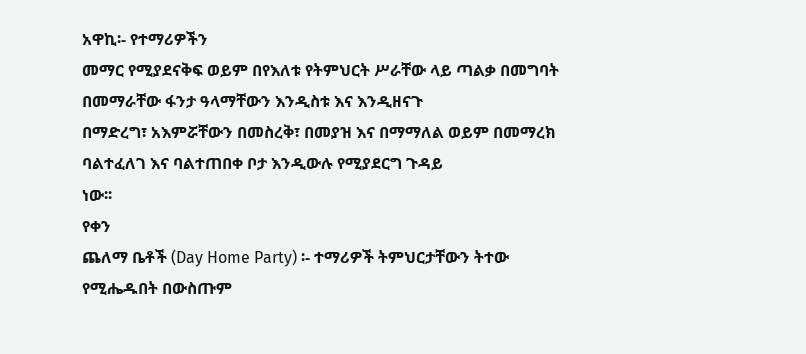አዋኪ፡- የተማሪዎችን
መማር የሚያደናቅፍ ወይም በየእለቱ የትምህርት ሥራቸው ላይ ጣልቃ በመግባት በመማራቸው ፋንታ ዓላማቸውን እንዲስቱ እና እንዲዘናጉ
በማድረግ፣ አእምሯቸውን በመስረቅ፣ በመያዝ እና በማማለል ወይም በመማረክ ባልተፈለገ እና ባልተጠበቀ ቦታ እንዲውሉ የሚያደርግ ጉዳይ
ነው፡፡
የቀን
ጨለማ ቤቶች (Day Home Party) ፡- ተማሪዎች ትምህርታቸውን ትተው የሚሔዱበት በውስጡም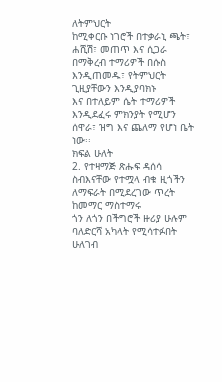ለትምህርት
ከሚቀርቡ ነገሮች በተቃራኒ ጫት፣ ሐሺሽ፣ መጠጥ እና ሲጋራ በማቅረብ ተማሪዎች በሱስ እንዲጠመዱ፣ የትምህርት ጊዚያቸውን እንዲያባክኑ
እና በተለይም ሴት ተማሪዎች እንዲደፈሩ ምክንያት የሚሆን ሰዋራ፣ ዝግ እና ጨለማ የሆነ ቤት ነው፡፡
ክፍል ሁለት
2. የተዛማጅ ጽሑፍ ዳሰሳ
ስብእናቸው የተሟላ ብቁ ዚጎችን ለማፍራት በሚደረገው ጥረት ከመማር ማስተማሩ
ጎን ለጎን በችግሮች ዙሪያ ሁሉም ባለድርሻ አካላት የሚሳተፉበት ሁለገብ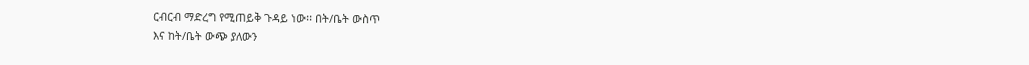ርብርብ ማድረግ የሚጠይቅ ጉዳይ ነው፡፡ በት/ቤት ውስጥ
እና ከት/ቤት ውጭ ያለውን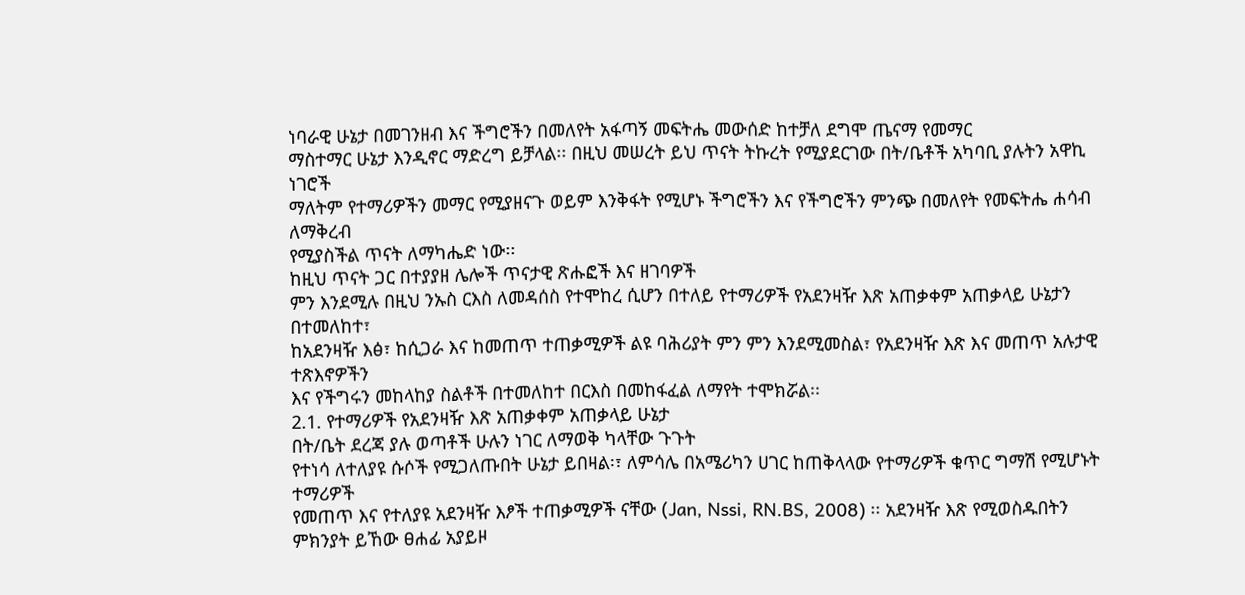ነባራዊ ሁኔታ በመገንዘብ እና ችግሮችን በመለየት አፋጣኝ መፍትሔ መውሰድ ከተቻለ ደግሞ ጤናማ የመማር
ማስተማር ሁኔታ እንዲኖር ማድረግ ይቻላል፡፡ በዚህ መሠረት ይህ ጥናት ትኩረት የሚያደርገው በት/ቤቶች አካባቢ ያሉትን አዋኪ ነገሮች
ማለትም የተማሪዎችን መማር የሚያዘናጉ ወይም እንቅፋት የሚሆኑ ችግሮችን እና የችግሮችን ምንጭ በመለየት የመፍትሔ ሐሳብ ለማቅረብ
የሚያስችል ጥናት ለማካሔድ ነው፡፡
ከዚህ ጥናት ጋር በተያያዘ ሌሎች ጥናታዊ ጽሑፎች እና ዘገባዎች
ምን እንደሚሉ በዚህ ንኡስ ርእስ ለመዳሰስ የተሞከረ ሲሆን በተለይ የተማሪዎች የአደንዛዥ እጽ አጠቃቀም አጠቃላይ ሁኔታን በተመለከተ፣
ከአደንዛዥ እፅ፣ ከሲጋራ እና ከመጠጥ ተጠቃሚዎች ልዩ ባሕሪያት ምን ምን እንደሚመስል፣ የአደንዛዥ እጽ እና መጠጥ አሉታዊ ተጽእኖዎችን
እና የችግሩን መከላከያ ስልቶች በተመለከተ በርእስ በመከፋፈል ለማየት ተሞክሯል፡፡
2.1. የተማሪዎች የአደንዛዥ እጽ አጠቃቀም አጠቃላይ ሁኔታ
በት/ቤት ደረጃ ያሉ ወጣቶች ሁሉን ነገር ለማወቅ ካላቸው ጉጉት
የተነሳ ለተለያዩ ሱሶች የሚጋለጡበት ሁኔታ ይበዛል፡፣ ለምሳሌ በአሜሪካን ሀገር ከጠቅላላው የተማሪዎች ቁጥር ግማሽ የሚሆኑት ተማሪዎች
የመጠጥ እና የተለያዩ አደንዛዥ እፆች ተጠቃሚዎች ናቸው (Jan, Nssi, RN.BS, 2008) ፡፡ አደንዛዥ እጽ የሚወስዱበትን
ምክንያት ይኸው ፀሐፊ አያይዞ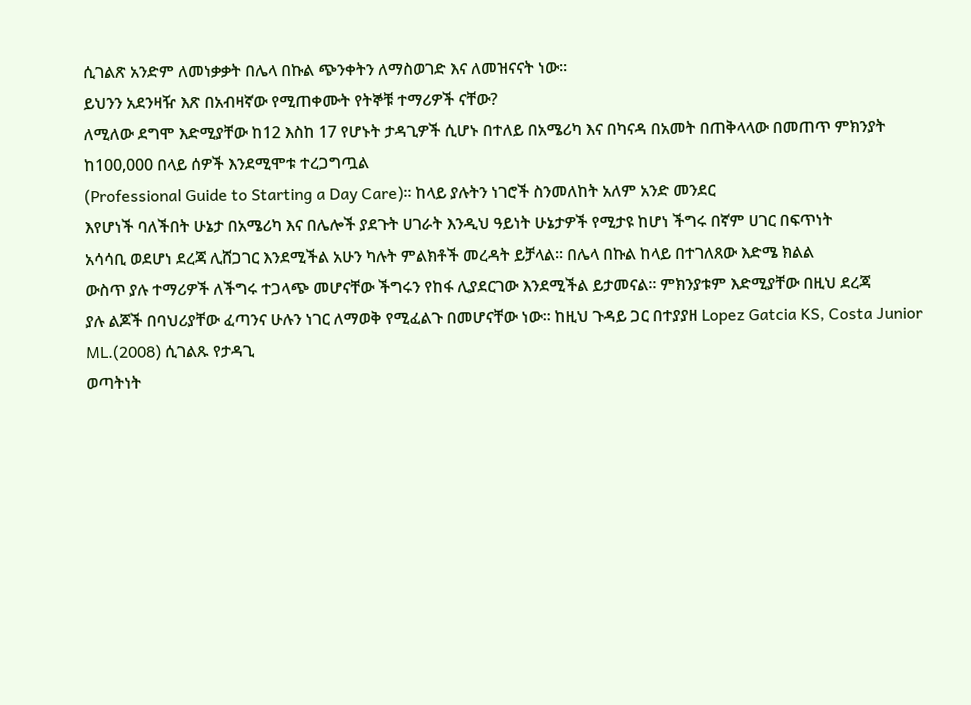ሲገልጽ አንድም ለመነቃቃት በሌላ በኩል ጭንቀትን ለማስወገድ እና ለመዝናናት ነው፡፡
ይህንን አደንዛዥ እጽ በአብዛኛው የሚጠቀሙት የትኞቹ ተማሪዎች ናቸው?
ለሚለው ደግሞ እድሚያቸው ከ12 እስከ 17 የሆኑት ታዳጊዎች ሲሆኑ በተለይ በአሜሪካ እና በካናዳ በአመት በጠቅላላው በመጠጥ ምክንያት
ከ100,000 በላይ ሰዎች እንደሚሞቱ ተረጋግጧል
(Professional Guide to Starting a Day Care)፡፡ ከላይ ያሉትን ነገሮች ስንመለከት አለም አንድ መንደር
እየሆነች ባለችበት ሁኔታ በአሜሪካ እና በሌሎች ያደጉት ሀገራት እንዲህ ዓይነት ሁኔታዎች የሚታዩ ከሆነ ችግሩ በኛም ሀገር በፍጥነት
አሳሳቢ ወደሆነ ደረጃ ሊሸጋገር እንደሚችል አሁን ካሉት ምልክቶች መረዳት ይቻላል፡፡ በሌላ በኩል ከላይ በተገለጸው እድሜ ክልል
ውስጥ ያሉ ተማሪዎች ለችግሩ ተጋላጭ መሆናቸው ችግሩን የከፋ ሊያደርገው እንደሚችል ይታመናል፡፡ ምክንያቱም እድሚያቸው በዚህ ደረጃ
ያሉ ልጆች በባህሪያቸው ፈጣንና ሁሉን ነገር ለማወቅ የሚፈልጉ በመሆናቸው ነው፡፡ ከዚህ ጉዳይ ጋር በተያያዘ Lopez Gatcia KS, Costa Junior ML.(2008) ሲገልጹ የታዳጊ
ወጣትነት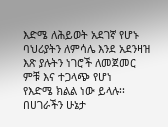እድሜ ለሕይወት አደገኛ የሆኑ ባህሪያትን ለምሳሌ እንደ አደንዛዝ እጽ ያሉትን ነገሮች ለመጀመር ምቹ እና ተጋላጭ የሆነ
የእድሜ ክልል ነው ይላሉ፡፡
በሀገራችን ሁኔታ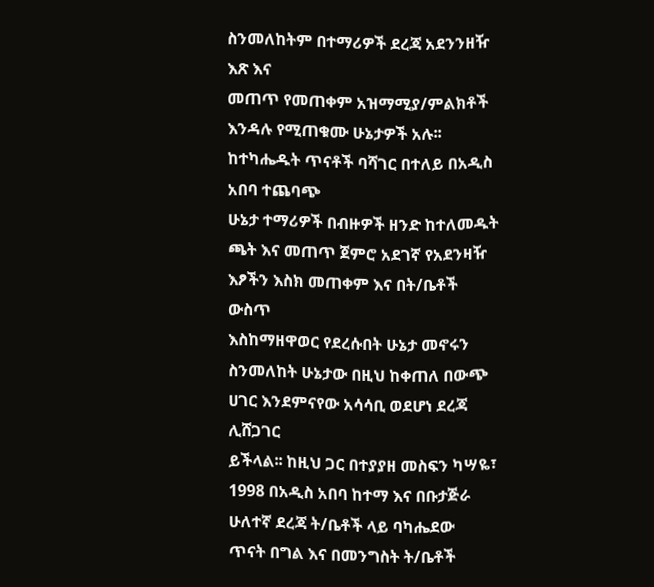ስንመለከትም በተማሪዎች ደረጃ አደንንዘዥ እጽ እና
መጠጥ የመጠቀም አዝማሚያ/ምልክቶች እንዳሉ የሚጠቁሙ ሁኔታዎች አሉ፡፡ ከተካሔዱት ጥናቶች ባሻገር በተለይ በአዲስ አበባ ተጨባጭ
ሁኔታ ተማሪዎች በብዙዎች ዘንድ ከተለመዱት ጫት እና መጠጥ ጀምሮ አደገኛ የአደንዛዥ እፆችን እስክ መጠቀም እና በት/ቤቶች ውስጥ
እስከማዘዋወር የደረሱበት ሁኔታ መኖሩን ስንመለከት ሁኔታው በዚህ ከቀጠለ በውጭ ሀገር እንደምናየው አሳሳቢ ወደሆነ ደረጃ ሊሸጋገር
ይችላል፡፡ ከዚህ ጋር በተያያዘ መስፍን ካሣዬ፣ 1998 በአዲስ አበባ ከተማ እና በቡታጅራ ሁለተኛ ደረጃ ት/ቤቶች ላይ ባካሔደው
ጥናት በግል እና በመንግስት ት/ቤቶች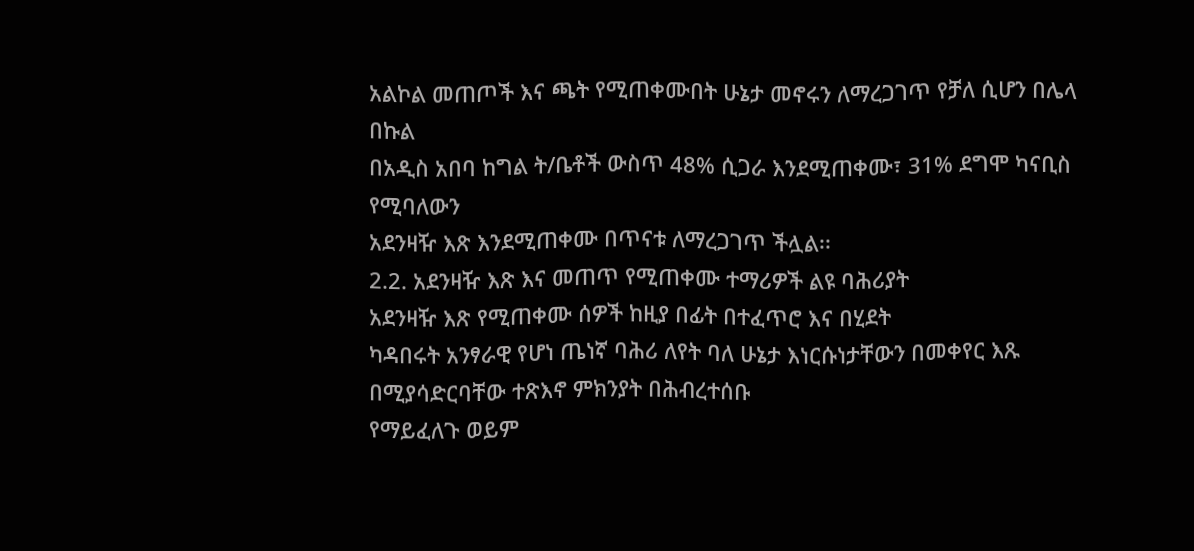አልኮል መጠጦች እና ጫት የሚጠቀሙበት ሁኔታ መኖሩን ለማረጋገጥ የቻለ ሲሆን በሌላ በኩል
በአዲስ አበባ ከግል ት/ቤቶች ውስጥ 48% ሲጋራ እንደሚጠቀሙ፣ 31% ደግሞ ካናቢስ የሚባለውን
አደንዛዥ እጽ እንደሚጠቀሙ በጥናቱ ለማረጋገጥ ችሏል፡፡
2.2. አደንዛዥ እጽ እና መጠጥ የሚጠቀሙ ተማሪዎች ልዩ ባሕሪያት
አደንዛዥ እጽ የሚጠቀሙ ሰዎች ከዚያ በፊት በተፈጥሮ እና በሂደት
ካዳበሩት አንፃራዊ የሆነ ጤነኛ ባሕሪ ለየት ባለ ሁኔታ እነርሱነታቸውን በመቀየር እጹ በሚያሳድርባቸው ተጽእኖ ምክንያት በሕብረተሰቡ
የማይፈለጉ ወይም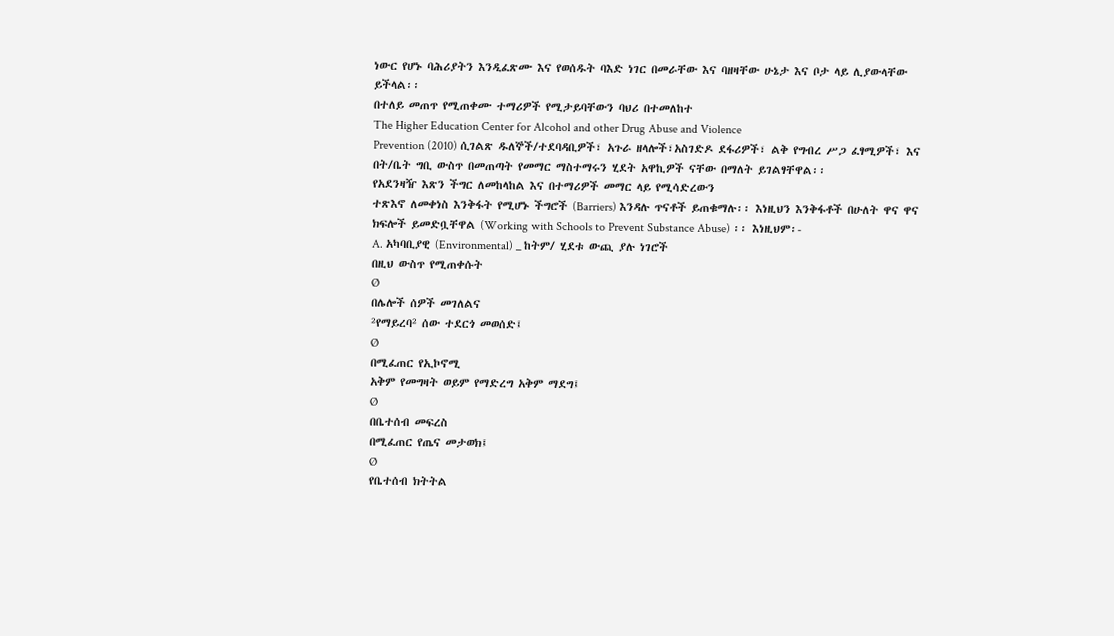ነውር የሆኑ ባሕሪያትን እንዲፈጽሙ እና የወሰዱት ባእድ ነገር በመራቸው እና ባዘዛቸው ሁኔታ እና ቦታ ላይ ሊያውላቸው
ይችላል፡፡
በተለይ መጠጥ የሚጠቀሙ ተማሪዎች የሚታይባቸውን ባህሪ በተመለከተ
The Higher Education Center for Alcohol and other Drug Abuse and Violence
Prevention (2010) ሲገልጽ ዱለኞች/ተደባዳቢዎች፣ አጉራ ዘላሎች፣አስገድዶ ደፋሪዎች፣ ልቅ የግብረ ሥጋ ፈፃሚዎች፣ እና
በት/ቤት ግቢ ውስጥ በመጠጣት የመማር ማስተማሩን ሂደት አዋኪዎች ናቸው በማለት ይገልፃቸዋል፡፡
የአደንዛዥ እጽን ችግር ለመከላከል እና በተማሪዎች መማር ላይ የሚሳድረውን
ተጽእኖ ለመቀነስ እንቅፋት የሚሆኑ ችግሮች (Barriers) እንዳሉ ጥናቶች ይጠቁማሉ፡፡ እነዚህን እንቅፋቶች በሁለት ዋና ዋና
ክፍሎች ይመድቧቸዋል (Working with Schools to Prevent Substance Abuse) ፡፡ እነዚህም፡-
A. አካባቢያዊ (Environmental) _ ከትም/ ሂደቱ ውጪ ያሉ ነገሮች
በዚህ ውስጥ የሚጠቀሱት
Ø
በሌሎች ሰዎች መገለልና
²የማይረባ² ሰው ተደርጎ መወሰድ፤
Ø
በሚፈጠር የኢኮኖሚ
አቅም የመግዛት ወይም የማድረግ አቅም ማደግ፤
Ø
በቤተሰብ መፍረስ
በሚፈጠር የጤና መታወክ፤
Ø
የቤተሰብ ክትትል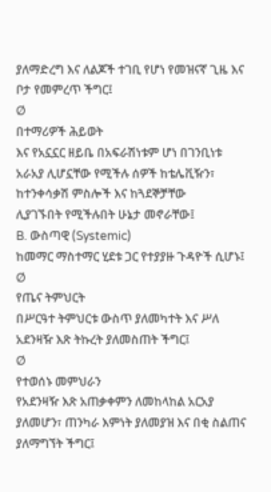ያለማድረግ እና ለልጆች ተገቢ የሆነ የመዝናኛ ጊዜ እና ቦታ የመምረጥ ችግር፤
Ø
በተማሪዎች ሕይወት
እና የአኗኗር ዘይቤ በአፍራሽነቱም ሆነ በገንቢነቱ አራአያ ሊሆኗቸው የሚችሉ ሰዎች ከቴሌቪዥን፣ ከተንቀሳቃሽ ምስሎች እና ከጓደኞቻቸው
ሊያገኙበት የሚችሉበት ሁኔታ መኖራቸው፤
B. ውስጣዊ (Systemic)
ከመማር ማስተማር ሂደቱ ጋር የተያያዙ ጉዳዮች ሲሆኑ፤
Ø
የጤና ትምህርት
በሥርዓተ ትምህርቱ ውስጥ ያለመካተት እና ሥለ አደንዛዥ እጽ ትኩረት ያለመስጠት ችግር፤
Ø
የተወሰኑ መምህራን
የአደንዛዥ እጽ አጠቃቀምን ለመከላከል አርአያ ያለመሆን፣ ጠንካራ እምነት ያለመያዝ እና በቂ ስልጠና ያለማግኘት ችግር፤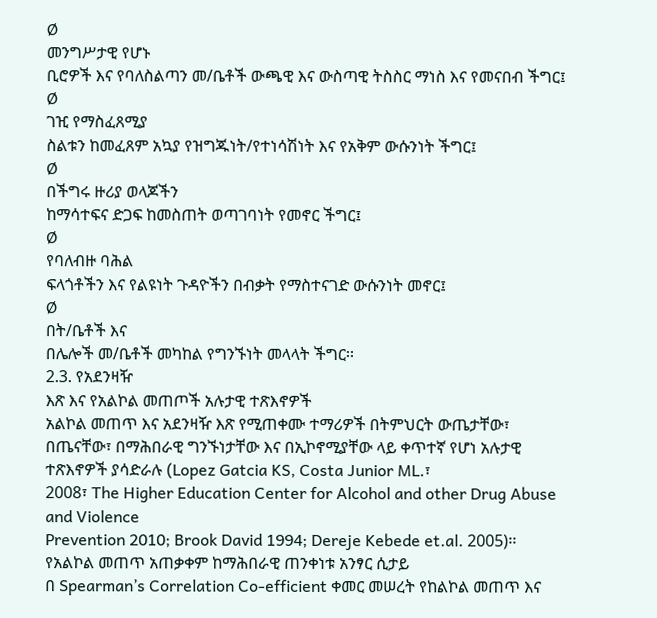Ø
መንግሥታዊ የሆኑ
ቢሮዎች እና የባለስልጣን መ/ቤቶች ውጫዊ እና ውስጣዊ ትስስር ማነስ እና የመናበብ ችግር፤
Ø
ገዢ የማስፈጸሚያ
ስልቱን ከመፈጸም አኳያ የዝግጁነት/የተነሳሽነት እና የአቅም ውሱንነት ችግር፤
Ø
በችግሩ ዙሪያ ወላጆችን
ከማሳተፍና ድጋፍ ከመስጠት ወጣገባነት የመኖር ችግር፤
Ø
የባለብዙ ባሕል
ፍላጎቶችን እና የልዩነት ጉዳዮችን በብቃት የማስተናገድ ውሱንነት መኖር፤
Ø
በት/ቤቶች እና
በሌሎች መ/ቤቶች መካከል የግንኙነት መላላት ችግር፡፡
2.3. የአደንዛዥ
እጽ እና የአልኮል መጠጦች አሉታዊ ተጽእኖዎች
አልኮል መጠጥ እና አደንዛዥ እጽ የሚጠቀሙ ተማሪዎች በትምህርት ውጤታቸው፣
በጤናቸው፣ በማሕበራዊ ግንኙነታቸው እና በኢኮኖሚያቸው ላይ ቀጥተኛ የሆነ አሉታዊ ተጽእኖዎች ያሳድራሉ (Lopez Gatcia KS, Costa Junior ML.፣
2008፣ The Higher Education Center for Alcohol and other Drug Abuse and Violence
Prevention 2010; Brook David 1994; Dereje Kebede et.al. 2005)፡፡
የአልኮል መጠጥ አጠቃቀም ከማሕበራዊ ጠንቀነቱ አንፃር ሲታይ
በ Spearman’s Correlation Co-efficient ቀመር መሠረት የከልኮል መጠጥ እና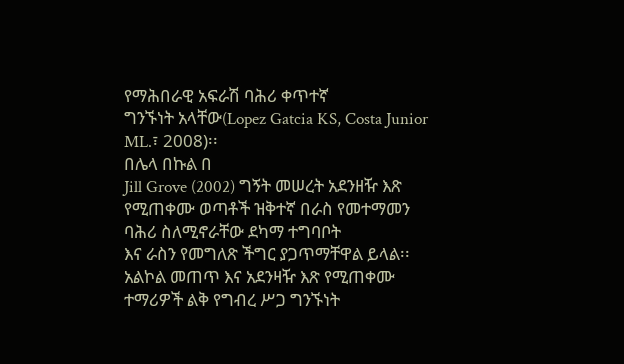የማሕበራዊ አፍራሽ ባሕሪ ቀጥተኛ
ግንኙነት አላቸው(Lopez Gatcia KS, Costa Junior ML.፣ 2008)፡፡
በሌላ በኩል በ
Jill Grove (2002) ግኝት መሠረት አደንዘዥ እጽ የሚጠቀሙ ወጣቶች ዝቅተኛ በራስ የመተማመን ባሕሪ ስለሚኖራቸው ደካማ ተግባቦት
እና ራስን የመግለጽ ችግር ያጋጥማቸዋል ይላል፡፡
አልኮል መጠጥ እና አደንዛዥ እጽ የሚጠቀሙ ተማሪዎች ልቅ የግብረ ሥጋ ግንኙነት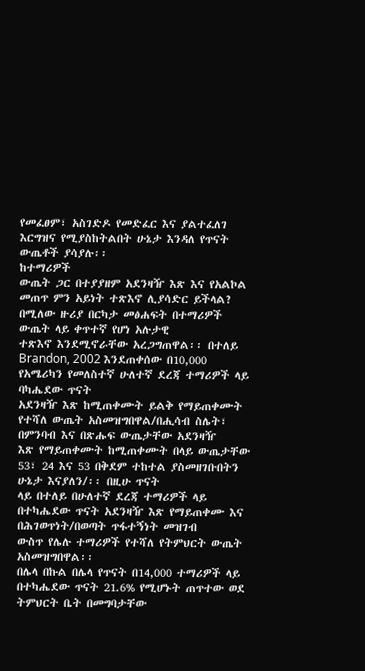የመፈፀም፣ አስገድዶ የመድፈር እና ያልተፈለገ እርግዝና የሚያስከትልበት ሁኔታ እንዳለ የጥናት ውጤቶች ያሳያሉ፡፡
ከተማሪዎች
ውጤት ጋር በተያያዘም አደንዛዥ እጽ እና የአልኮል መጠጥ ምን አይነት ተጽእኖ ሊያሳድር ይችላል? በሚለው ዙሪያ በርካታ መፅሐፍት በተማሪዎች ውጤት ላይ ቀጥተኛ የሆነ አሉታዊ
ተጽእኖ እንደሚኖራቸው አረጋግጠዋል፡፡ በተለይ Brandon, 2002 እንደጠቀሰው በ10,000 የአሜሪካን የመለስተኛ ሁለተኛ ደረጃ ተማሪዎች ላይ ባካሔደው ጥናት
አደንዛዥ እጽ ከሚጠቀሙት ይልቅ የማይጠቀሙት የተሻለ ውጤት አስመዝግበዋል/በሒሳብ ስሌት፣ በምንባብ እና በጽሑፍ ውጤታቸው አደንዛዥ
እጽ የማይጠቀሙት ከሚጠቀሙት በላይ ውጤታቸው 53፣ 24 እና 53 በቅደም ተከተል ያስመዘገቡበትን ሁኔታ እናያለን/፡፡ በዚሁ ጥናት
ላይ በተለይ በሁለተኛ ደረጃ ተማሪዎች ላይ በተካሔደው ጥናት አደንዛዥ እጽ የማይጠቀሙ እና በሕገወጥነት/በወጣት ጥፋተኝነት መዝገብ
ውስጥ የሌሉ ተማሪዎች የተሻለ የትምህርት ውጤት አስመዝግበዋል፡፡
በሌላ በኩል በሌላ የጥናት በ14,000 ተማሪዎች ላይ በተካሔደው ጥናት 21.6% የሚሆኑት ጠጥተው ወደ ትምህርት ቤት በመግባታቸው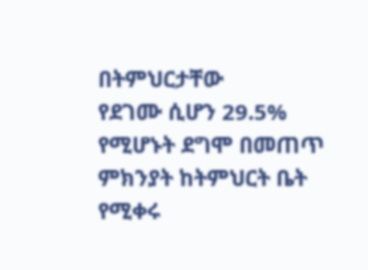በትምህርታቸው
የደገሙ ሲሆን 29.5% የሚሆኑት ደግሞ በመጠጥ ምክንያት ከትምህርት ቤት የሚቀሩ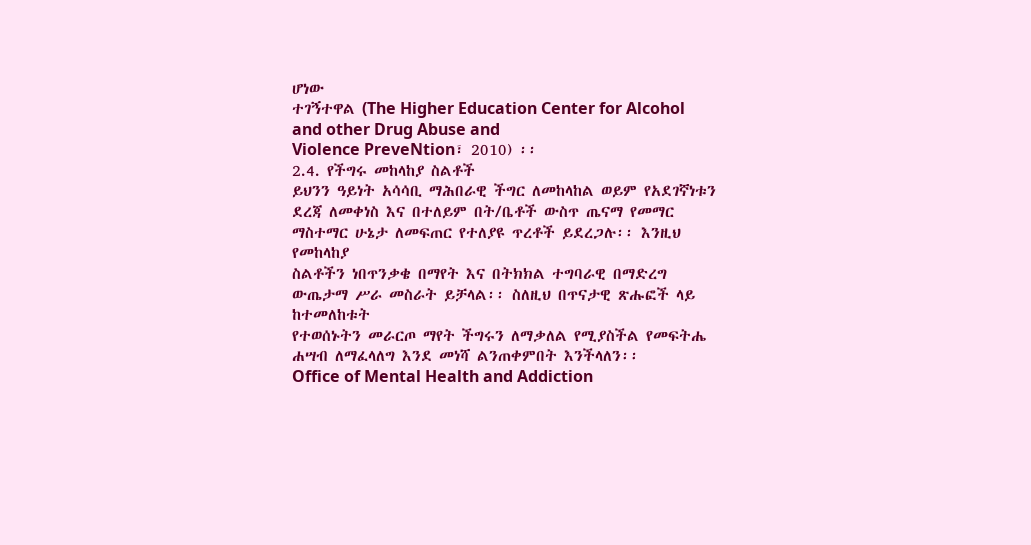ሆነው
ተገኝተዋል (The Higher Education Center for Alcohol and other Drug Abuse and
Violence PreveNtion፣ 2010) ፡፡
2.4. የችግሩ መከላከያ ስልቶች
ይህንን ዓይነት አሳሳቢ ማሕበራዊ ችግር ለመከላከል ወይም የአደገኛነቱን
ደረጃ ለመቀነስ እና በተለይም በት/ቤቶች ውስጥ ጤናማ የመማር ማስተማር ሁኔታ ለመፍጠር የተለያዩ ጥረቶች ይደረጋሉ፡፡ እንዚህ የመከላከያ
ስልቶችን ነበጥንቃቄ በማየት እና በትክክል ተግባራዊ በማድረግ ውጤታማ ሥራ መስራት ይቻላል፡፡ ስለዚህ በጥናታዊ ጽሑፎች ላይ ከተመለከቱት
የተወሰኑትን መራርጦ ማየት ችግሩን ለማቃለል የሚያስችል የመፍትሔ ሐሣብ ለማፈላለግ እንደ መነሻ ልንጠቀምበት እንችላለን፡፡
Office of Mental Health and Addiction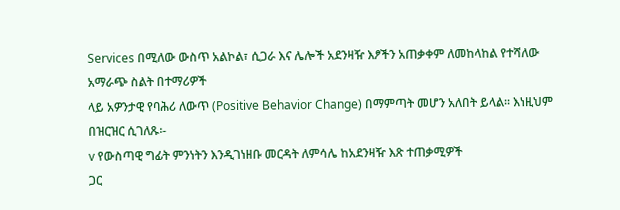Services በሚለው ውስጥ አልኮል፣ ሲጋራ እና ሌሎች አደንዛዥ እፆችን አጠቃቀም ለመከላከል የተሻለው አማራጭ ስልት በተማሪዎች
ላይ አዎንታዊ የባሕሪ ለውጥ (Positive Behavior Change) በማምጣት መሆን አለበት ይላል፡፡ እነዚህም በዝርዝር ሲገለጹ፡-
v የውስጣዊ ግፊት ምንነትን እንዲገነዘቡ መርዳት ለምሳሌ ከአደንዛዥ እጽ ተጠቃሚዎች
ጋር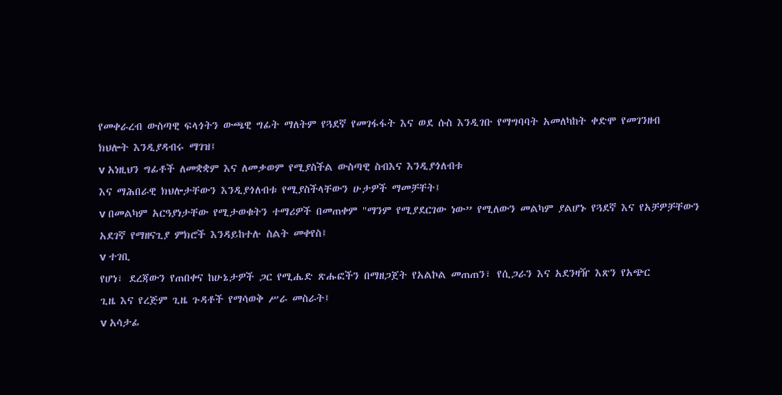የመቀራረብ ውስጣዊ ፍላጎትን ውጫዊ ግፊት ማለትም የጓደኛ የመገፋፋት እና ወደ ሱስ እንዲገቡ የማግባባት አመለካከት ቀድሞ የመገንዘብ
ክህሎት እንዲያዳብሩ ማገዝ፤
v አነዚህን ግፊቶች ለመቋቋም እና ለመቃወም የሚያስችል ውስጣዊ ስብእና እንዲያጎለብቱ
እና ማሕበራዊ ክህሎታቸውን እንዲያጎለብቱ የሚያስችላቸውን ሁታዎች ማመቻቸት፤
v በመልካም አርዓያነታቸው የሚታወቁትን ተማሪዎች በመጠቀም "ማንም የሚያደርገው ነው” የሚለውን መልካም ያልሆኑ የጓደኛ እና የአቻዎቻቸውን
አደገኛ የማዘናጊያ ምክሮች እንዳይከተሉ ስልት መቀየስ፤
v ተገቢ
የሆነ፣ ደረጃውን የጠበቀና ከሁኔታዎች ጋር የሚሔድ ጽሑፎችን በማዘጋጀት የአልኮል መጠጠን፣ የሲጋራን እና አደንዛዥ እጽን የአጭር
ጊዜ እና የረጅም ጊዜ ጉዳቶች የማሳወቅ ሥራ መስራት፤
v አሳታፊ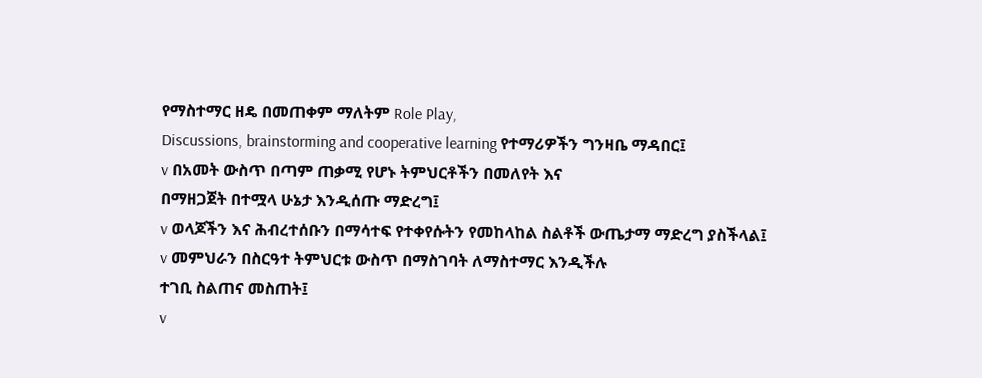የማስተማር ዘዴ በመጠቀም ማለትም Role Play,
Discussions, brainstorming and cooperative learning የተማሪዎችን ግንዛቤ ማዳበር፤
v በአመት ውስጥ በጣም ጠቃሚ የሆኑ ትምህርቶችን በመለየት እና
በማዘጋጀት በተሟላ ሁኔታ እንዲሰጡ ማድረግ፤
v ወላጆችን እና ሕብረተሰቡን በማሳተፍ የተቀየሱትን የመከላከል ስልቶች ውጤታማ ማድረግ ያስችላል፤
v መምህራን በስርዓተ ትምህርቱ ውስጥ በማስገባት ለማስተማር እንዲችሉ
ተገቢ ስልጠና መስጠት፤
v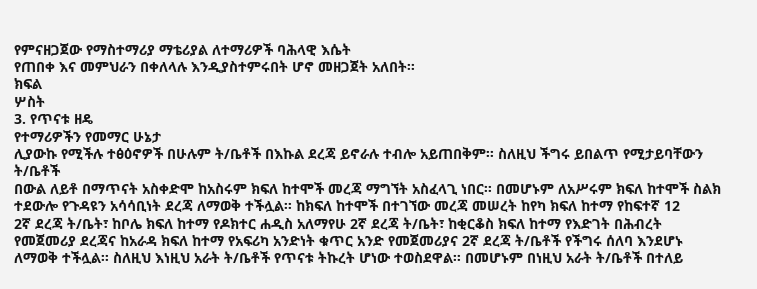የምናዘጋጀው የማስተማሪያ ማቴሪያል ለተማሪዎች ባሕላዊ እሴት
የጠበቀ እና መምህራን በቀለላሉ እንዲያስተምሩበት ሆኖ መዘጋጀት አለበት፡፡
ክፍል
ሦስት
3. የጥናቱ ዘዴ
የተማሪዎችን የመማር ሁኔታ
ሊያውኩ የሚችሉ ተፅዕኖዎች በሁሉም ት/ቤቶች በእኩል ደረጃ ይኖራሉ ተብሎ አይጠበቅም፡፡ ስለዚህ ችግሩ ይበልጥ የሚታይባቸውን ት/ቤቶች
በውል ለይቶ በማጥናት አስቀድሞ ከአስሩም ክፍለ ከተሞች መረጃ ማግኘት አስፈላጊ ነበር፡፡ በመሆኑም ለአሥሩም ክፍለ ከተሞች ስልክ
ተደውሎ የጉዳዩን አሳሳቢነት ደረጃ ለማወቅ ተችሏል፡፡ ከክፍለ ከተሞች በተገኘው መረጃ መሠረት ከየካ ክፍለ ከተማ የከፍተኛ 12
2ኛ ደረጃ ት/ቤት፣ ከቦሌ ክፍለ ከተማ የዶክተር ሐዲስ አለማየሁ 2ኛ ደረጃ ት/ቤት፣ ከቂርቆስ ክፍለ ከተማ የእድገት በሕብረት
የመጀመሪያ ደረጃና ከአራዳ ክፍለ ከተማ የአፍሪካ አንድነት ቁጥር አንድ የመጀመሪያና 2ኛ ደረጃ ት/ቤቶች የችግሩ ሰለባ እንደሆኑ
ለማወቅ ተችሏል፡፡ ስለዚህ እነዚህ አራት ት/ቤቶች የጥናቱ ትኩረት ሆነው ተወስደዋል፡፡ በመሆኑም በነዚህ አራት ት/ቤቶች በተለይ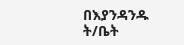በእያንዳንዱ ት/ቤት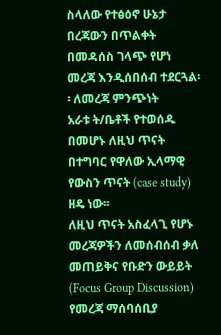ስላለው የተፅዕኖ ሁኔታ በረጃውን በጥልቀት በመዳሰስ ገላጭ የሆነ መረጃ እንዲሰበሰብ ተደርጓል፡፡ ለመረጃ ምንጭነት
አራቱ ት/ቤቶች የተወሰዱ በመሆኑ ለዚህ ጥናት በተግባር የዋለው ኢላማዊ የውስን ጥናት (case study) ዘዴ ነው፡፡
ለዚህ ጥናት አስፈላጊ የሆኑ መረጃዎችን ለመሰብሰብ ቃለ መጠይቅና የቡድን ውይይት
(Focus Group Discussion) የመረጃ ማሰባሰቢያ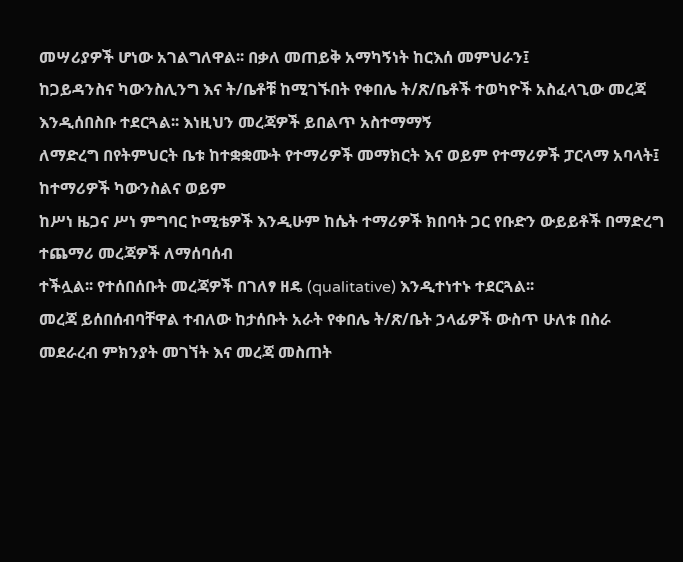መሣሪያዎች ሆነው አገልግለዋል፡፡ በቃለ መጠይቅ አማካኝነት ከርእሰ መምህራን፤
ከጋይዳንስና ካውንስሊንግ እና ት/ቤቶቹ ከሚገኙበት የቀበሌ ት/ጽ/ቤቶች ተወካዮች አስፈላጊው መረጃ እንዲሰበስቡ ተደርጓል፡፡ እነዚህን መረጃዎች ይበልጥ አስተማማኝ
ለማድረግ በየትምህርት ቤቱ ከተቋቋሙት የተማሪዎች መማክርት እና ወይም የተማሪዎች ፓርላማ አባላት፤ ከተማሪዎች ካውንስልና ወይም
ከሥነ ዜጋና ሥነ ምግባር ኮሚቴዎች እንዲሁም ከሴት ተማሪዎች ክበባት ጋር የቡድን ውይይቶች በማድረግ ተጨማሪ መረጃዎች ለማሰባሰብ
ተችሏል፡፡ የተሰበሰቡት መረጃዎች በገለፃ ዘዴ (qualitative) እንዲተነተኑ ተደርጓል፡፡
መረጃ ይሰበሰብባቸዋል ተብለው ከታሰቡት አራት የቀበሌ ት/ጽ/ቤት ኃላፊዎች ውስጥ ሁለቱ በስራ
መደራረብ ምክንያት መገኘት እና መረጃ መስጠት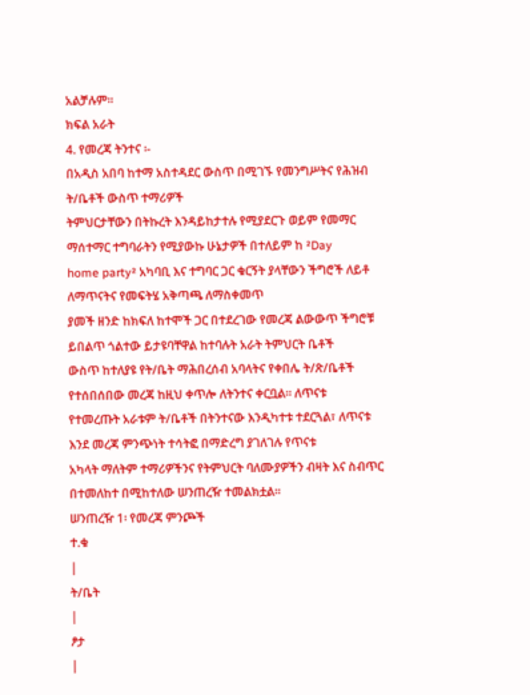አልቻሉም፡፡
ክፍል አራት
4. የመረጃ ትንተና ፡-
በአዲስ አበባ ከተማ አስተዳደር ውስጥ በሚገኙ የመንግሥትና የሕዝብ ት/ቤቶች ውስጥ ተማሪዎች
ትምህርታቸውን በትኩረት እንዳይከታተሉ የሚያደርጉ ወይም የመማር ማሰተማር ተግባራትን የሚያውኩ ሁኔታዎች በተለይም ከ ²Day
home party² አካባቢ እና ተግባር ጋር ቁርኝት ያላቸውን ችግሮች ለይቶ ለማጥናትና የመፍትሄ አቅጣጫ ለማስቀመጥ
ያመች ዘንድ ከክፍለ ከተሞች ጋር በተደረገው የመረጃ ልውውጥ ችግሮቹ ይበልጥ ጎልተው ይታዩባቸዋል ከተባሉት አራት ትምህርት ቤቶች
ውስጥ ከተለያዩ የት/ቤት ማሕበረሰብ አባላትና የቀበሌ ት/ጽ/ቤቶች የተሰበሰበው መረጃ ከዚህ ቀጥሎ ለትንተና ቀርቧል፡፡ ለጥናቱ
የተመረጡት አራቱም ት/ቤቶች በትንተናው እንዲካተቱ ተደርጓል፣ ለጥናቱ እንደ መረጃ ምንጭነት ተሳትፎ በማድረግ ያገለገሉ የጥናቱ
አካላት ማለትም ተማሪዎችንና የትምህርት ባለሙያዎችን ብዛት እና ስብጥር በተመለከተ በሚከተለው ሠንጠረዥ ተመልክቷል፡፡
ሠንጠረዥ 1፡ የመረጃ ምንጮች
ተ.ቁ
|
ት/ቤት
|
ፆታ
|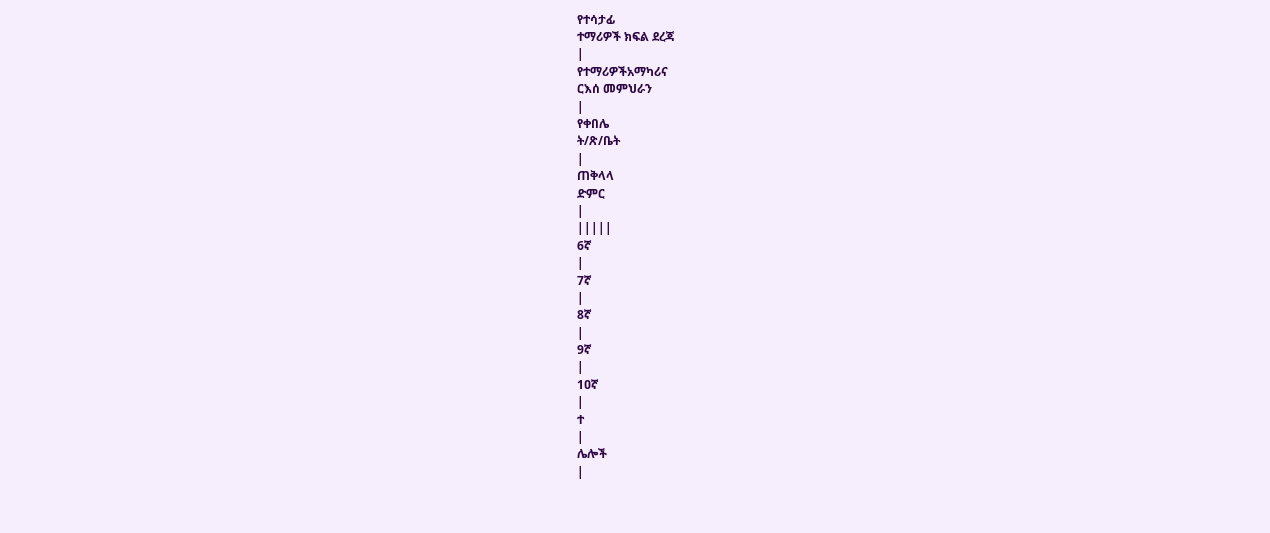የተሳታፊ
ተማሪዎች ክፍል ደረጃ
|
የተማሪዎችአማካሪና
ርእሰ መምህራን
|
የቀበሌ
ት/ጽ/ቤት
|
ጠቅላላ
ድምር
|
|||||
6ኛ
|
7ኛ
|
8ኛ
|
9ኛ
|
1ዐኛ
|
ተ
|
ሌሎች
|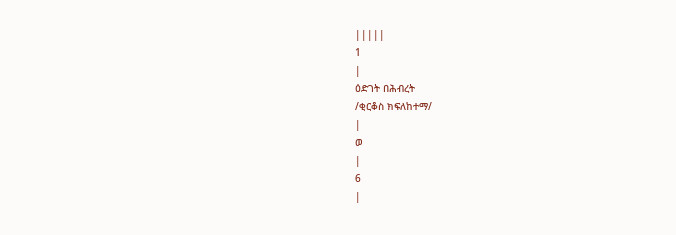|||||
1
|
ዕድገት በሕብረት
/ቂርቆስ ክፍለከተማ/
|
ወ
|
6
|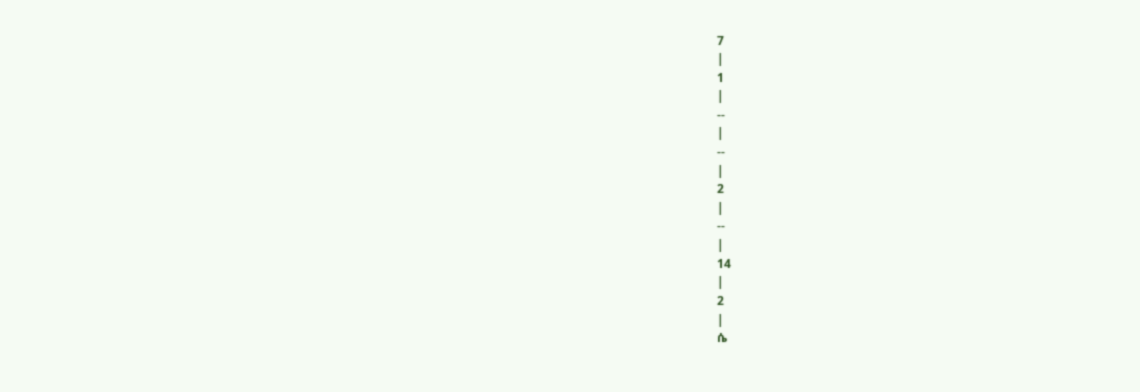7
|
1
|
--
|
--
|
2
|
--
|
14
|
2
|
ሴ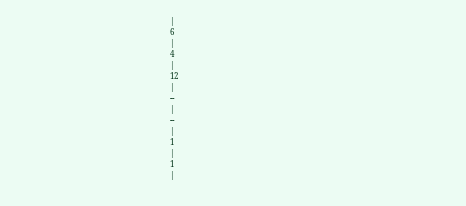|
6
|
4
|
12
|
--
|
--
|
1
|
1
|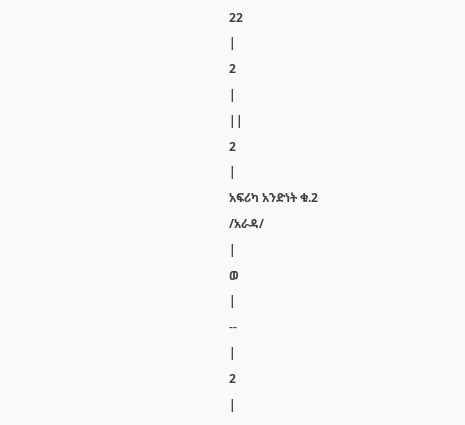22
|
2
|
||
2
|
አፍሪካ አንድነት ቁ.2
/አራዳ/
|
ወ
|
--
|
2
|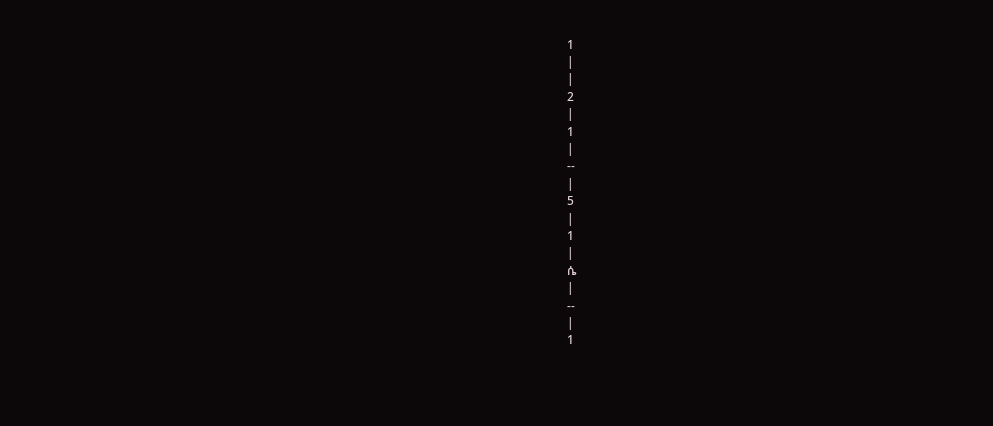1
|
|
2
|
1
|
--
|
5
|
1
|
ሴ
|
--
|
1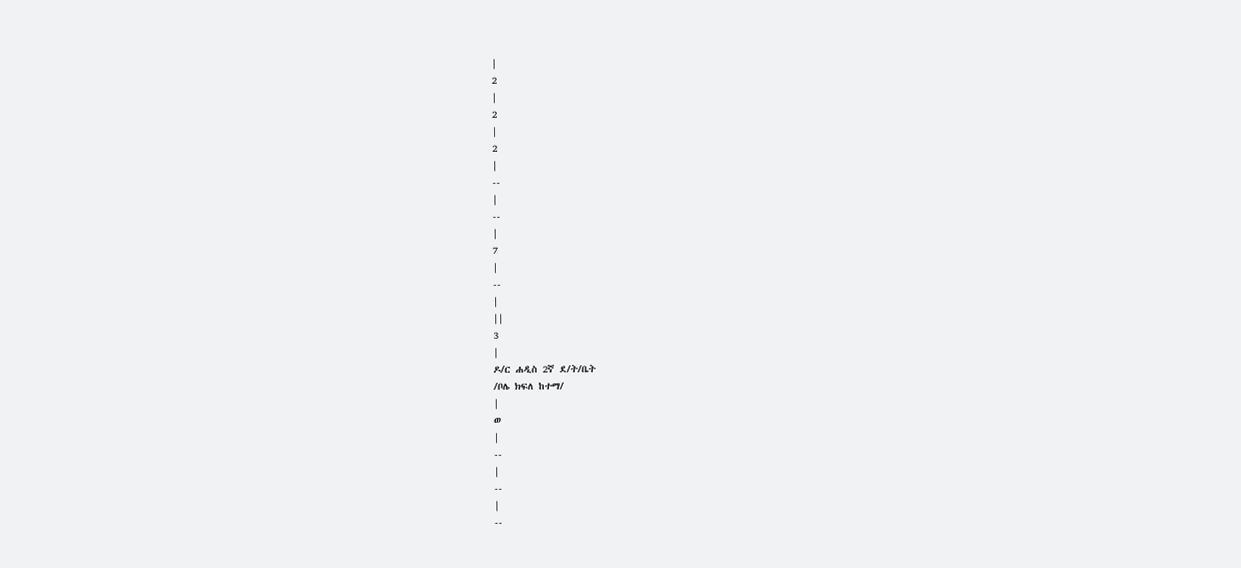|
2
|
2
|
2
|
--
|
--
|
7
|
--
|
||
3
|
ዶ/ር ሐዲስ 2ኛ ደ/ት/ቤት
/ቦሌ ክፍለ ከተማ/
|
ወ
|
--
|
--
|
--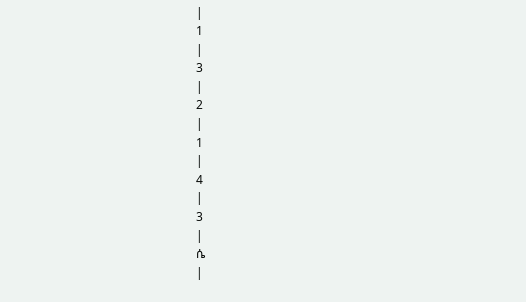|
1
|
3
|
2
|
1
|
4
|
3
|
ሴ
|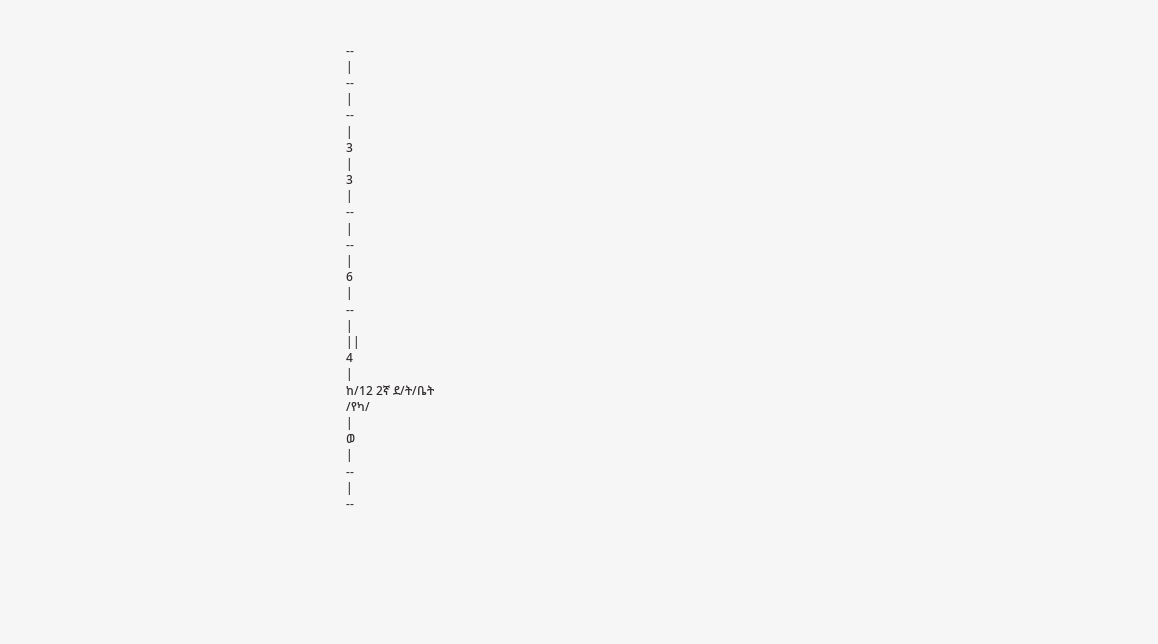--
|
--
|
--
|
3
|
3
|
--
|
--
|
6
|
--
|
||
4
|
ከ/12 2ኛ ደ/ት/ቤት
/የካ/
|
ወ
|
--
|
--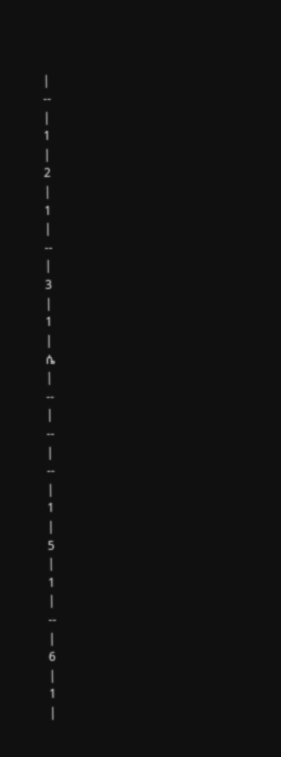|
--
|
1
|
2
|
1
|
--
|
3
|
1
|
ሴ
|
--
|
--
|
--
|
1
|
5
|
1
|
--
|
6
|
1
|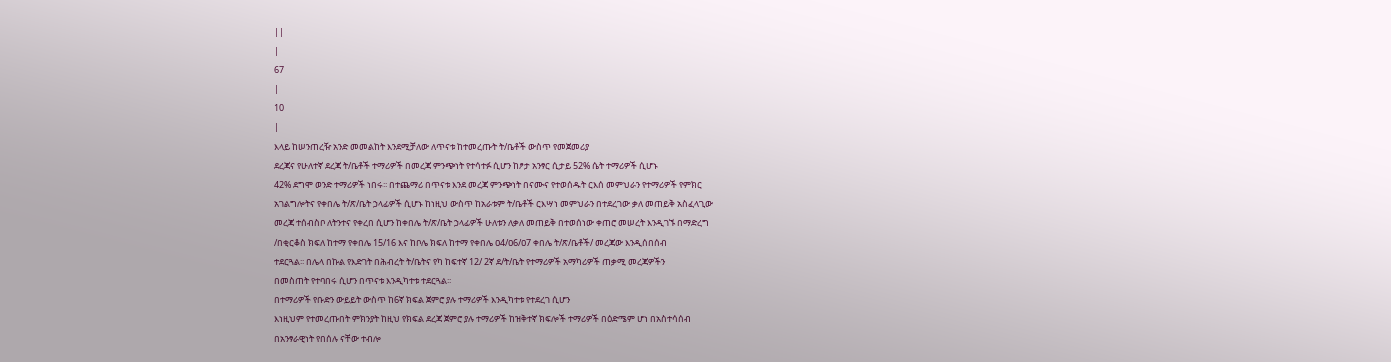||
|
67
|
10
|
እላይ ከሠንጠረዥ አንድ መመልከት እንደሚቻለው ለጥናቱ ከተመረጡት ት/ቤቶች ውስጥ የመጀመሪያ
ደረጃና የሁለተኛ ደረጃ ት/ቤቶች ተማሪዎች በመረጃ ምንጭነት የተሳተፉ ሲሆን ከፆታ አንፃር ሲታይ 52% ሴት ተማሪዎች ሲሆኑ
42% ደግሞ ወንድ ተማሪዎች ነበሩ፡፡ በተጨማሪ በጥናቱ እንደ መረጃ ምንጭነት በናሙና የተወሰዱት ርእሰ መምህራን የተማሪዎች የምክር
አገልግሎትና የቀበሌ ት/ጽ/ቤት ኃላፊዎች ሲሆኑ ከነዚህ ውስጥ ከአራቱም ት/ቤቶች ርእሣነ መምህራን በተደረገው ቃለ መጠይቅ አስፈላጊው
መረጃ ተሰብስቦ ለትንተና የቀረበ ሲሆን ከቀበሌ ት/ጽ/ቤት ኃላፊዎች ሁለቱን ለቃለ መጠይቅ በተወሰነው ቀጠሮ መሠረት እንዲገኙ በማድረግ
/በቂርቆስ ክፍለ ከተማ የቀበሌ 15/16 እና ከቦሌ ክፍለ ከተማ የቀበሌ ዐ4/ዐ6/ዐ7 ቀበሌ ት/ጽ/ቤቶች/ መረጃው እንዲሰበሰብ
ተደርጓል፡፡ በሌላ በኩል የእድገት በሕብረት ት/ቤትና የካ ከፍተኛ 12/ 2ኛ ደ/ት/ቤት የተማሪዎች አማካሪዎች ጠቃሚ መረጃዎችን
በመስጠት የተባበሩ ሲሆን በጥናቱ እንዲካተቱ ተደርጓል፡፡
በተማሪዎች የቡድን ውይይት ውስጥ ከ6ኛ ክፍል ጀምሮ ያሉ ተማሪዎች እንዲካተቱ የተደረገ ሲሆን
እነዚህም የተመረጡበት ምክንያት ከዚህ የክፍል ደረጃ ጀምሮ ያሉ ተማሪዎች ከዝቅተኛ ክፍሎች ተማሪዎች በዕድሜም ሆነ በአስተሳሰብ
በአንፃራዊነት የበሰሉ ናቸው ተብሎ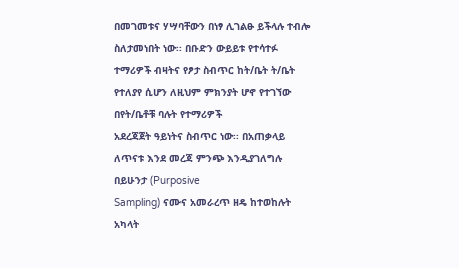በመገመቱና ሃሣባቸውን በነፃ ሊገልፁ ይችላሉ ተብሎ ስለታመነበት ነው፡፡ በቡድን ውይይቱ የተሳተፉ
ተማሪዎች ብዛትና የፆታ ስብጥር ከት/ቤት ት/ቤት የተለያየ ሲሆን ለዚህም ምክንያት ሆኖ የተገኘው በየት/ቤቶቹ ባሉት የተማሪዎች
አደረጃጀት ዓይነትና ስብጥር ነው፡፡ በአጠቃላይ ለጥናቱ እንደ መረጃ ምንጭ እንዲያገለግሉ በይሁንታ (Purposive
Sampling) ናሙና አመራረጥ ዘዴ ከተወከሉት አካላት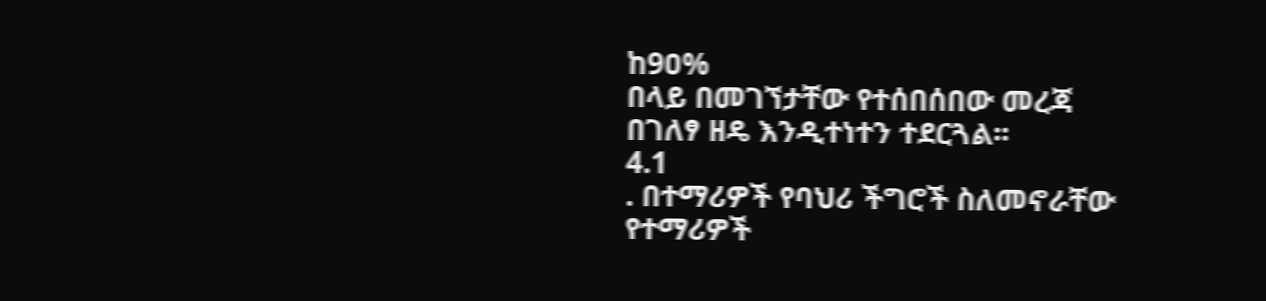ከ9ዐ%
በላይ በመገኘታቸው የተሰበሰበው መረጃ በገለፃ ዘዴ እንዲተነተን ተደርጓል፡፡
4.1
. በተማሪዎች የባህሪ ችግሮች ስለመኖራቸው
የተማሪዎች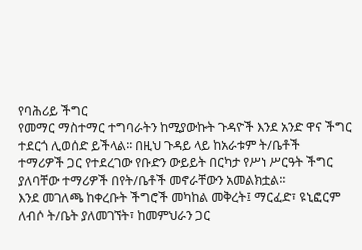የባሕሪይ ችግር
የመማር ማስተማር ተግባራትን ከሚያውኩት ጉዳዮች እንደ አንድ ዋና ችግር ተደርጎ ሊወሰድ ይችላል፡፡ በዚህ ጉዳይ ላይ ከአራቱም ት/ቤቶች
ተማሪዎች ጋር የተደረገው የቡድን ውይይት በርካታ የሥነ ሥርዓት ችግር ያለባቸው ተማሪዎች በየት/ቤቶች መኖራቸውን አመልክቷል፡፡
እንደ መገለጫ ከቀረቡት ችግሮች መካከል መቅረት፤ ማርፈድ፣ ዩኒፎርም ለብሶ ት/ቤት ያለመገኘት፣ ከመምህራን ጋር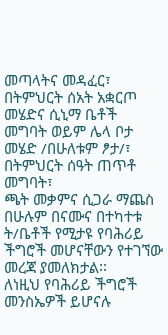መጣላትና መዳፈር፣
በትምህርት ሰአት አቋርጦ መሄድና ሲኒማ ቤቶች መግባት ወይም ሌላ ቦታ መሄድ /በሁለቱም ፆታ/፣ በትምህርት ሰዓት ጠጥቶ መግባት፣
ጫት መቃምና ሲጋራ ማጨስ በሁሉም በናሙና በተካተቱ ት/ቤቶች የሚታዩ የባሕሪይ ችግሮች መሆናቸውን የተገኘው መረጃ ያመለክታል፡፡
ለነዚህ የባሕሪይ ችግሮች መንስኤዎች ይሆናሉ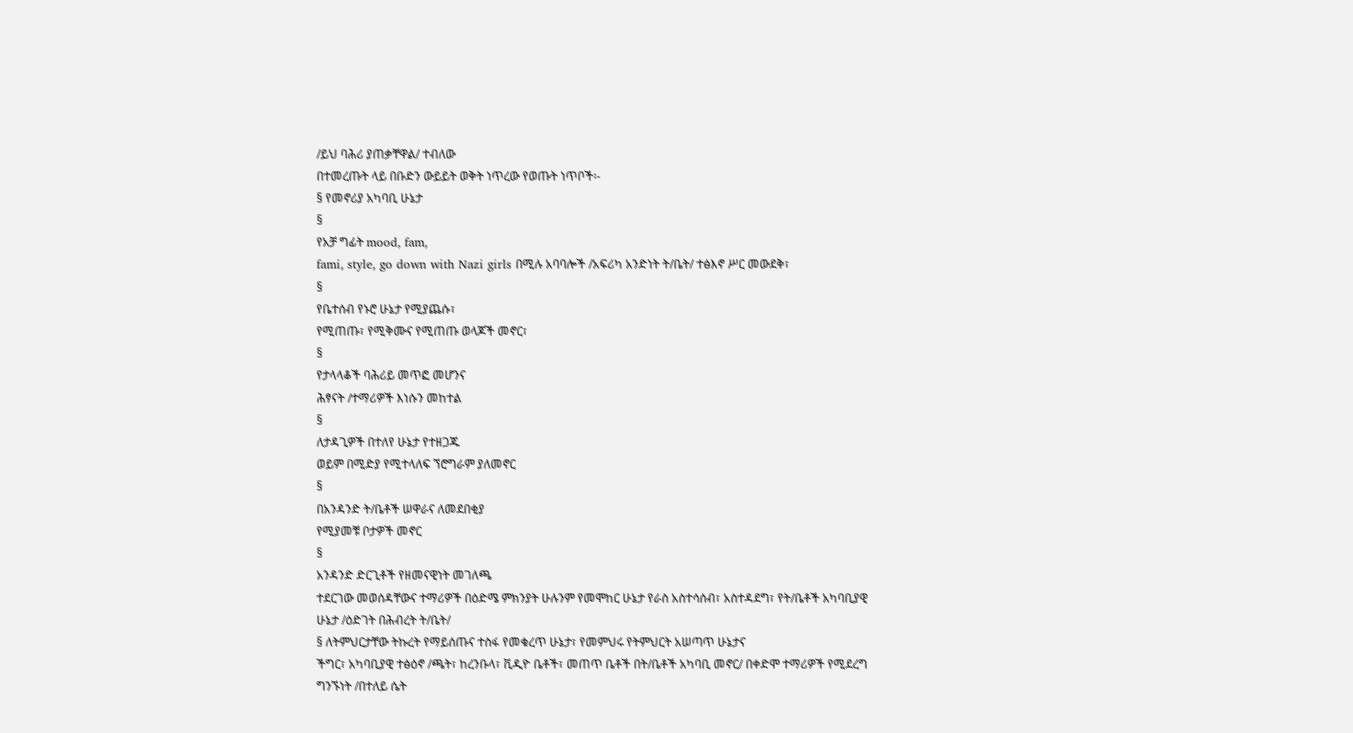/ይህ ባሕሪ ያጠቃቸዋል/ ተብለው
በተመረጡት ላይ በቡድን ውይይት ወቅት ነጥረው የወጡት ነጥቦች፡-
§ የመኖሪያ አካባቢ ሁኔታ
§
የአቻ ግፊት mood, fam,
fami, style, go down with Nazi girls በሚሉ አባባሎች /አፍሪካ አንድነት ት/ቤት/ ተፅእኖ ሥር መውደቅ፣
§
የቤተሰብ የኑሮ ሁኔታ የሚያጨሱ፣
የሚጠጡ፣ የሚቅሙና የሚጠጡ ወላጆች መኖር፣
§
የታላላቆች ባሕሪይ መጥፎ መሆንና
ሕፃናት /ተማሪዎች እነሱን መከተል
§
ለታዳጊዎች በተለየ ሁኔታ የተዘጋጁ
ወይም በሚድያ የሚተላለፍ ኘሮግራም ያለመኖር
§
በአንዳንድ ት/ቤቶች ሠዋራና ለመደበቂያ
የሚያመቹ ቦታዎች መኖር
§
አንዳንድ ድርጊቶች የዘመናዊነት መገለጫ
ተደርገው መወሰዳቸውና ተማሪዎች በዕድሜ ምክንያት ሁሉንም የመሞከር ሁኔታ የራስ አስተሳሰብ፣ አስተዳደግ፣ የት/ቤቶች አካባቢያዊ
ሁኔታ /ዕድገት በሕብረት ት/ቤት/
§ ለትምህርታቸው ትኩረት የማይሰጡና ተስፋ የመቁረጥ ሁኔታ፣ የመምህሩ የትምህርት አሠጣጥ ሁኔታና
ችግር፣ አካባቢያዊ ተፅዕኖ /ጫት፣ ከረንቡላ፣ ቪዲዮ ቤቶች፣ መጠጥ ቤቶች በት/ቤቶች አካባቢ መኖር/ በቀድሞ ተማሪዎች የሚደረግ
ግንኙነት /በተለይ ሴት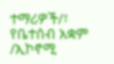ተማሪዎች/፣ የቤተሰብ አቋም /ኢኮኖሚ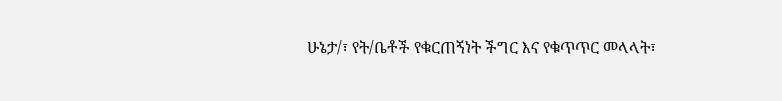ሁኔታ/፣ የት/ቤቶች የቁርጠኝነት ችግር እና የቁጥጥር መላላት፣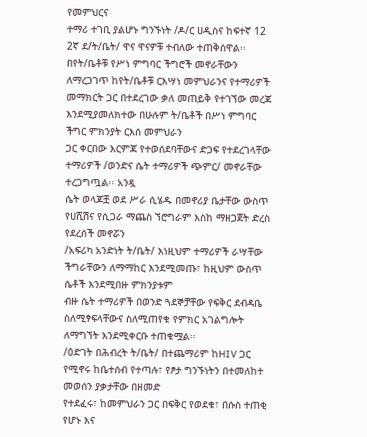የመምህርና
ተማሪ ተገቢ ያልሆኑ ግንኙነት /ዶ/ር ሀዲስና ከፍተኛ 12 2ኛ ደ/ት/ቤት/ ዋና ዋናዎቹ ተብለው ተጠቅሰዋል፡፡
በየት/ቤቶቹ የሥነ ምግባር ችግሮች መኖራቸውን ለማረጋገጥ ከየት/ቤቶቹ ርእሣነ መምህራንና የተማሪዎች
መማክርት ጋር በተደረገው ቃለ መጠይቅ የተገኘው መረጃ እንደሚያመለክተው በሁሉም ት/ቤቶች በሥነ ምግባር ችግር ምክንያት ርእሰ መምህራን
ጋር ቀርበው እርምጃ የተወሰደባቸውና ድጋፍ የተደረገላቸው ተማሪዎች /ወንድና ሴት ተማሪዎች ጭምር/ መኖራቸው ተረጋግጧል፡፡ አንዷ
ሴት ወላጆቿ ወደ ሥራ ሲሄዱ በመኖሪያ ቤታቸው ውስጥ የሀሺሽና የሲጋራ ማጨስ ኘሮግራም እስከ ማዘጋጀት ድረስ የደረሰች መኖሯን
/አፍሪካ አንድነት ት/ቤት/ እነዚህም ተማሪዎች ራሣቸው ችግራቸውን ለማማከር እንደሚመጡ፣ ከዚህም ውስጥ ሴቶች እንደሚበዙ ምክንያቱም
ብዙ ሴት ተማሪዎች በወንድ ጓደኞቻቸው የፍቅር ደብዳቤ ስለሚፃፍላቸውና ስለሚጠየቁ የምክር አገልግሎት ለማግኘት እንደሚቀርቡ ተጠቁሟል፡፡
/ዕድገት በሕብረት ት/ቤት/ በተጨማሪም ከHIV ጋር የሚኖሩ ከቤተሰብ የተጣሉ፣ የፆታ ግንኙነትን በተመለከተ መወሰን ያቃታቸው በዘመድ
የተደፈሩ፣ ከመምህራን ጋር በፍቅር የወደቁ፣ በሱስ ተጠቂ የሆኑ እና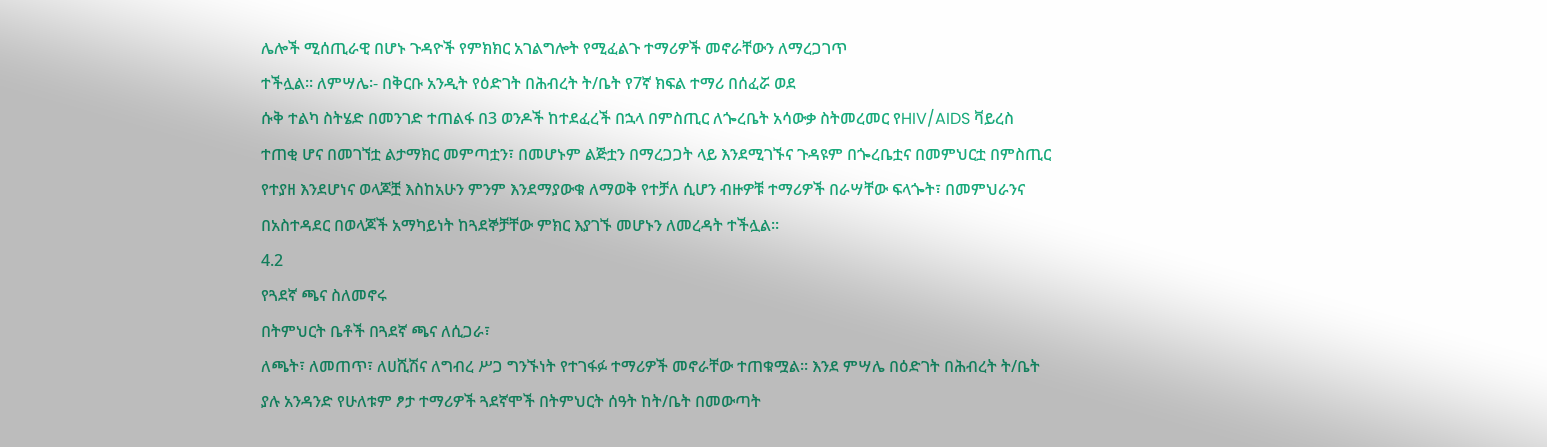ሌሎች ሚሰጢራዊ በሆኑ ጉዳዮች የምክክር አገልግሎት የሚፈልጉ ተማሪዎች መኖራቸውን ለማረጋገጥ
ተችሏል፡፡ ለምሣሌ፡- በቅርቡ አንዲት የዕድገት በሕብረት ት/ቤት የ7ኛ ክፍል ተማሪ በሰፈሯ ወደ
ሱቅ ተልካ ስትሄድ በመንገድ ተጠልፋ በ3 ወንዶች ከተደፈረች በኋላ በምስጢር ለጐረቤት አሳውቃ ስትመረመር የHIV/AIDS ቫይረስ
ተጠቂ ሆና በመገኘቷ ልታማክር መምጣቷን፣ በመሆኑም ልጅቷን በማረጋጋት ላይ እንደሚገኙና ጉዳዩም በጐረቤቷና በመምህርቷ በምስጢር
የተያዘ እንደሆነና ወላጆቿ እስከአሁን ምንም እንደማያውቁ ለማወቅ የተቻለ ሲሆን ብዙዎቹ ተማሪዎች በራሣቸው ፍላጐት፣ በመምህራንና
በአስተዳደር በወላጆች አማካይነት ከጓደኞቻቸው ምክር እያገኙ መሆኑን ለመረዳት ተችሏል፡፡
4.2
የጓደኛ ጫና ስለመኖሩ
በትምህርት ቤቶች በጓደኛ ጫና ለሲጋራ፣
ለጫት፣ ለመጠጥ፣ ለሀሺሽና ለግብረ ሥጋ ግንኙነት የተገፋፉ ተማሪዎች መኖራቸው ተጠቁሟል፡፡ እንደ ምሣሌ በዕድገት በሕብረት ት/ቤት
ያሉ አንዳንድ የሁለቱም ፆታ ተማሪዎች ጓደኛሞች በትምህርት ሰዓት ከት/ቤት በመውጣት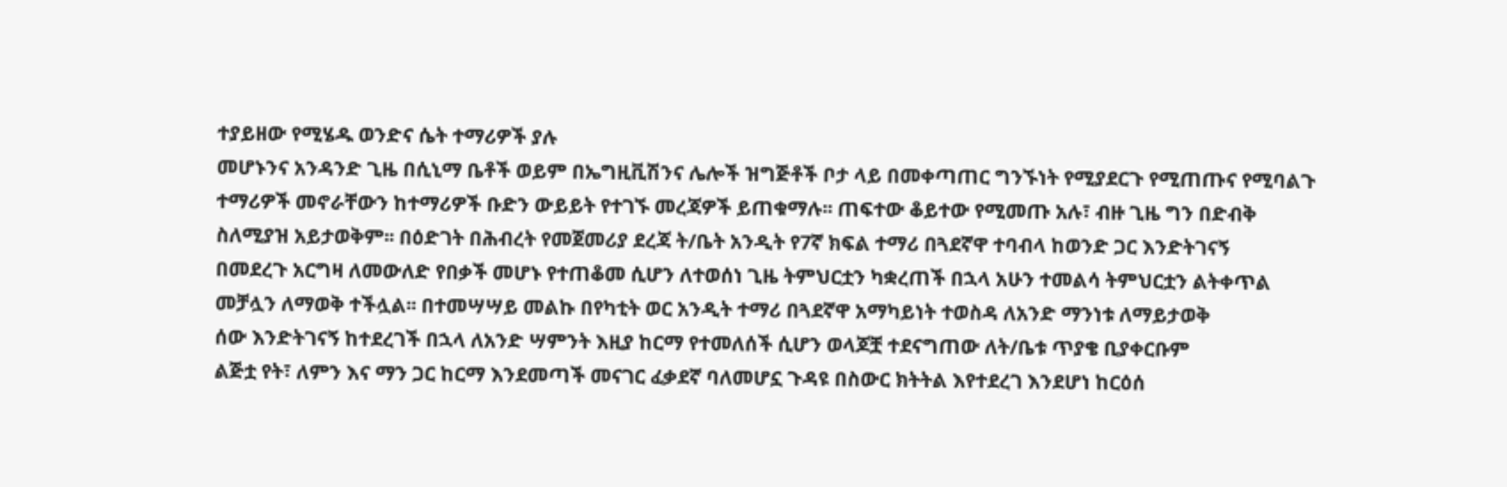ተያይዘው የሚሄዱ ወንድና ሴት ተማሪዎች ያሉ
መሆኑንና አንዳንድ ጊዜ በሲኒማ ቤቶች ወይም በኤግዚቪሽንና ሌሎች ዝግጅቶች ቦታ ላይ በመቀጣጠር ግንኙነት የሚያደርጉ የሚጠጡና የሚባልጉ
ተማሪዎች መኖራቸውን ከተማሪዎች ቡድን ውይይት የተገኙ መረጃዎች ይጠቁማሉ፡፡ ጠፍተው ቆይተው የሚመጡ አሉ፣ ብዙ ጊዜ ግን በድብቅ
ስለሚያዝ አይታወቅም፡፡ በዕድገት በሕብረት የመጀመሪያ ደረጃ ት/ቤት አንዲት የ7ኛ ክፍል ተማሪ በጓደኛዋ ተባብላ ከወንድ ጋር እንድትገናኝ
በመደረጉ አርግዛ ለመውለድ የበቃች መሆኑ የተጠቆመ ሲሆን ለተወሰነ ጊዜ ትምህርቷን ካቋረጠች በኋላ አሁን ተመልሳ ትምህርቷን ልትቀጥል
መቻሏን ለማወቅ ተችሏል፡፡ በተመሣሣይ መልኩ በየካቲት ወር አንዲት ተማሪ በጓደኛዋ አማካይነት ተወስዳ ለአንድ ማንነቱ ለማይታወቅ
ሰው እንድትገናኝ ከተደረገች በኋላ ለአንድ ሣምንት እዚያ ከርማ የተመለሰች ሲሆን ወላጆቿ ተደናግጠው ለት/ቤቱ ጥያቄ ቢያቀርቡም
ልጅቷ የት፣ ለምን እና ማን ጋር ከርማ እንደመጣች መናገር ፈቃደኛ ባለመሆኗ ጉዳዩ በስውር ክትትል እየተደረገ እንደሆነ ከርዕሰ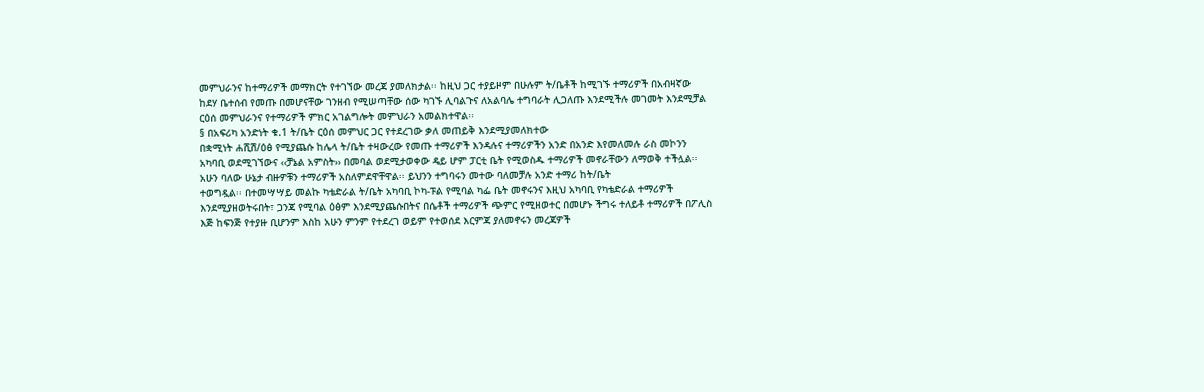መምህራንና ከተማሪዎች መማክርት የተገኘው መረጃ ያመለክታል፡፡ ከዚህ ጋር ተያይዞም በሁሉም ት/ቤቶች ከሚገኙ ተማሪዎች በአብዛኛው
ከደሃ ቤተሰብ የመጡ በመሆናቸው ገንዘብ የሚሠጣቸው ሰው ካገኙ ሊባልጉና ለአልባሌ ተግባራት ሊጋለጡ እንደሚችሉ መገመት እንደሚቻል
ርዕሰ መምህራንና የተማሪዎች ምክር አገልግሎት መምህራን አመልክተዋል፡፡
§ በአፍሪካ አንድነት ቁ.1 ት/ቤት ርዕሰ መምህር ጋር የተደረገው ቃለ መጠይቅ እንደሚያመለክተው
በቋሚነት ሐሺሽ/ዕፅ የሚያጨሱ ከሌላ ት/ቤት ተዛውረው የመጡ ተማሪዎች እንዳሉና ተማሪዎችን አንድ በአንድ እየመለመሉ ራስ መኮንን
አካባቢ ወደሚገኘውና ‹‹ቻኔል አምስት›› በመባል ወደሚታወቀው ዴይ ሆም ፓርቲ ቤት የሚወስዱ ተማሪዎች መኖራቸውን ለማወቅ ተችሏል፡፡
አሁን ባለው ሁኔታ ብዙዎቹን ተማሪዎች አስለምደዋቸዋል፡፡ ይህንን ተግባሩን መተው ባለመቻሉ አንድ ተማሪ ከት/ቤት
ተወግዷል፡፡ በተመሣሣይ መልኩ ካቴድራል ት/ቤት አካባቢ ኮካ-ፑል የሚባል ካፌ ቤት መኖሩንና እዚህ አካባቢ የካቴድራል ተማሪዎች
እንደሚያዘወትሩበት፣ ጋንጃ የሚባል ዕፅም እንደሚያጨሱበትና በሴቶች ተማሪዎች ጭምር የሚዘወተር በመሆኑ ችግሩ ተለይቶ ተማሪዎች በፖሊስ
እጅ ከፍንጅ የተያዙ ቢሆንም እስከ አሁን ምንም የተደረገ ወይም የተወሰደ እርምጃ ያለመኖሩን መረጃዎች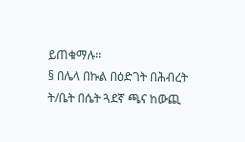ይጠቁማሉ፡፡
§ በሌላ በኩል በዕድገት በሕብረት ት/ቤት በሴት ጓደኛ ጫና ከውጪ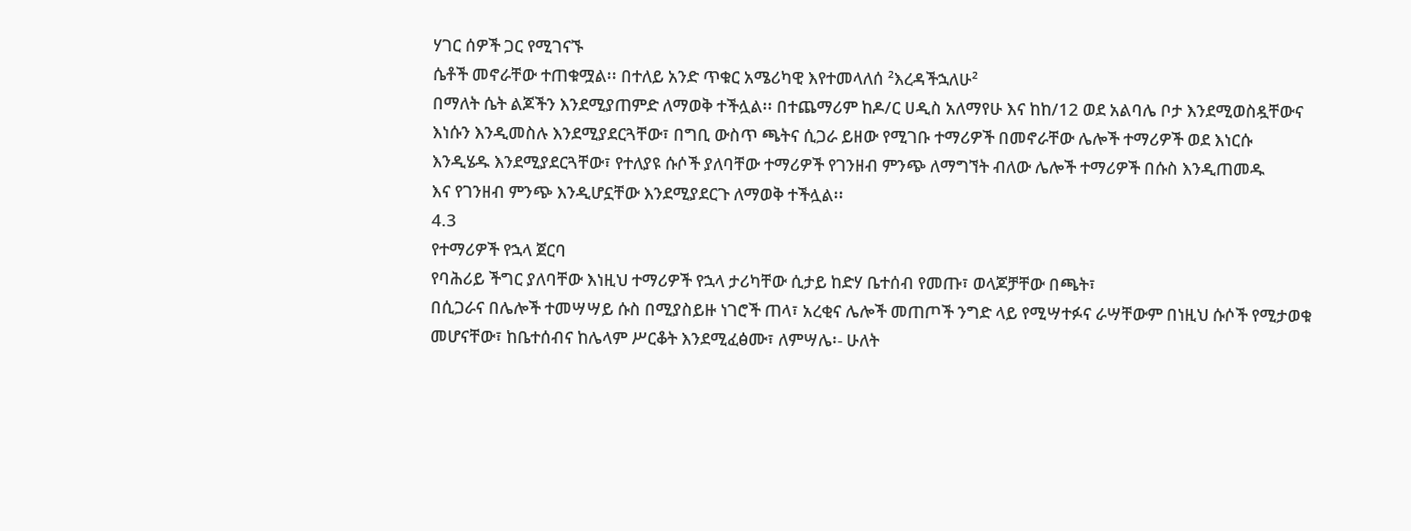ሃገር ሰዎች ጋር የሚገናኙ
ሴቶች መኖራቸው ተጠቁሟል፡፡ በተለይ አንድ ጥቁር አሜሪካዊ እየተመላለሰ ²እረዳችኋለሁ²
በማለት ሴት ልጆችን እንደሚያጠምድ ለማወቅ ተችሏል፡፡ በተጨማሪም ከዶ/ር ሀዲስ አለማየሁ እና ከከ/12 ወደ አልባሌ ቦታ እንደሚወስዷቸውና
እነሱን እንዲመስሉ እንደሚያደርጓቸው፣ በግቢ ውስጥ ጫትና ሲጋራ ይዘው የሚገቡ ተማሪዎች በመኖራቸው ሌሎች ተማሪዎች ወደ እነርሱ
እንዲሄዱ እንደሚያደርጓቸው፣ የተለያዩ ሱሶች ያለባቸው ተማሪዎች የገንዘብ ምንጭ ለማግኘት ብለው ሌሎች ተማሪዎች በሱስ እንዲጠመዱ
እና የገንዘብ ምንጭ እንዲሆኗቸው እንደሚያደርጉ ለማወቅ ተችሏል፡፡
4.3
የተማሪዎች የኋላ ጀርባ
የባሕሪይ ችግር ያለባቸው እነዚህ ተማሪዎች የኋላ ታሪካቸው ሲታይ ከድሃ ቤተሰብ የመጡ፣ ወላጆቻቸው በጫት፣
በሲጋራና በሌሎች ተመሣሣይ ሱስ በሚያስይዙ ነገሮች ጠላ፣ አረቂና ሌሎች መጠጦች ንግድ ላይ የሚሣተፉና ራሣቸውም በነዚህ ሱሶች የሚታወቁ
መሆናቸው፣ ከቤተሰብና ከሌላም ሥርቆት እንደሚፈፅሙ፣ ለምሣሌ፡- ሁለት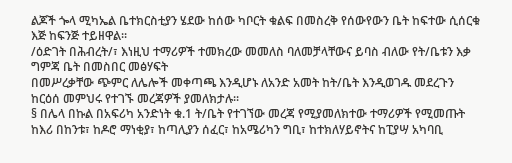ልጆች ጐላ ሚካኤል ቤተክርስቲያን ሄደው ከሰው ካቦርት ቁልፍ በመስረቅ የሰውየውን ቤት ከፍተው ሲሰርቁ እጅ ከፍንጅ ተይዘዋል፡፡
/ዕድገት በሕብረት/፣ እነዚህ ተማሪዎች ተመክረው መመለስ ባለመቻላቸውና ይባስ ብለው የት/ቤቱን እቃ ግምጃ ቤት በመስበር መፅሃፍት
በመሥረቃቸው ጭምር ለሌሎች መቀጣጫ እንዲሆኑ ለአንድ አመት ከት/ቤት እንዲወገዱ መደረጉን ከርዕሰ መምህሩ የተገኙ መረጃዎች ያመለክታሉ፡፡
§ በሌላ በኩል በአፍሪካ አንድነት ቁ.1 ት/ቤት የተገኘው መረጃ የሚያመለክተው ተማሪዎች የሚመጡት
ከእሪ በከንቱ፣ ከዶሮ ማነቂያ፣ ከጣሊያን ሰፈር፣ ከአሜሪካን ግቢ፣ ከተክለሃይኖትና ከፒያሣ አካባቢ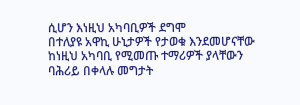ሲሆን እነዚህ አካባቢዎች ደግሞ
በተለያዩ አዋኪ ሁኒታዎች የታወቁ እንደመሆናቸው ከነዚህ አካባቢ የሚመጡ ተማሪዎች ያላቸውን ባሕሪይ በቀላሉ መግታት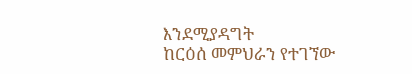እንደሚያዳግት
ከርዕሰ መምህራን የተገኘው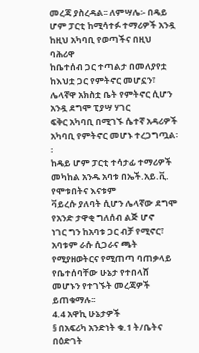መረጃ ያስረዳል፡፡ ለምሣሌ፡- በዴይ ሆም ፓርቲ ከሚሳተፉ ተማሪዎች አንዷ ከዚህ አካባቢ የወጣችና በዚህ ባሕሪዋ
ከቤተሰብ ጋር ተጣልታ በመለያየቷ ከእህቷ ጋር የምትኖር መሆኗን፣ ሌላኛዋ አክስቷ ቤት የምትኖር ሲሆን አንዷ ደግሞ ፒያሣ ሃገር
ፍቅር አካባቢ በሚገኙ ሴተኛ አዳሪዎች አካባቢ የምትኖር መሆኑ ተረጋግጧል፡፡
ከዴይ ሆም ፓርቲ ተሳታፊ ተማሪዎች መካከል አንዱ አባቱ በኤች.አይ.ቪ. የሞቱበትና እናቱም
ቫይረሱ ያለባት ሲሆን ሌላኛው ደግሞ የአንድ ታዋቂ ግለሰብ ልጅ ሆኖ
ነገር ግን ከአባቱ ጋር ብቻ የሚኖር፣ አባቱም ራሱ ሲጋራና ጫት የሚያዘወትርና የሚጠጣ ባጠቃላይ የቤተሰባቸው ሁኔታ የተበላሸ
መሆኑን የተገኙት መረጃዎች ይጠቁማሉ፡፡
4.4 አዋኪ ሁኔታዎች
§ በአፍሪካ አንድነት ቁ.1 ት/ቤትና በዕድገት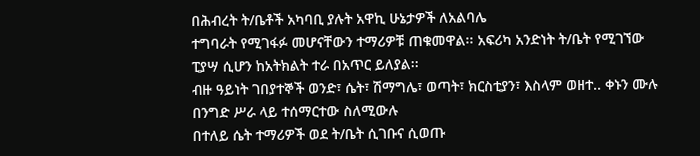በሕብረት ት/ቤቶች አካባቢ ያሉት አዋኪ ሁኔታዎች ለአልባሌ
ተግባራት የሚገፋፉ መሆናቸውን ተማሪዎቹ ጠቁመዋል፡፡ አፍሪካ አንድነት ት/ቤት የሚገኘው ፒያሣ ሲሆን ከአትክልት ተራ በአጥር ይለያል፡፡
ብዙ ዓይነት ገበያተኞች ወንድ፣ ሴት፣ ሽማግሌ፣ ወጣት፣ ክርስቲያን፣ እስላም ወዘተ.. ቀኑን ሙሉ በንግድ ሥራ ላይ ተሰማርተው ስለሚውሉ
በተለይ ሴት ተማሪዎች ወደ ት/ቤት ሲገቡና ሲወጡ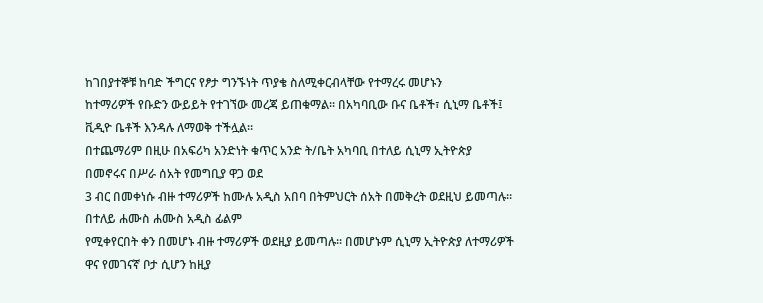ከገበያተኞቹ ከባድ ችግርና የፆታ ግንኙነት ጥያቄ ስለሚቀርብላቸው የተማረሩ መሆኑን
ከተማሪዎች የቡድን ውይይት የተገኘው መረጃ ይጠቁማል፡፡ በአካባቢው ቡና ቤቶች፣ ሲኒማ ቤቶች፤ ቪዲዮ ቤቶች እንዳሉ ለማወቅ ተችሏል፡፡
በተጨማሪም በዚሁ በአፍሪካ አንድነት ቁጥር አንድ ት/ቤት አካባቢ በተለይ ሲኒማ ኢትዮጵያ በመኖሩና በሥራ ሰአት የመግቢያ ዋጋ ወደ
3 ብር በመቀነሱ ብዙ ተማሪዎች ከሙሉ አዲስ አበባ በትምህርት ሰአት በመቅረት ወደዚህ ይመጣሉ፡፡ በተለይ ሐሙስ ሐሙስ አዲስ ፊልም
የሚቀየርበት ቀን በመሆኑ ብዙ ተማሪዎች ወደዚያ ይመጣሉ፡፡ በመሆኑም ሲኒማ ኢትዮጵያ ለተማሪዎች ዋና የመገናኛ ቦታ ሲሆን ከዚያ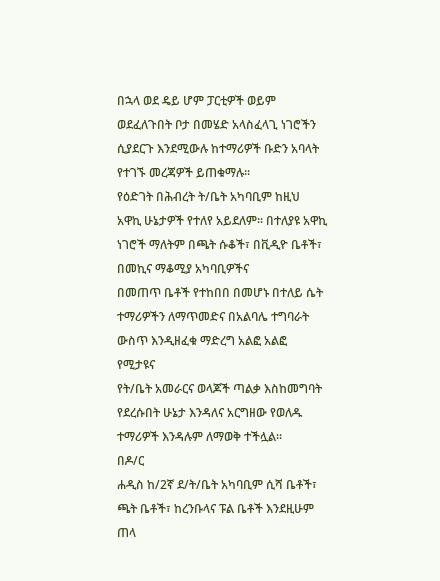በኋላ ወደ ዴይ ሆም ፓርቲዎች ወይም ወደፈለጉበት ቦታ በመሄድ አላስፈላጊ ነገሮችን ሲያደርጉ እንደሚውሉ ከተማሪዎች ቡድን አባላት
የተገኙ መረጃዎች ይጠቁማሉ፡፡
የዕድገት በሕብረት ት/ቤት አካባቢም ከዚህ
አዋኪ ሁኔታዎች የተለየ አይደለም፡፡ በተለያዩ አዋኪ ነገሮች ማለትም በጫት ሱቆች፣ በቪዲዮ ቤቶች፣ በመኪና ማቆሚያ አካባቢዎችና
በመጠጥ ቤቶች የተከበበ በመሆኑ በተለይ ሴት ተማሪዎችን ለማጥመድና በአልባሌ ተግባራት ውስጥ እንዲዘፈቁ ማድረግ አልፎ አልፎ የሚታዩና
የት/ቤት አመራርና ወላጆች ጣልቃ እስከመግባት የደረሱበት ሁኔታ እንዳለና አርግዘው የወለዱ ተማሪዎች እንዳሉም ለማወቅ ተችሏል፡፡
በዶ/ር
ሐዲስ ከ/2ኛ ደ/ት/ቤት አካባቢም ሲሻ ቤቶች፣ ጫት ቤቶች፣ ከረንቡላና ፑል ቤቶች እንደዚሁም ጠላ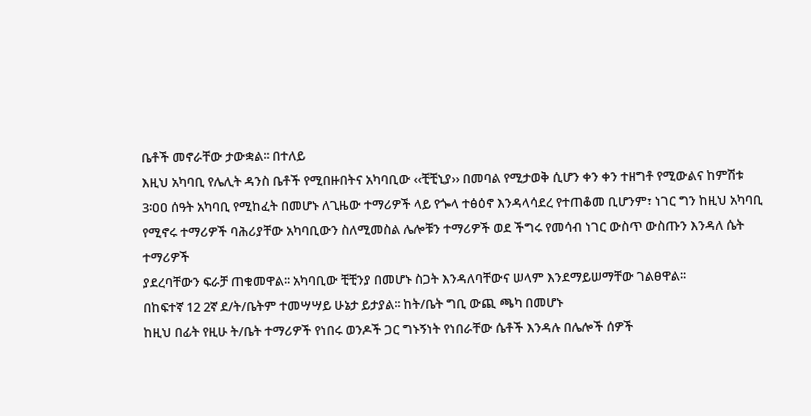ቤቶች መኖራቸው ታውቋል፡፡ በተለይ
እዚህ አካባቢ የሌሊት ዳንስ ቤቶች የሚበዙበትና አካባቢው ‹‹ቺቺኒያ›› በመባል የሚታወቅ ሲሆን ቀን ቀን ተዘግቶ የሚውልና ከምሽቱ
3፡ዐዐ ሰዓት አካባቢ የሚከፈት በመሆኑ ለጊዜው ተማሪዎች ላይ የጐላ ተፅዕኖ እንዳላሳደረ የተጠቆመ ቢሆንም፣ ነገር ግን ከዚህ አካባቢ
የሚኖሩ ተማሪዎች ባሕሪያቸው አካባቢውን ስለሚመስል ሌሎቹን ተማሪዎች ወደ ችግሩ የመሳብ ነገር ውስጥ ውስጡን እንዳለ ሴት ተማሪዎች
ያደረባቸውን ፍራቻ ጠቁመዋል፡፡ አካባቢው ቺቺንያ በመሆኑ ስጋት እንዳለባቸውና ሠላም እንደማይሠማቸው ገልፀዋል፡፡
በከፍተኛ 12 2ኛ ደ/ት/ቤትም ተመሣሣይ ሁኔታ ይታያል፡፡ ከት/ቤት ግቢ ውጪ ጫካ በመሆኑ
ከዚህ በፊት የዚሁ ት/ቤት ተማሪዎች የነበሩ ወንዶች ጋር ግኑኝነት የነበራቸው ሴቶች እንዳሉ በሌሎች ሰዎች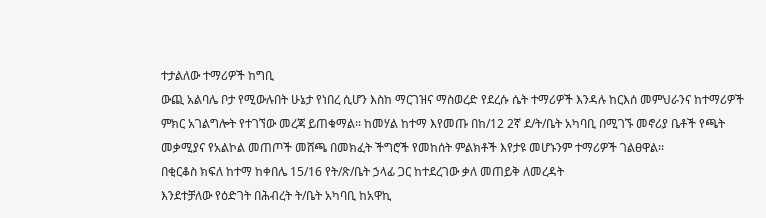ተታልለው ተማሪዎች ከግቢ
ውጪ አልባሌ ቦታ የሚውሉበት ሁኔታ የነበረ ሲሆን እስከ ማርገዝና ማስወረድ የደረሱ ሴት ተማሪዎች እንዳሉ ከርእሰ መምህራንና ከተማሪዎች
ምክር አገልግሎት የተገኘው መረጃ ይጠቁማል፡፡ ከመሃል ከተማ እየመጡ በከ/12 2ኛ ደ/ት/ቤት አካባቢ በሚገኙ መኖሪያ ቤቶች የጫት
መቃሚያና የአልኮል መጠጦች መሸጫ በመክፈት ችግሮች የመከሰት ምልክቶች እየታዩ መሆኑንም ተማሪዎች ገልፀዋል፡፡
በቂርቆስ ክፍለ ከተማ ከቀበሌ 15/16 የት/ጽ/ቤት ኃላፊ ጋር ከተደረገው ቃለ መጠይቅ ለመረዳት
እንደተቻለው የዕድገት በሕብረት ት/ቤት አካባቢ ከአዋኪ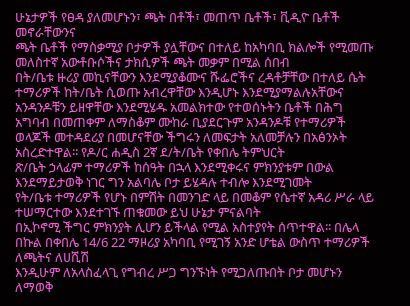ሁኔታዎች የፀዳ ያለመሆኑን፣ ጫት በቶች፣ መጠጥ ቤቶች፣ ቪዲዮ ቤቶች መኖራቸውንና
ጫት ቤቶች የማስቃሚያ ቦታዎች ያሏቸውና በተለይ ከአካባቢ ክልሎች የሚመጡ መለስተኛ አውቶቡሶችና ታክሲዎች ጫት መቃም በሚል ሰበብ
በት/ቤቱ ዙሪያ መኪናቸውን እንደሚያቆሙና ሹፌሮችና ረዳቶቻቸው በተለይ ሴት ተማሪዎች ከት/ቤት ሲወጡ አብረዋቸው እንዲሆኑ እንደሚያማልሉአቸውና
አንዳንዶቹን ይዘዋቸው እንደሚሄዱ አመልክተው የተወሰኑትን ቤቶች በሕግ አግባብ በመጠቀም ለማስቆም ሙከራ ቢያደርጉም አንዳንዶቹ የተማሪዎች
ወላጆች መተዳደሪያ በመሆናቸው ችግሩን ለመፍታት አለመቻሉን በአፅንኦት አስረድተዋል፡፡ የዶ/ር ሐዲስ 2ኛ ደ/ት/ቤት የቀበሌ ትምህርት
ጽ/ቤት ኃላፊም ተማሪዎች ከሰዓት በኋላ እንደሚቀሩና ምክንያቱም በውል እንደማይታወቅ ነገር ግን አልባሌ ቦታ ይሄዳሉ ተብሎ እንደሚገመት
የት/ቤቱ ተማሪዎች የሆኑ በምሽት በመንገድ ላይ በመቆም የሴተኛ አዳሪ ሥራ ላይ ተሠማርተው እንደተገኙ ጠቁመው ይህ ሁኔታ ምናልባት
በኢኮኖሚ ችግር ምክንያት ሊሆን ይችላል የሚል አስተያየት ሰጥተዋል፡፡ በሌላ በኩል በቀበሌ 14/6 22 ማዞሪያ አካባቢ የሚገኝ አንድ ሆቴል ውስጥ ተማሪዎች ለጫትና ለሀሺሽ
እንዲሁም ለአላስፈላጊ የግብረ ሥጋ ግንኙነት የሚጋለጡበት ቦታ መሆኑን ለማወቅ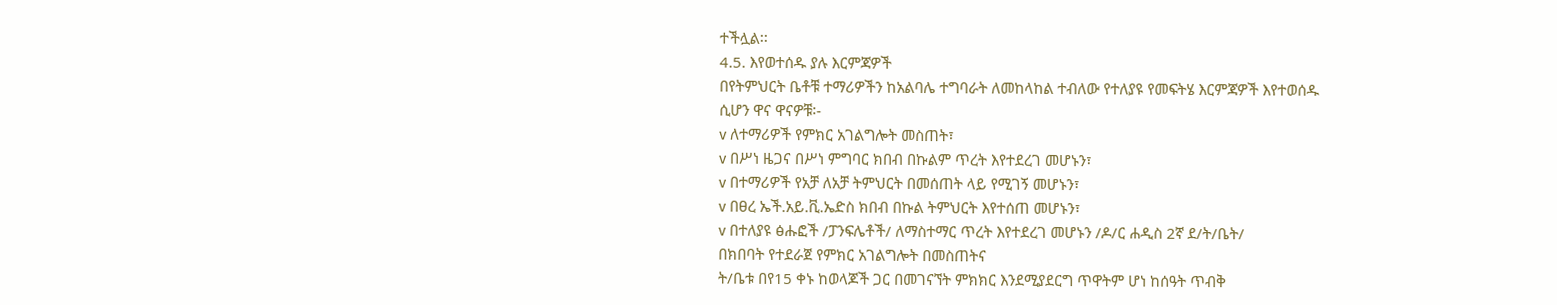ተችሏል፡፡
4.5. እየወተሰዱ ያሉ እርምጃዎች
በየትምህርት ቤቶቹ ተማሪዎችን ከአልባሌ ተግባራት ለመከላከል ተብለው የተለያዩ የመፍትሄ እርምጃዎች እየተወሰዱ
ሲሆን ዋና ዋናዎቹ፡-
v ለተማሪዎች የምክር አገልግሎት መስጠት፣
v በሥነ ዜጋና በሥነ ምግባር ክበብ በኩልም ጥረት እየተደረገ መሆኑን፣
v በተማሪዎች የአቻ ለአቻ ትምህርት በመሰጠት ላይ የሚገኝ መሆኑን፣
v በፀረ ኤች.አይ.ቪ.ኤድስ ክበብ በኩል ትምህርት እየተሰጠ መሆኑን፣
v በተለያዩ ፅሑፎች /ፓንፍሌቶች/ ለማስተማር ጥረት እየተደረገ መሆኑን /ዶ/ር ሐዲስ 2ኛ ደ/ት/ቤት/
በክበባት የተደራጀ የምክር አገልግሎት በመስጠትና
ት/ቤቱ በየ15 ቀኑ ከወላጆች ጋር በመገናኘት ምክክር እንደሚያደርግ ጥዋትም ሆነ ከሰዓት ጥብቅ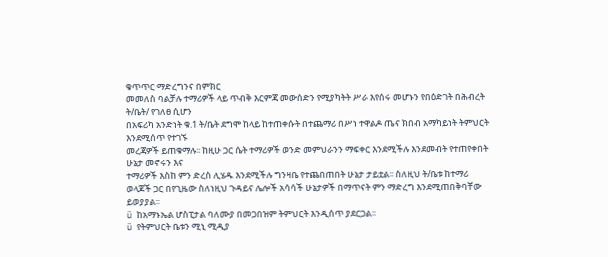ቁጥጥር ማድረግንና በምክር
መመለስ ባልቻሉ ተማሪዎች ላይ ጥብቅ እርምጃ መውሰድን የሚያካትት ሥራ እየሰሩ መሆኑን የበዕድገት በሕብረት ት/ቤት/ የገለፀ ሲሆን
በአፍሪካ አንድነት ቁ.1 ት/ቤት ደግሞ ከላይ ከተጠቀሱት በተጨማሪ በሥነ ተዋልዶ ጤና ክበብ አማካይነት ትምህርት እንደሚሰጥ የተገኙ
መረጃዎች ይጠቁማሉ፡፡ ከዚሁ ጋር ሴት ተማሪዎች ወንድ መምህራንን ማፍቀር እንደሚችሉ እንደመብት የተጠየቀበት ሁኔታ መኖሩን እና
ተማሪዎች እስከ ምን ድረስ ሊሄዱ እንደሚችሉ ግንዛቤ የተጨበጠበት ሁኔታ ታይቷል፡፡ ስለዚህ ት/ቤቱ ከተማሪ ወላጆች ጋር በየጊዜው ስለነዚህ ጉዳይና ሌሎች አሳሳች ሁኔታዎች በማጥናት ምን ማድረግ እንደሚጠበቅባቸው
ይወያያል፡፡
ü ከአማኑኤል ሆስፒታል ባለሙያ በመጋበዝም ትምህርት እንዲሰጥ ያደርጋል፡፡
ü የትምህርት ቤቱን ሚኒ ሚዲያ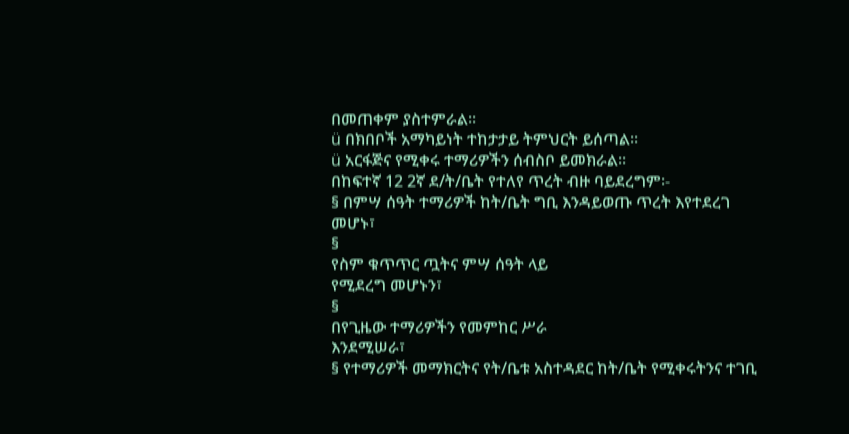በመጠቀም ያስተምራል፡፡
ü በክበቦች አማካይነት ተከታታይ ትምህርት ይሰጣል፡፡
ü አርፋጅና የሚቀሩ ተማሪዎችን ሰብስቦ ይመክራል፡፡
በከፍተኛ 12 2ኛ ደ/ት/ቤት የተለየ ጥረት ብዙ ባይደረግም፡-
§ በምሣ ሰዓት ተማሪዎች ከት/ቤት ግቢ እንዳይወጡ ጥረት እየተደረገ መሆኑ፣
§
የስም ቁጥጥር ጧትና ምሣ ሰዓት ላይ
የሚደረግ መሆኑን፣
§
በየጊዜው ተማሪዎችን የመምከር ሥራ
እንደሚሠራ፣
§ የተማሪዎች መማክርትና የት/ቤቱ አስተዳደር ከት/ቤት የሚቀሩትንና ተገቢ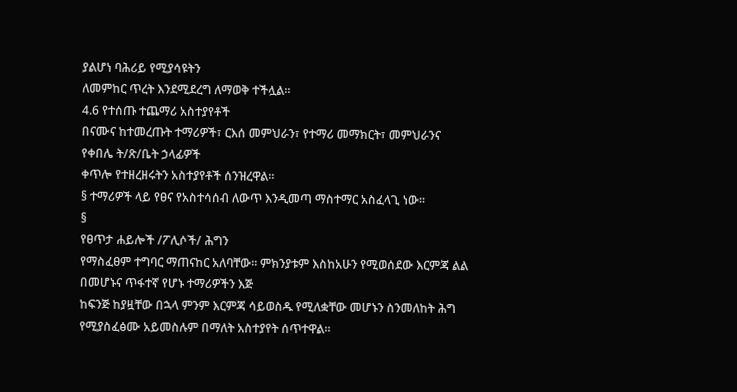ያልሆነ ባሕሪይ የሚያሳዩትን
ለመምከር ጥረት እንደሚደረግ ለማወቅ ተችሏል፡፡
4.6 የተሰጡ ተጨማሪ አስተያየቶች
በናሙና ከተመረጡት ተማሪዎች፣ ርእሰ መምህራን፣ የተማሪ መማክርት፣ መምህራንና የቀበሌ ት/ጽ/ቤት ኃላፊዎች
ቀጥሎ የተዘረዘሩትን አስተያየቶች ሰንዝረዋል፡፡
§ ተማሪዎች ላይ የፀና የአስተሳሰብ ለውጥ እንዲመጣ ማስተማር አስፈላጊ ነው፡፡
§
የፀጥታ ሐይሎች /ፖሊሶች/ ሕግን
የማስፈፀም ተግባር ማጠናከር አለባቸው፡፡ ምክንያቱም እስከአሁን የሚወሰደው እርምጃ ልል በመሆኑና ጥፋተኛ የሆኑ ተማሪዎችን እጅ
ከፍንጅ ከያዟቸው በኋላ ምንም እርምጃ ሳይወስዱ የሚለቋቸው መሆኑን ስንመለከት ሕግ የሚያስፈፅሙ አይመስሉም በማለት አስተያየት ሰጥተዋል፡፡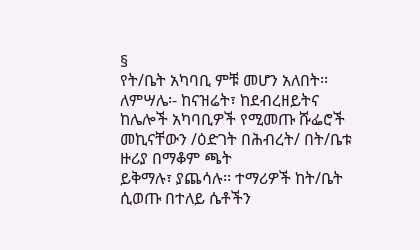§
የት/ቤት አካባቢ ምቹ መሆን አለበት፡፡
ለምሣሌ፡- ከናዝሬት፣ ከደብረዘይትና ከሌሎች አካባቢዎች የሚመጡ ሹፌሮች መኪናቸውን /ዕድገት በሕብረት/ በት/ቤቱ ዙሪያ በማቆም ጫት
ይቅማሉ፣ ያጨሳሉ፡፡ ተማሪዎች ከት/ቤት ሲወጡ በተለይ ሴቶችን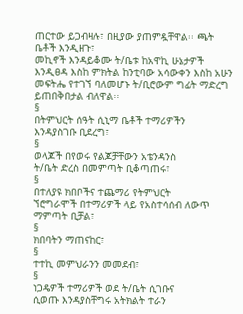ጠርተው ይጋብዛሉ፣ በዚያው ያጠምዷቸዋል፡፡ ጫት ቤቶች እንዲዘጉ፣
መኪኖች እንዳይቆሙ ት/ቤቱ ከአዋኪ ሁኔታዎች እንዲፀዳ እስከ ምክትል ከንቲባው አሳውቀን እስከ አሁን መፍትሔ የተገኘ ባለመሆኑ ት/ቢሮውም ግፊት ማድረግ ይጠበቅበታል ብለዋል፡፡
§
በትምህርት ሰዓት ሲኒማ ቤቶች ተማሪዎችን
እንዳያስገቡ ቢደረግ፣
§
ወላጆች በየወሩ የልጆቻቸውን አቴንዳንስ
ት/ቤት ድረስ በመምጣት ቢቆጣጠሩ፣
§
በተለያዩ ክበቦችና ተጨማሪ የትምህርት
ኘሮግራሞች በተማሪዎች ላይ የአስተሳሰብ ለውጥ ማምጣት ቢቻል፣
§
ክበባትን ማጠናከር፣
§
ተተኪ መምህራንን መመደብ፣
§
ነጋዴዎች ተማሪዎች ወደ ት/ቤት ሲገቡና
ሲወጡ እንዳያስቸግሩ አትክልት ተራን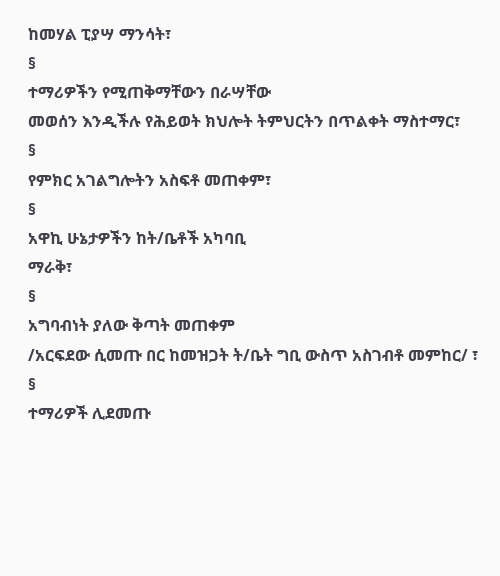ከመሃል ፒያሣ ማንሳት፣
§
ተማሪዎችን የሚጠቅማቸውን በራሣቸው
መወሰን እንዲችሉ የሕይወት ክህሎት ትምህርትን በጥልቀት ማስተማር፣
§
የምክር አገልግሎትን አስፍቶ መጠቀም፣
§
አዋኪ ሁኔታዎችን ከት/ቤቶች አካባቢ
ማራቅ፣
§
አግባብነት ያለው ቅጣት መጠቀም
/አርፍደው ሲመጡ በር ከመዝጋት ት/ቤት ግቢ ውስጥ አስገብቶ መምከር/ ፣
§
ተማሪዎች ሊደመጡ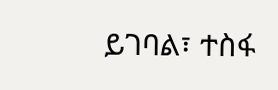ይገባል፣ ተስፋ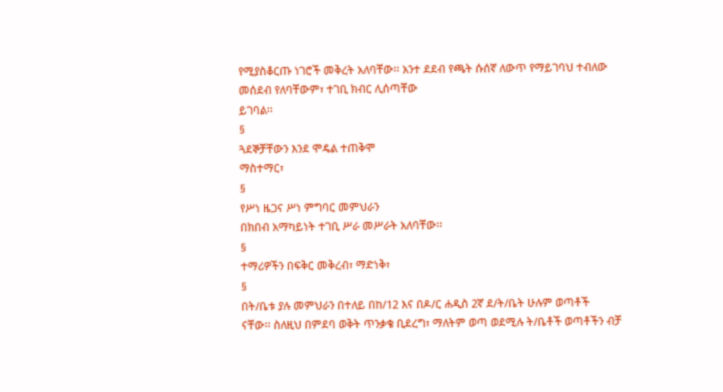የሚያስቆርጡ ነገሮች መቅረት አለባቸው፡፡ አንተ ደደብ የጫት ሱሰኛ ለውጥ የማይገባህ ተብለው መሰደብ የለባቸውም፣ ተገቢ ክብር ሊሰጣቸው
ይገባል፡፡
§
ጓደኞቻቸውን እንደ ሞዴል ተጠቅሞ
ማስተማር፣
§
የሥነ ዜጋና ሥነ ምግባር መምህራን
በክበብ አማካይነት ተገቢ ሥራ መሥራት አለባቸው፡፡
§
ተማሪዎችን በፍቅር መቅረብ፣ ማድነቅ፣
§
በት/ቤቱ ያሉ መምህራን በተለይ በከ/12 እና በዶ/ር ሐዲስ 2ኛ ደ/ት/ቤት ሁሉም ወጣቶች
ናቸው፡፡ ስለዚህ በምደባ ወቅት ጥንቃቄ ቢደረግ፣ ማለትም ወጣ ወደሚሉ ት/ቤቶች ወጣቶችን ብቻ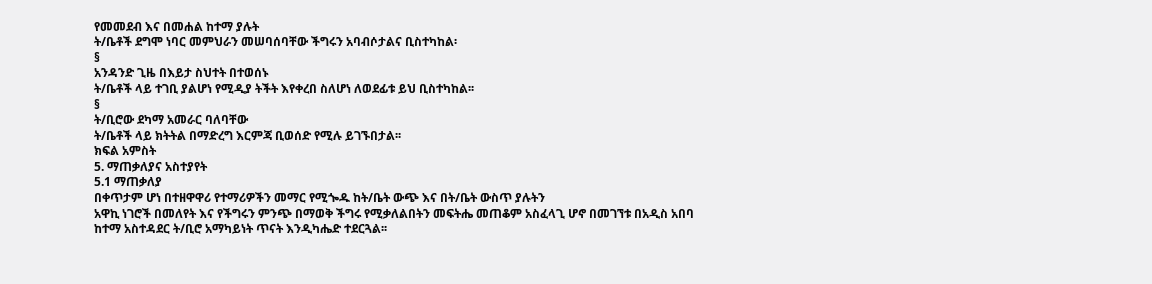የመመደብ እና በመሐል ከተማ ያሉት
ት/ቤቶች ደግሞ ነባር መምህራን መሠባሰባቸው ችግሩን አባብሶታልና ቢስተካከል፡
§
አንዳንድ ጊዜ በእይታ ስህተት በተወሰኑ
ት/ቤቶች ላይ ተገቢ ያልሆነ የሚዲያ ትችት እየቀረበ ስለሆነ ለወደፊቱ ይህ ቢስተካከል፡፡
§
ት/ቢሮው ደካማ አመራር ባለባቸው
ት/ቤቶች ላይ ክትትል በማድረግ እርምጃ ቢወሰድ የሚሉ ይገኙበታል፡፡
ክፍል አምስት
5. ማጠቃለያና አስተያየት
5.1 ማጠቃለያ
በቀጥታም ሆነ በተዘዋዋሪ የተማሪዎችን መማር የሚጐዱ ከት/ቤት ውጭ እና በት/ቤት ውስጥ ያሉትን
አዋኪ ነገሮች በመለየት እና የችግሩን ምንጭ በማወቅ ችግሩ የሚቃለልበትን መፍትሔ መጠቆም አስፈላጊ ሆኖ በመገኘቱ በአዲስ አበባ
ከተማ አስተዳደር ት/ቢሮ አማካይነት ጥናት እንዲካሔድ ተደርጓል፡፡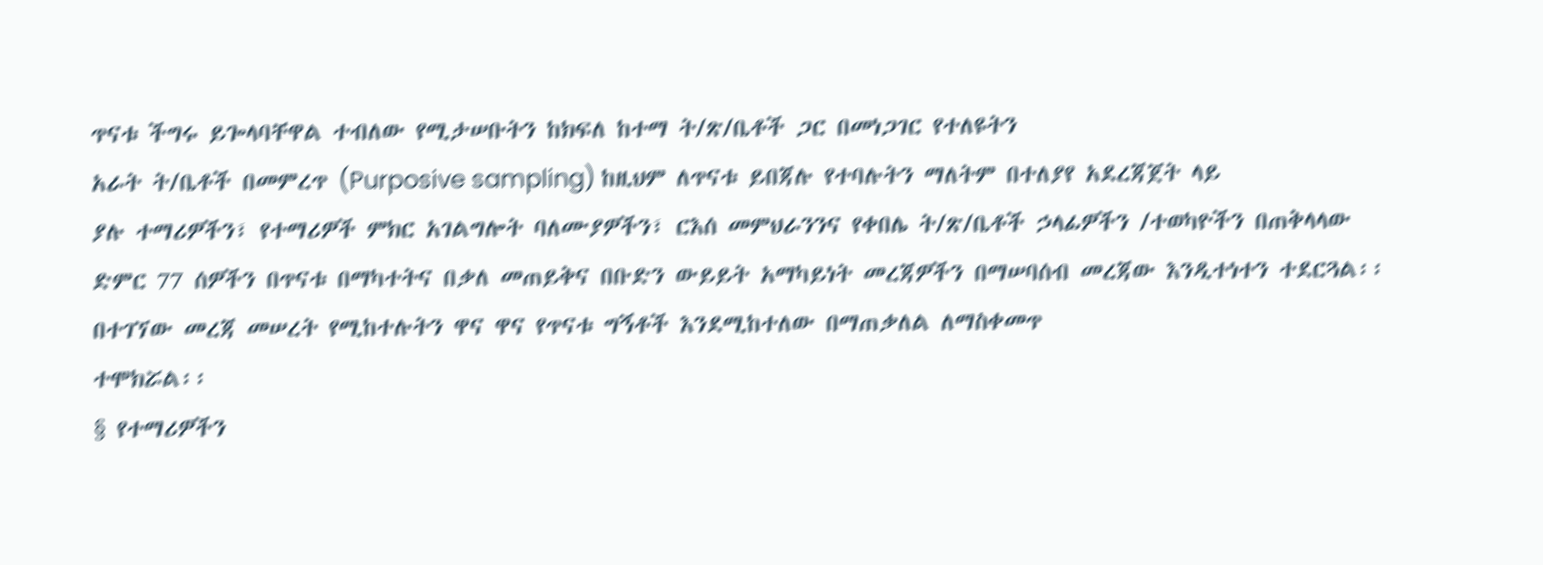ጥናቱ ችግሩ ይጐላባቸዋል ተብለው የሚታሠቡትን ከክፍለ ከተማ ት/ጽ/ቤቶች ጋር በመነጋገር የተለዩትን
አራት ት/ቤቶች በመምረጥ (Purposive sampling) ከዚህም ለጥናቱ ይበጃሉ የተባሉትን ማለትም በተለያየ አደረጃጀት ላይ
ያሉ ተማሪዎችን፣ የተማሪዎች ምክር አገልግሎት ባለሙያዎችን፣ ርእሰ መምህራንንና የቀበሌ ት/ጽ/ቤቶች ኃላፊዎችን /ተወካዮችን በጠቅላላው
ድምር 77 ሰዎችን በጥናቱ በማካተትና በቃለ መጠይቅና በቡድን ውይይት አማካይነት መረጃዎችን በማሠባሰብ መረጃው እንዲተነተን ተደርጓል፡፡
በተገኘው መረጃ መሠረት የሚከተሉትን ዋና ዋና የጥናቱ ግኝቶች እንደሚከተለው በማጠቃለል ለማስቀመጥ
ተሞክሯል፡፡
§ የተማሪዎችን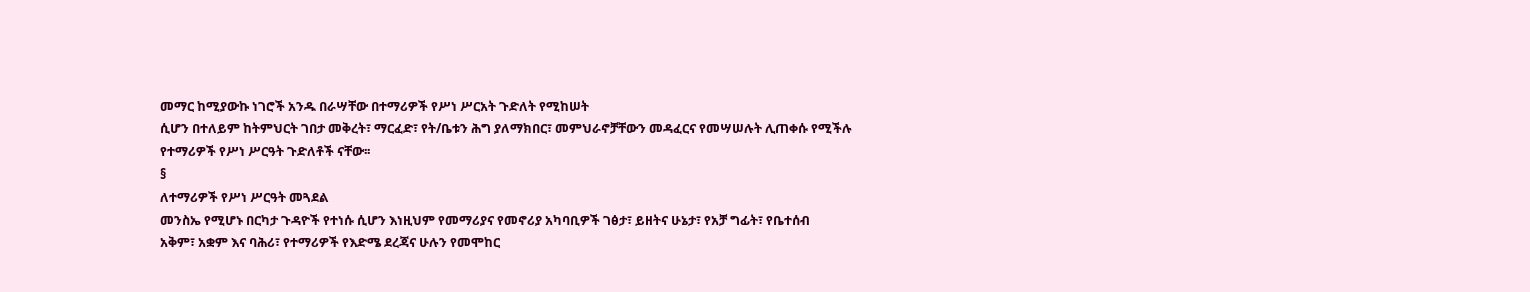መማር ከሚያውኩ ነገሮች አንዱ በራሣቸው በተማሪዎች የሥነ ሥርአት ጉድለት የሚከሠት
ሲሆን በተለይም ከትምህርት ገበታ መቅረት፣ ማርፈድ፣ የት/ቤቱን ሕግ ያለማክበር፣ መምህራኖቻቸውን መዳፈርና የመሣሠሉት ሊጠቀሱ የሚችሉ
የተማሪዎች የሥነ ሥርዓት ጉድለቶች ናቸው፡፡
§
ለተማሪዎች የሥነ ሥርዓት መጓደል
መንስኤ የሚሆኑ በርካታ ጉዳዮች የተነሱ ሲሆን እነዚህም የመማሪያና የመኖሪያ አካባቢዎች ገፅታ፣ ይዘትና ሁኔታ፣ የአቻ ግፊት፣ የቤተሰብ
አቅም፣ አቋም እና ባሕሪ፣ የተማሪዎች የእድሜ ደረጃና ሁሉን የመሞከር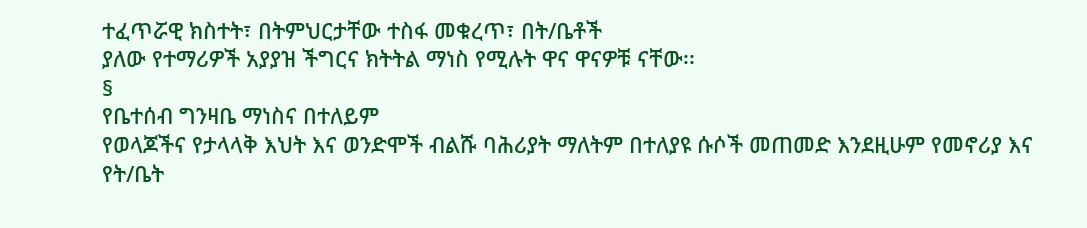ተፈጥሯዊ ክስተት፣ በትምህርታቸው ተስፋ መቁረጥ፣ በት/ቤቶች
ያለው የተማሪዎች አያያዝ ችግርና ክትትል ማነስ የሚሉት ዋና ዋናዎቹ ናቸው፡፡
§
የቤተሰብ ግንዛቤ ማነስና በተለይም
የወላጆችና የታላላቅ እህት እና ወንድሞች ብልሹ ባሕሪያት ማለትም በተለያዩ ሱሶች መጠመድ እንደዚሁም የመኖሪያ እና የት/ቤት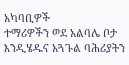አካባቢዎች
ተማሪዎችን ወደ አልባሌ ቦታ እንዲሄዱና አጓጉል ባሕሪያትን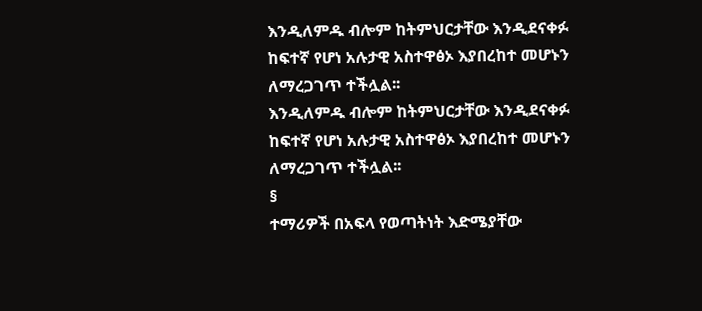እንዲለምዱ ብሎም ከትምህርታቸው እንዲደናቀፉ ከፍተኛ የሆነ አሉታዊ አስተዋፅኦ እያበረከተ መሆኑን ለማረጋገጥ ተችሏል፡፡
እንዲለምዱ ብሎም ከትምህርታቸው እንዲደናቀፉ ከፍተኛ የሆነ አሉታዊ አስተዋፅኦ እያበረከተ መሆኑን ለማረጋገጥ ተችሏል፡፡
§
ተማሪዎች በአፍላ የወጣትነት እድሜያቸው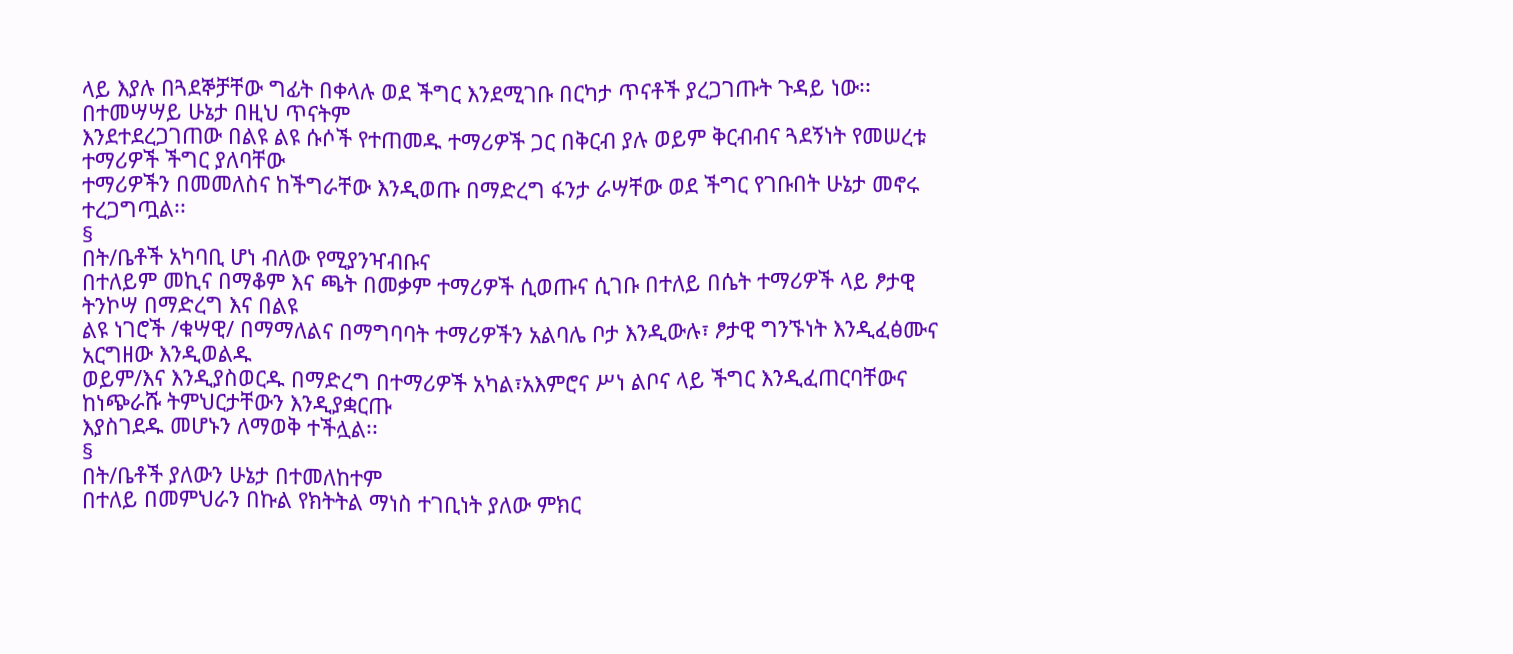ላይ እያሉ በጓደኞቻቸው ግፊት በቀላሉ ወደ ችግር እንደሚገቡ በርካታ ጥናቶች ያረጋገጡት ጉዳይ ነው፡፡ በተመሣሣይ ሁኔታ በዚህ ጥናትም
እንደተደረጋገጠው በልዩ ልዩ ሱሶች የተጠመዱ ተማሪዎች ጋር በቅርብ ያሉ ወይም ቅርብብና ጓደኝነት የመሠረቱ ተማሪዎች ችግር ያለባቸው
ተማሪዎችን በመመለስና ከችግራቸው እንዲወጡ በማድረግ ፋንታ ራሣቸው ወደ ችግር የገቡበት ሁኔታ መኖሩ ተረጋግጧል፡፡
§
በት/ቤቶች አካባቢ ሆነ ብለው የሚያንዣብቡና
በተለይም መኪና በማቆም እና ጫት በመቃም ተማሪዎች ሲወጡና ሲገቡ በተለይ በሴት ተማሪዎች ላይ ፆታዊ ትንኮሣ በማድረግ እና በልዩ
ልዩ ነገሮች /ቁሣዊ/ በማማለልና በማግባባት ተማሪዎችን አልባሌ ቦታ እንዲውሉ፣ ፆታዊ ግንኙነት እንዲፈፅሙና አርግዘው እንዲወልዱ
ወይም/እና እንዲያስወርዱ በማድረግ በተማሪዎች አካል፣አእምሮና ሥነ ልቦና ላይ ችግር እንዲፈጠርባቸውና ከነጭራሹ ትምህርታቸውን እንዲያቋርጡ
እያስገደዱ መሆኑን ለማወቅ ተችሏል፡፡
§
በት/ቤቶች ያለውን ሁኔታ በተመለከተም
በተለይ በመምህራን በኩል የክትትል ማነስ ተገቢነት ያለው ምክር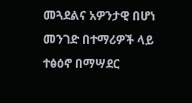መጓደልና አዎንታዊ በሆነ መንገድ በተማሪዎች ላይ ተፅዕኖ በማሣደር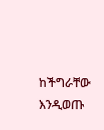ከችግራቸው እንዲወጡ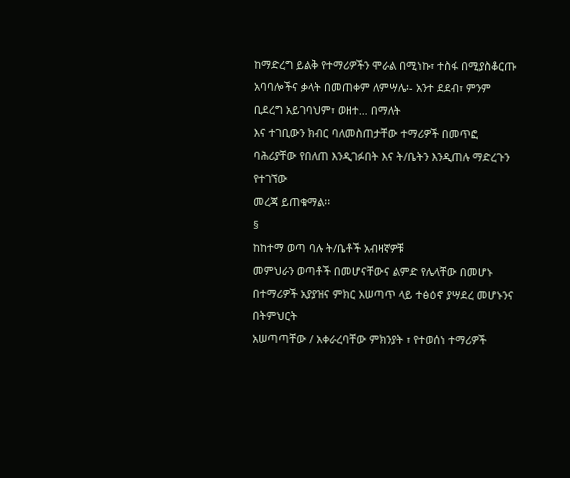ከማድረግ ይልቅ የተማሪዎችን ሞራል በሚነኩ፣ ተስፋ በሚያስቆርጡ አባባሎችና ቃላት በመጠቀም ለምሣሌ፡- አንተ ደደብ፣ ምንም ቢደረግ አይገባህም፣ ወዘተ… በማለት
እና ተገቢውን ክብር ባለመስጠታቸው ተማሪዎች በመጥፎ ባሕሪያቸው የበለጠ እንዲገፉበት እና ት/ቤትን እንዲጠሉ ማድረጉን የተገኘው
መረጃ ይጠቁማል፡፡
§
ከከተማ ወጣ ባሉ ት/ቤቶች አብዛኛዎቹ
መምህራን ወጣቶች በመሆናቸውና ልምድ የሌላቸው በመሆኑ በተማሪዎች አያያዝና ምክር አሠጣጥ ላይ ተፅዕኖ ያሣደረ መሆኑንና በትምህርት
አሠጣጣቸው / አቀራረባቸው ምክንያት ፣ የተወሰነ ተማሪዎች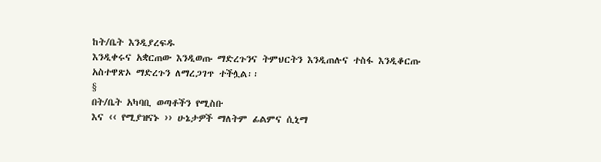ከት/ቤት እንዲያረፍዱ
እንዲቀሩና አቋርጠው እንዲወጡ ማድረጉንና ትምህርትን እንዲጠሉና ተስፋ እንዲቆርጡ አስተዋጽኦ ማድረጉን ለማረጋገጥ ተችሏል፡፡
§
በት/ቤት አካባቢ ወጣቶችን የሚስቡ
እና ‹‹ የሚያዝናኑ ›› ሁኔታዎች ማለትም ፊልምና ሲኒማ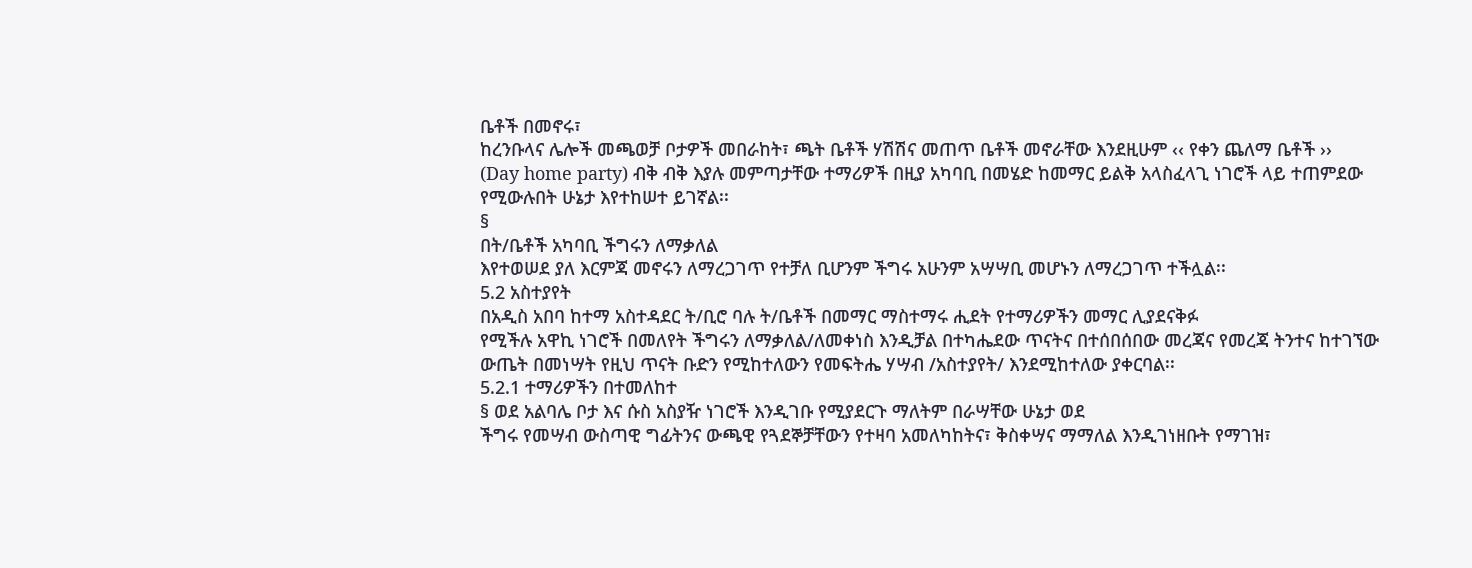ቤቶች በመኖሩ፣
ከረንቡላና ሌሎች መጫወቻ ቦታዎች መበራከት፣ ጫት ቤቶች ሃሽሽና መጠጥ ቤቶች መኖራቸው እንደዚሁም ‹‹ የቀን ጨለማ ቤቶች ››
(Day home party) ብቅ ብቅ እያሉ መምጣታቸው ተማሪዎች በዚያ አካባቢ በመሄድ ከመማር ይልቅ አላስፈላጊ ነገሮች ላይ ተጠምደው
የሚውሉበት ሁኔታ እየተከሠተ ይገኛል፡፡
§
በት/ቤቶች አካባቢ ችግሩን ለማቃለል
እየተወሠደ ያለ እርምጃ መኖሩን ለማረጋገጥ የተቻለ ቢሆንም ችግሩ አሁንም አሣሣቢ መሆኑን ለማረጋገጥ ተችሏል፡፡
5.2 አስተያየት
በአዲስ አበባ ከተማ አስተዳደር ት/ቢሮ ባሉ ት/ቤቶች በመማር ማስተማሩ ሒደት የተማሪዎችን መማር ሊያደናቅፉ
የሚችሉ አዋኪ ነገሮች በመለየት ችግሩን ለማቃለል/ለመቀነስ እንዲቻል በተካሔደው ጥናትና በተሰበሰበው መረጃና የመረጃ ትንተና ከተገኘው
ውጤት በመነሣት የዚህ ጥናት ቡድን የሚከተለውን የመፍትሔ ሃሣብ /አስተያየት/ እንደሚከተለው ያቀርባል፡፡
5.2.1 ተማሪዎችን በተመለከተ
§ ወደ አልባሌ ቦታ እና ሱስ አስያዥ ነገሮች እንዲገቡ የሚያደርጉ ማለትም በራሣቸው ሁኔታ ወደ
ችግሩ የመሣብ ውስጣዊ ግፊትንና ውጫዊ የጓደኞቻቸውን የተዛባ አመለካከትና፣ ቅስቀሣና ማማለል እንዲገነዘቡት የማገዝ፣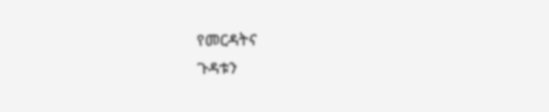የመርዳትና
ጉዳቱን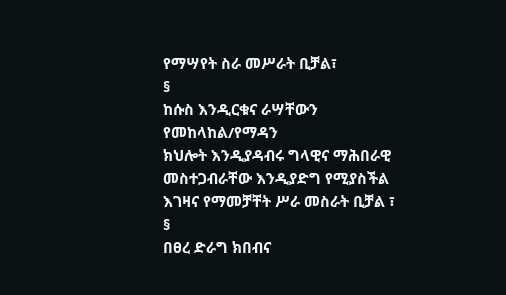የማሣየት ስራ መሥራት ቢቻል፣
§
ከሱስ እንዲርቁና ራሣቸውን የመከላከል/የማዳን
ክህሎት እንዲያዳብሩ ግላዊና ማሕበራዊ መስተጋብራቸው እንዲያድግ የሚያስችል እገዛና የማመቻቸት ሥራ መስራት ቢቻል ፣
§
በፀረ ድራግ ክበብና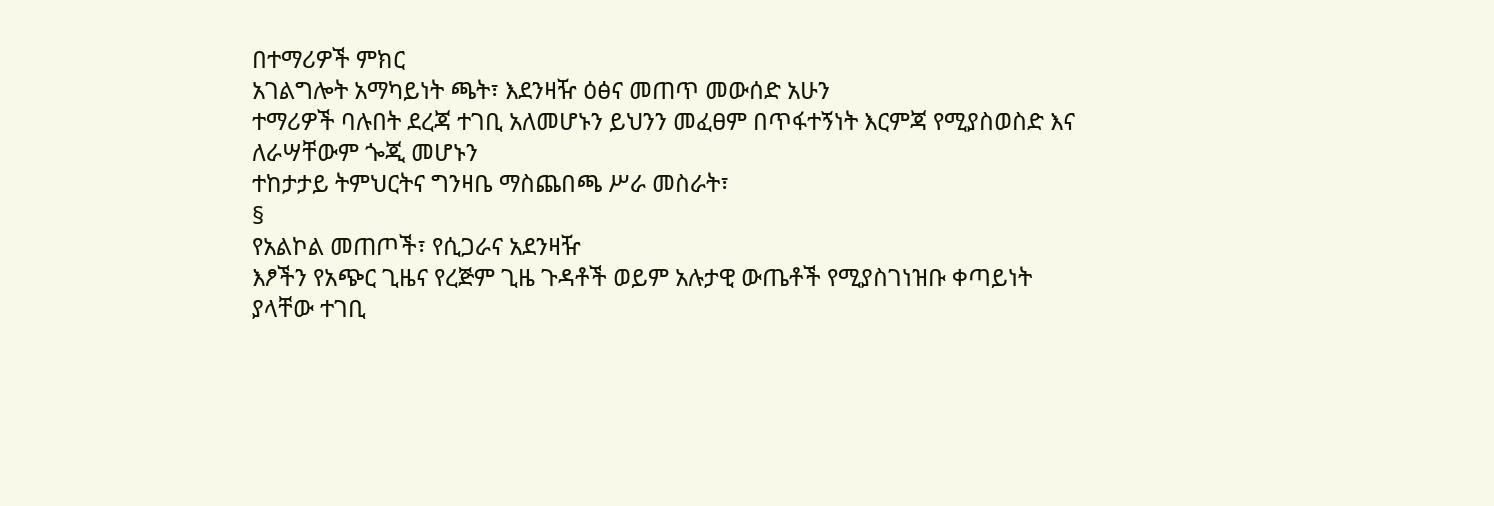በተማሪዎች ምክር
አገልግሎት አማካይነት ጫት፣ እደንዛዥ ዕፅና መጠጥ መውሰድ አሁን
ተማሪዎች ባሉበት ደረጃ ተገቢ አለመሆኑን ይህንን መፈፀም በጥፋተኝነት እርምጃ የሚያስወስድ እና ለራሣቸውም ጐጂ መሆኑን
ተከታታይ ትምህርትና ግንዛቤ ማስጨበጫ ሥራ መስራት፣
§
የአልኮል መጠጦች፣ የሲጋራና አደንዛዥ
እፆችን የአጭር ጊዜና የረጅም ጊዜ ጉዳቶች ወይም አሉታዊ ውጤቶች የሚያስገነዝቡ ቀጣይነት ያላቸው ተገቢ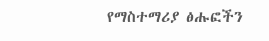የማስተማሪያ ፅሑፎችን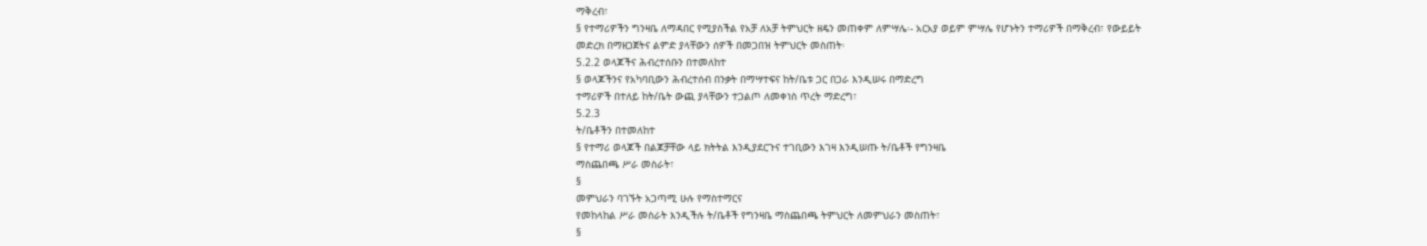ማቅረብ፣
§ የተማሪዎችን ግንዛቤ ለማዳበር የሚያስችል የአቻ ለአቻ ትምህርት ዘዴን መጠቀም ለምሣሌ፡- አርአያ ወይም ምሣሌ የሆኑትን ተማሪዎች በማቅረብ፣ የውይይት
መድረክ በማዘጋጀትና ልምድ ያላቸውን ሰዎች በመጋበዝ ትምህርት መስጠት፡
5.2.2 ወላጆችና ሕብረተሰቡን በተመለከተ
§ ወላጆችንና የአካባቢውን ሕብረተሰብ በንቃት በማሣተፍና ከት/ቤቱ ጋር በጋራ እንዲሠሩ በማድረግ
ተማሪዎች በተለይ ከት/ቤት ውጪ ያላቸውን ተጋልጦ ለመቀነስ ጥረት ማድረግ፣
5.2.3
ት/ቤቶችን በተመለከተ
§ የተማሪ ወላጆች በልጆቻቸው ላይ ክትትል እንዲያደርጉና ተገቢውን እገዛ እንዲሠጡ ት/ቤቶች የግንዛቤ
ማስጨበጫ ሥራ መስራት፣
§
መምህራን ባገኙት አጋጣሚ ሁሉ የማስተማርና
የመከላከል ሥራ መስራት እንዲችሉ ት/ቤቶች የግንዛቤ ማስጨበጫ ትምህርት ለመምህራን መስጠት፣
§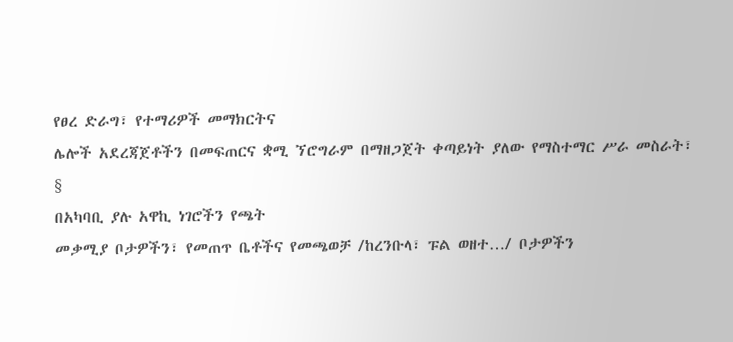የፀረ ድራግ፣ የተማሪዎች መማክርትና
ሌሎች አደረጃጀቶችን በመፍጠርና ቋሚ ኘሮግራም በማዘጋጀት ቀጣይነት ያለው የማስተማር ሥራ መስራት፣
§
በአካባቢ ያሉ አዋኪ ነገሮችን የጫት
መቃሚያ ቦታዎችን፣ የመጠጥ ቤቶችና የመጫወቻ /ከረንቡላ፣ ፑል ወዘተ…/ ቦታዎችን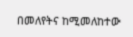በመለየትና ከሚመለከተው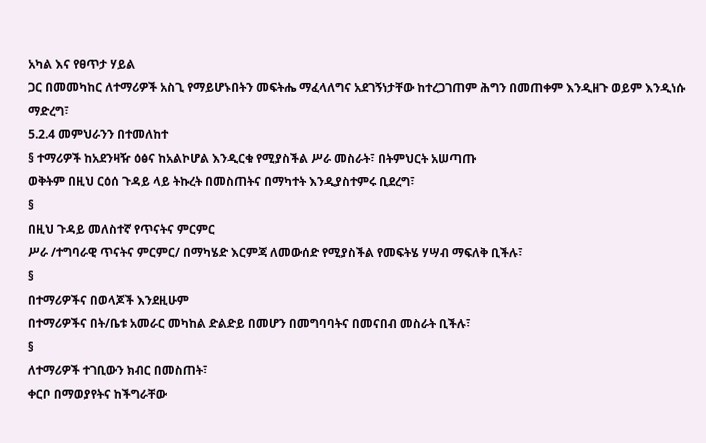አካል እና የፀጥታ ሃይል
ጋር በመመካከር ለተማሪዎች አስጊ የማይሆኑበትን መፍትሔ ማፈላለግና አደገኝነታቸው ከተረጋገጠም ሕግን በመጠቀም እንዲዘጉ ወይም እንዲነሱ
ማድረግ፣
5.2.4 መምህራንን በተመለከተ
§ ተማሪዎች ከአደንዛዥ ዕፅና ከአልኮሆል እንዲርቁ የሚያስችል ሥራ መስራት፣ በትምህርት አሠጣጡ
ወቅትም በዚህ ርዕሰ ጉዳይ ላይ ትኩረት በመስጠትና በማካተት እንዲያስተምሩ ቢደረግ፣
§
በዚህ ጉዳይ መለስተኛ የጥናትና ምርምር
ሥራ /ተግባራዊ ጥናትና ምርምር/ በማካሄድ እርምጃ ለመውሰድ የሚያስችል የመፍትሄ ሃሣብ ማፍለቅ ቢችሉ፣
§
በተማሪዎችና በወላጆች እንደዚሁም
በተማሪዎችና በት/ቤቱ አመራር መካከል ድልድይ በመሆን በመግባባትና በመናበብ መስራት ቢችሉ፣
§
ለተማሪዎች ተገቢውን ክብር በመስጠት፣
ቀርቦ በማወያየትና ከችግራቸው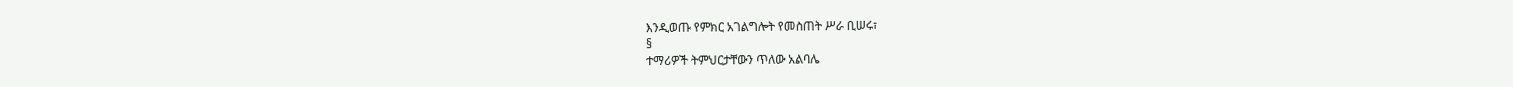እንዲወጡ የምክር አገልግሎት የመስጠት ሥራ ቢሠሩ፣
§
ተማሪዎች ትምህርታቸውን ጥለው አልባሌ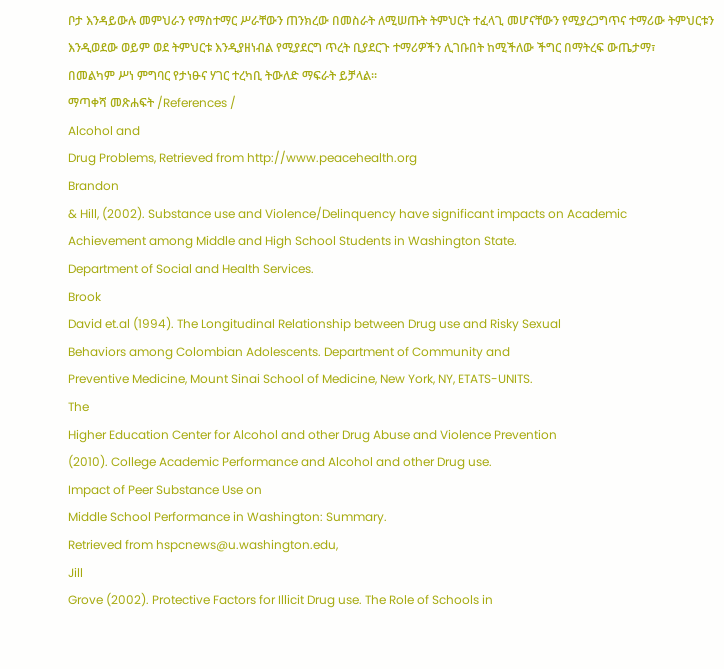ቦታ እንዳይውሉ መምህራን የማስተማር ሥራቸውን ጠንክረው በመስራት ለሚሠጡት ትምህርት ተፈላጊ መሆናቸውን የሚያረጋግጥና ተማሪው ትምህርቱን
እንዲወደው ወይም ወደ ትምህርቱ እንዲያዘነብል የሚያደርግ ጥረት ቢያደርጉ ተማሪዎችን ሊገቡበት ከሚችለው ችግር በማትረፍ ውጤታማ፣
በመልካም ሥነ ምግባር የታነፁና ሃገር ተረካቢ ትውለድ ማፍራት ይቻላል፡፡
ማጣቀሻ መጽሐፍት /References /
Alcohol and
Drug Problems, Retrieved from http://www.peacehealth.org
Brandon
& Hill, (2002). Substance use and Violence/Delinquency have significant impacts on Academic
Achievement among Middle and High School Students in Washington State.
Department of Social and Health Services.
Brook
David et.al (1994). The Longitudinal Relationship between Drug use and Risky Sexual
Behaviors among Colombian Adolescents. Department of Community and
Preventive Medicine, Mount Sinai School of Medicine, New York, NY, ETATS-UNITS.
The
Higher Education Center for Alcohol and other Drug Abuse and Violence Prevention
(2010). College Academic Performance and Alcohol and other Drug use.
Impact of Peer Substance Use on
Middle School Performance in Washington: Summary.
Retrieved from hspcnews@u.washington.edu,
Jill
Grove (2002). Protective Factors for Illicit Drug use. The Role of Schools in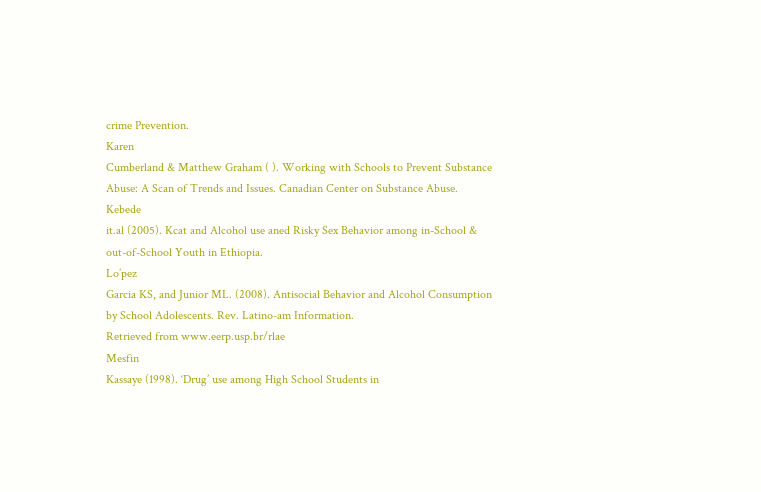crime Prevention.
Karen
Cumberland & Matthew Graham ( ). Working with Schools to Prevent Substance
Abuse: A Scan of Trends and Issues. Canadian Center on Substance Abuse.
Kebede
it.al (2005). Kcat and Alcohol use aned Risky Sex Behavior among in-School &
out-of-School Youth in Ethiopia.
Lo’pez
Garcia KS, and Junior ML. (2008). Antisocial Behavior and Alcohol Consumption
by School Adolescents. Rev. Latino-am Information.
Retrieved from www.eerp.usp.br/rlae
Mesfin
Kassaye (1998). ‘Drug’ use among High School Students in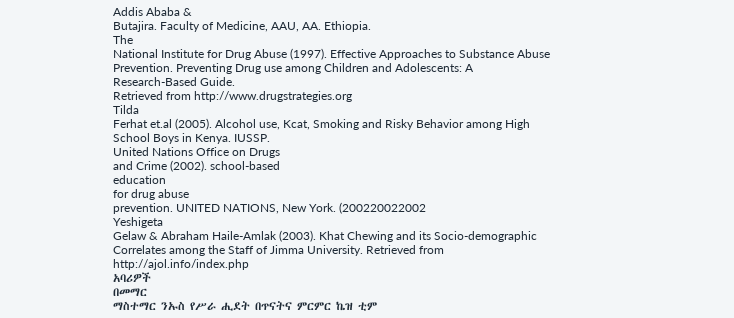Addis Ababa &
Butajira. Faculty of Medicine, AAU, AA. Ethiopia.
The
National Institute for Drug Abuse (1997). Effective Approaches to Substance Abuse
Prevention. Preventing Drug use among Children and Adolescents: A
Research-Based Guide.
Retrieved from http://www.drugstrategies.org
Tilda
Ferhat et.al (2005). Alcohol use, Kcat, Smoking and Risky Behavior among High
School Boys in Kenya. IUSSP.
United Nations Office on Drugs
and Crime (2002). school-based
education
for drug abuse
prevention. UNITED NATIONS, New York. (200220022002
Yeshigeta
Gelaw & Abraham Haile-Amlak (2003). Khat Chewing and its Socio-demographic
Correlates among the Staff of Jimma University. Retrieved from http://ajol.info/index.php
አባሪዎች
በመማር
ማስተማር ንኡስ የሥራ ሒደት በጥናትና ምርምር ኬዝ ቲም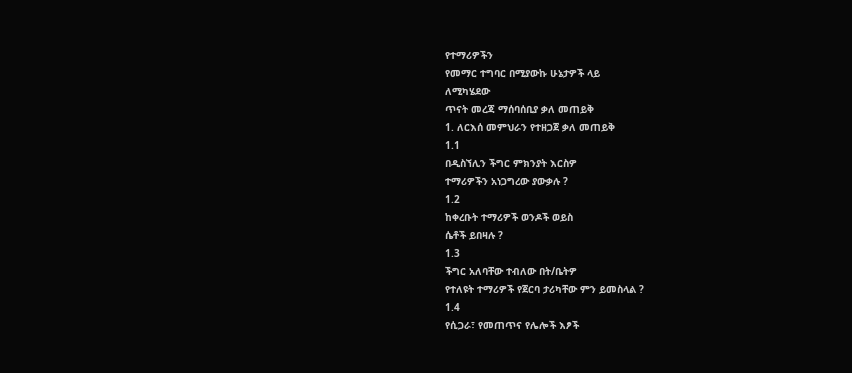የተማሪዎችን
የመማር ተግባር በሚያውኩ ሁኔታዎች ላይ
ለሚካሄደው
ጥናት መረጃ ማሰባሰቢያ ቃለ መጠይቅ
1. ለርእሰ መምህራን የተዘጋጀ ቃለ መጠይቅ
1.1
በዲስኘሊን ችግር ምክንያት እርስዎ
ተማሪዎችን አነጋግረው ያውቃሉ ?
1.2
ከቀረቡት ተማሪዎች ወንዶች ወይስ
ሴቶች ይበዛሉ ?
1.3
ችግር አለባቸው ተብለው በት/ቤትዎ
የተለዩት ተማሪዎች የጀርባ ታሪካቸው ምን ይመስላል ?
1.4
የሲጋራ፣ የመጠጥና የሌሎች እፆች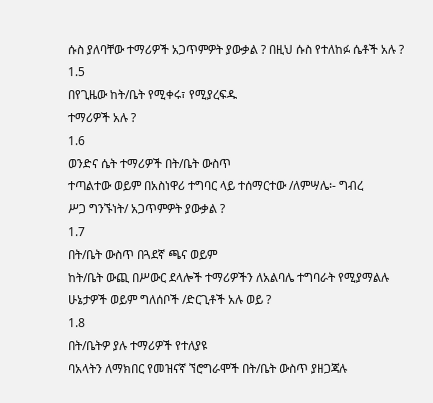ሱስ ያለባቸው ተማሪዎች አጋጥምዎት ያውቃል ? በዚህ ሱስ የተለከፉ ሴቶች አሉ ?
1.5
በየጊዜው ከት/ቤት የሚቀሩ፣ የሚያረፍዱ
ተማሪዎች አሉ ?
1.6
ወንድና ሴት ተማሪዎች በት/ቤት ውስጥ
ተጣልተው ወይም በአስነዋሪ ተግባር ላይ ተሰማርተው /ለምሣሌ፡- ግብረ
ሥጋ ግንኙነት/ አጋጥምዎት ያውቃል ?
1.7
በት/ቤት ውስጥ በጓደኛ ጫና ወይም
ከት/ቤት ውጪ በሥውር ደላሎች ተማሪዎችን ለአልባሌ ተግባራት የሚያማልሉ ሁኔታዎች ወይም ግለሰቦች /ድርጊቶች አሉ ወይ ?
1.8
በት/ቤትዎ ያሉ ተማሪዎች የተለያዩ
ባአላትን ለማክበር የመዝናኛ ኘሮግራሞች በት/ቤት ውስጥ ያዘጋጃሉ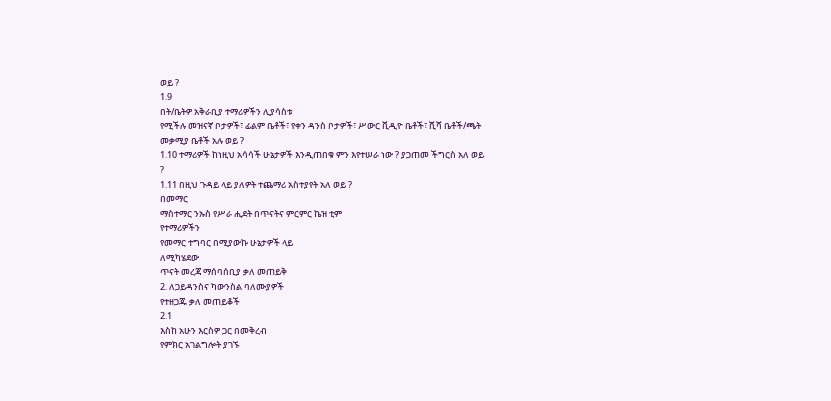ወይ ?
1.9
በት/ቤትዎ አቅራቢያ ተማሪዎችን ሊያሳስቱ
የሚችሉ መዝናኛ ቦታዎች፣ ፊልም ቤቶች፣ የቀን ዳንስ ቦታዎች፣ ሥውር ቪዲዮ ቤቶች፣ ሺሻ ቤቶች/ጫት መቃሚያ ቤቶች አሉ ወይ ?
1.10 ተማሪዎች ከነዚህ አሳሳች ሁኔታዎች እንዲጠበቁ ምን እየተሠራ ነው ? ያጋጠመ ችግርስ አለ ወይ
?
1.11 በዚህ ጉዳይ ላይ ያለዎት ተጨማሪ አስተያየት አለ ወይ ?
በመማር
ማስተማር ንኡስ የሥራ ሒደት በጥናትና ምርምር ኬዝ ቲም
የተማሪዎችን
የመማር ተግባር በሚያውኩ ሁኔታዎች ላይ
ለሚካሄደው
ጥናት መረጃ ማሰባሰቢያ ቃለ መጠይቅ
2. ለጋይዳንስና ካውንስል ባለሙያዎች
የተዘጋጁ ቃለ መጠይቆች
2.1
እስከ አሁን እርስዎ ጋር በመቅረብ
የምክር አገልግሎት ያገኙ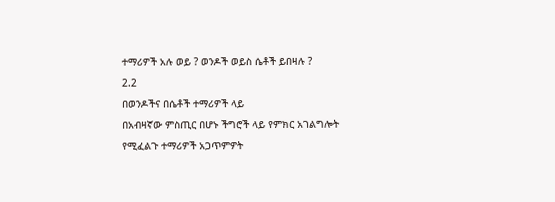ተማሪዎች አሉ ወይ ? ወንዶች ወይስ ሴቶች ይበዛሉ ?
2.2
በወንዶችና በሴቶች ተማሪዎች ላይ
በአብዛኛው ምስጢር በሆኑ ችግሮች ላይ የምክር አገልግሎት የሚፈልጉ ተማሪዎች አጋጥምዎት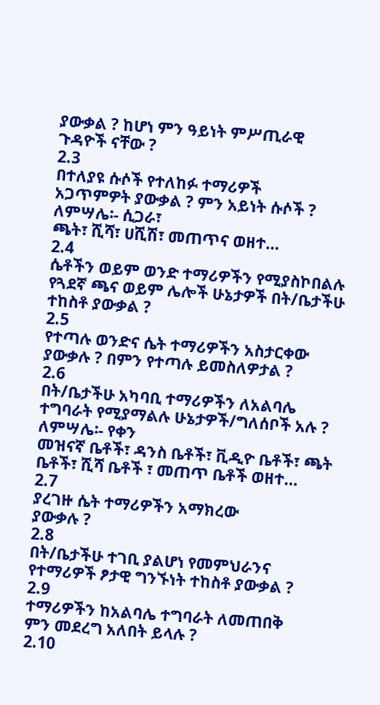ያውቃል ? ከሆነ ምን ዓይነት ምሥጢራዊ
ጉዳዮች ናቸው ?
2.3
በተለያዩ ሱሶች የተለከፉ ተማሪዎች
አጋጥምዎት ያውቃል ? ምን አይነት ሱሶች ? ለምሣሌ፡- ሲጋራ፣
ጫት፣ ሺሻ፣ ሀሺሽ፣ መጠጥና ወዘተ…
2.4
ሴቶችን ወይም ወንድ ተማሪዎችን የሚያስኮበልሉ
የጓደኛ ጫና ወይም ሌሎች ሁኔታዎች በት/ቤታችሁ ተከስቶ ያውቃል ?
2.5
የተጣሉ ወንድና ሴት ተማሪዎችን አስታርቀው ያውቃሉ ? በምን የተጣሉ ይመስለዎታል ?
2.6
በት/ቤታችሁ አካባቢ ተማሪዎችን ለአልባሌ
ተግባራት የሚያማልሉ ሁኔታዎች/ግለሰቦች አሉ ? ለምሣሌ፡- የቀን
መዝናኛ ቤቶች፣ ዳንስ ቤቶች፣ ቪዲዮ ቤቶች፣ ጫት ቤቶች፣ ሺሻ ቤቶች ፣ መጠጥ ቤቶች ወዘተ…
2.7
ያረገዙ ሴት ተማሪዎችን አማክረው
ያውቃሉ ?
2.8
በት/ቤታችሁ ተገቢ ያልሆነ የመምህራንና
የተማሪዎች ፆታዊ ግንኙነት ተከስቶ ያውቃል ?
2.9
ተማሪዎችን ከአልባሌ ተግባራት ለመጠበቅ
ምን መደረግ አለበት ይላሉ ?
2.10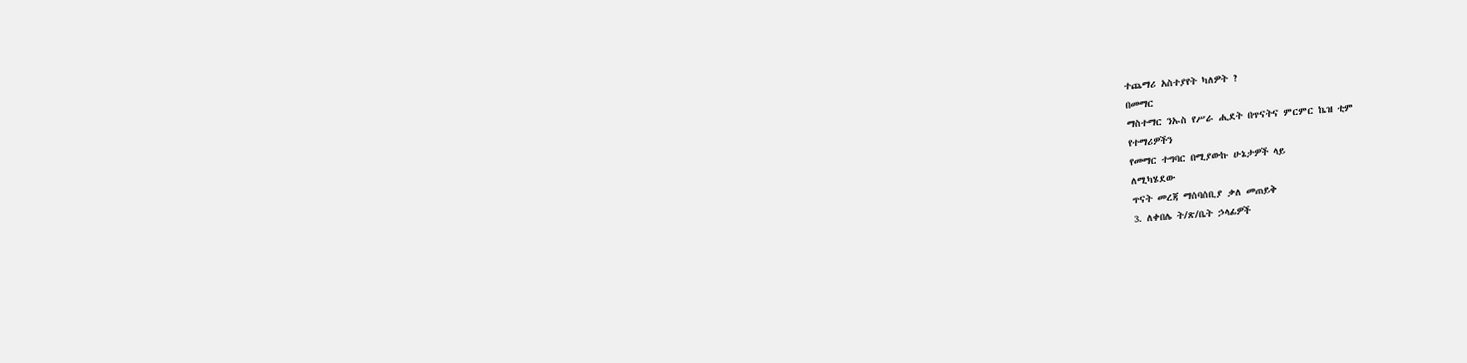ተጨማሪ አስተያየት ካለዎት ?
በመማር
ማስተማር ንኡስ የሥራ ሒደት በጥናትና ምርምር ኬዝ ቲም
የተማሪዎችን
የመማር ተግባር በሚያውኩ ሁኔታዎች ላይ
ለሚካሄደው
ጥናት መረጃ ማሰባሰቢያ ቃለ መጠይቅ
3. ለቀበሌ ት/ጽ/ቤት ኃላፊዎች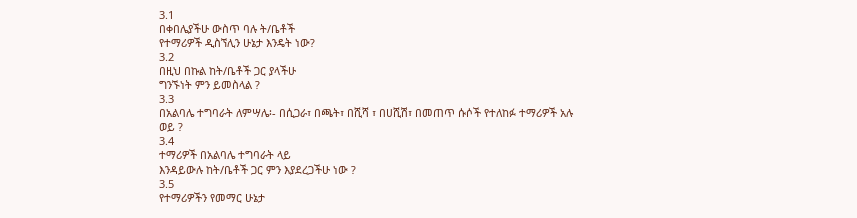3.1
በቀበሌያችሁ ውስጥ ባሉ ት/ቤቶች
የተማሪዎች ዲስኘሊን ሁኔታ እንዴት ነው?
3.2
በዚህ በኩል ከት/ቤቶች ጋር ያላችሁ
ግንኙነት ምን ይመስላል ?
3.3
በአልባሌ ተግባራት ለምሣሌ፡- በሲጋራ፣ በጫት፣ በሺሻ ፣ በሀሺሽ፣ በመጠጥ ሱሶች የተለከፉ ተማሪዎች አሉ
ወይ ?
3.4
ተማሪዎች በአልባሌ ተግባራት ላይ
እንዳይውሉ ከት/ቤቶች ጋር ምን እያደረጋችሁ ነው ?
3.5
የተማሪዎችን የመማር ሁኔታ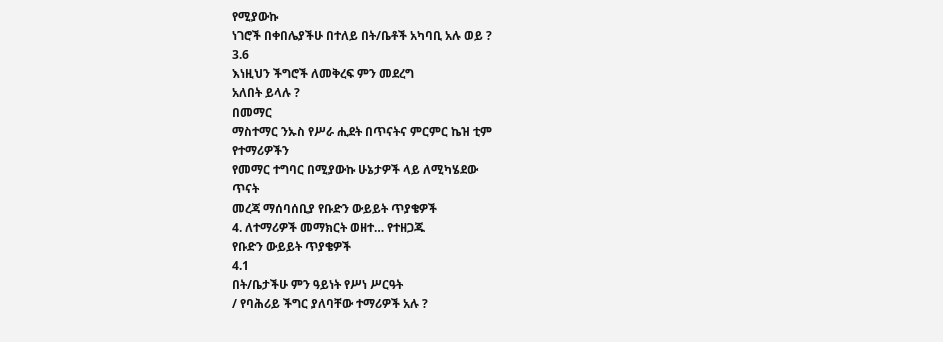የሚያውኩ
ነገሮች በቀበሌያችሁ በተለይ በት/ቤቶች አካባቢ አሉ ወይ ?
3.6
እነዚህን ችግሮች ለመቅረፍ ምን መደረግ
አለበት ይላሉ ?
በመማር
ማስተማር ንኡስ የሥራ ሒደት በጥናትና ምርምር ኬዝ ቲም
የተማሪዎችን
የመማር ተግባር በሚያውኩ ሁኔታዎች ላይ ለሚካሄደው
ጥናት
መረጃ ማሰባሰቢያ የቡድን ውይይት ጥያቄዎች
4. ለተማሪዎች መማክርት ወዘተ… የተዘጋጁ
የቡድን ውይይት ጥያቄዎች
4.1
በት/ቤታችሁ ምን ዓይነት የሥነ ሥርዓት
/ የባሕሪይ ችግር ያለባቸው ተማሪዎች አሉ ?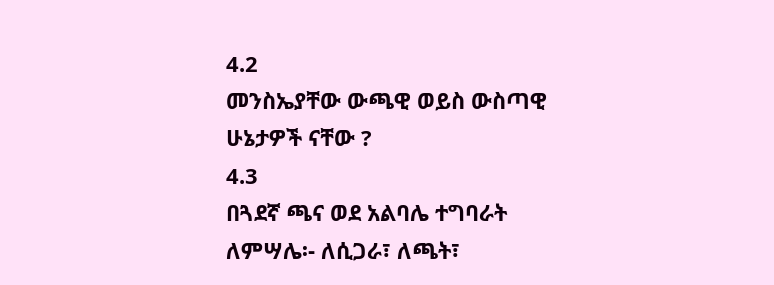4.2
መንስኤያቸው ውጫዊ ወይስ ውስጣዊ
ሁኔታዎች ናቸው ?
4.3
በጓደኛ ጫና ወደ አልባሌ ተግባራት
ለምሣሌ፡- ለሲጋራ፣ ለጫት፣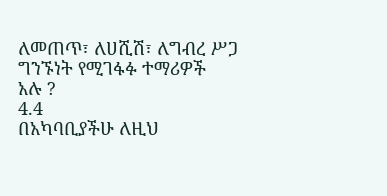ለመጠጥ፣ ለሀሺሽ፣ ለግብረ ሥጋ ግንኙነት የሚገፋፉ ተማሪዎች
አሉ ?
4.4
በአካባቢያችሁ ለዚህ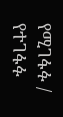የሚገፋፉ /
የተገፋፉ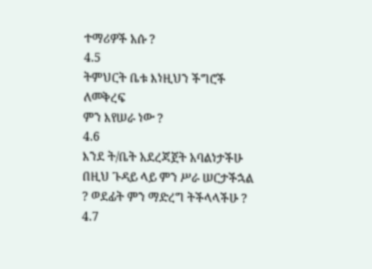ተማሪዎች አሱ ?
4.5
ትምህርት ቤቱ እነዚህን ችግሮች ለመቅረፍ
ምን እየሠራ ነው ?
4.6
እንደ ት/ቤት አደረጃጀት አባልነታችሁ
በዚህ ጉዳይ ላይ ምን ሥራ ሠርታችኋል ? ወደፊት ምን ማድረግ ትችላላችሁ ?
4.7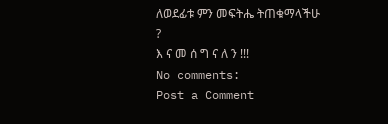ለወደፊቱ ምን መፍትሔ ትጠቁማላችሁ
?
እ ና መ ሰ ግ ና ለ ን !!!
No comments:
Post a Comment